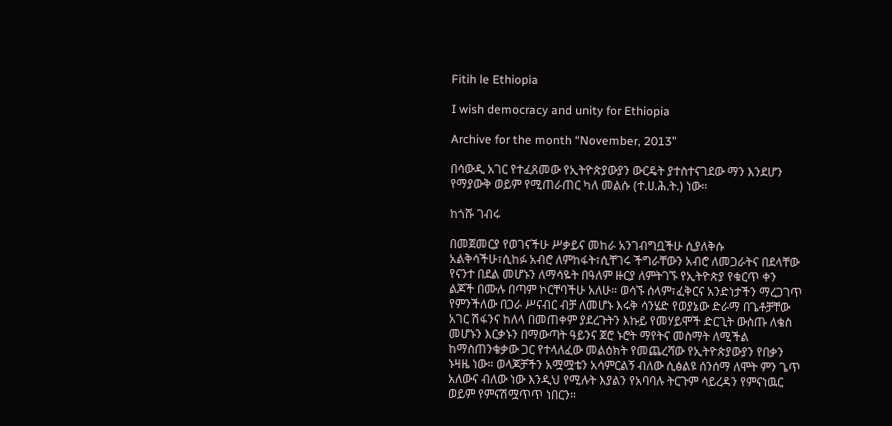Fitih le Ethiopia

I wish democracy and unity for Ethiopia

Archive for the month “November, 2013”

በሳውዲ አገር የተፈጸመው የኢትዮጵያውያን ውርዴት ያተስተናገደው ማን እንደሆን የማያውቅ ወይም የሚጠራጠር ካለ መልሱ (ተ.ሀ.ሕ.ት.) ነው።

ከጎሹ ገብሩ

በመጀመርያ የወገናችሁ ሥቃይና መከራ አንገብግቧችሁ ሲያለቅሱ አልቅሳችሁ፣ሲከፉ አብሮ ለምከፋት፣ሲቸገሩ ችግራቸውን አብሮ ለመጋራትና በደላቸው የናንተ በደል መሆኑን ለማሳዬት በዓለም ዙርያ ለምትገኙ የኢትዮጵያ የቁርጥ ቀን ልጆች በሙሉ በጣም ኮርቸባችሁ አለሁ። ወሳኙ ሰላም፣ፈቅርና አንድነታችን ማረጋገጥ የምንችለው በጋራ ሥናብር ብቻ ለመሆኑ እሩቅ ሳንሄድ የወያኔው ድራማ በጌቶቻቸው አገር ሽፋንና ከለላ በመጠቀም ያደረጉትን እኩይ የመሃይሞች ድርጊት ውስጡ ለቄስ መሆኑን እርቃኑን በማውጣት ዓይንና ጀሮ ኑሮት ማየትና መስማት ለሚችል ከማስጠንቄቃው ጋር የተላለፈው መልዕክት የመጨረሻው የኢትዮጵያውያን የበቃን ኑዛዜ ነው። ወላጆቻችን አሟሟቴን አሳምርልኝ ብለው ሲፅልዩ ሰንሰማ ለሞት ምን ጌጥ አለውና ብለው ነው እንዲህ የሚሉት እያልን የአባባሉ ትርጉም ሳይረዳን የምናነዉር ወይም የምናሽሟጥጥ ነበርን።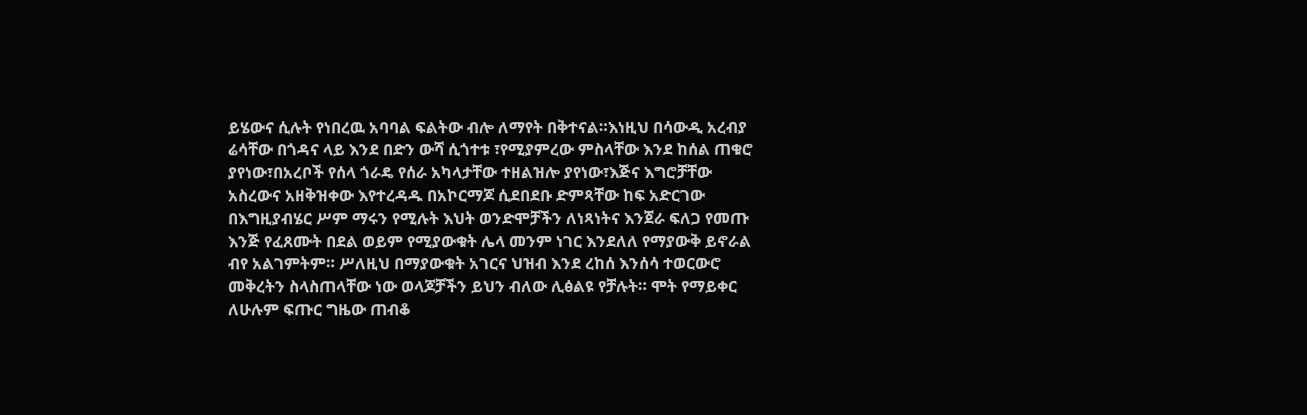ይሄውና ሲሉት የነበረዉ አባባል ፍልትው ብሎ ለማየት በቅተናል።እነዚህ በሳውዲ አረብያ ሬሳቸው በጎዳና ላይ እንደ በድን ውሻ ሲጎተቱ ፣የሚያምረው ምስላቸው እንደ ከሰል ጠቁሮ ያየነው፣በአረቦች የሰላ ጎራዴ የሰራ አካላታቸው ተዘልዝሎ ያየነው፣እጅና እግሮቻቸው አስረውና አዘቅዝቀው እየተረዳዱ በአኮርማጆ ሲደበደቡ ድምጻቸው ከፍ አድርገው በእግዚያብሄር ሥም ማሩን የሚሉት እህት ወንድሞቻችን ለነጻነትና እንጀራ ፍለጋ የመጡ እንጅ የፈጸሙት በደል ወይም የሚያውቁት ሌላ መንም ነገር እንደለለ የማያውቅ ይኖራል ብየ አልገምትም። ሥለዚህ በማያውቁት አገርና ህዝብ እንደ ረከሰ እንሰሳ ተወርውሮ መቅረትን ስላስጠላቸው ነው ወላጆቻችን ይህን ብለው ሊፅልዩ የቻሉት። ሞት የማይቀር ለሁሉም ፍጡር ግዜው ጠብቆ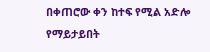በቀጠሮው ቀን ከተፍ የሚል አድሎ የማይታይበት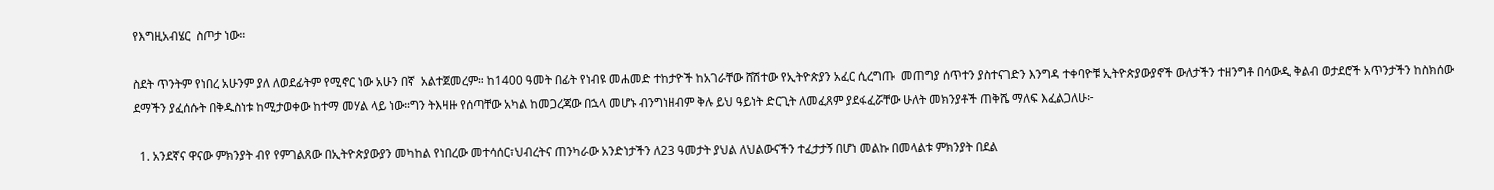የእግዚአብሄር  ስጦታ ነው።

ስደት ጥንትም የነበረ አሁንም ያለ ለወደፊትም የሚኖር ነው አሁን በኛ  አልተጀመረም። ከ1400 ዓመት በፊት የነብዩ መሐመድ ተከታዮች ከአገራቸው ሸሽተው የኢትዮጵያን አፈር ሲረግጡ  መጠግያ ሰጥተን ያስተናገድን እንግዳ ተቀባዮቹ ኢትዮጵያውያኖች ውለታችን ተዘንግቶ በሳውዲ ቅልብ ወታደሮች አጥንታችን ከስክሰው ደማችን ያፈሰሱት በቅዱስነቱ ከሚታወቀው ከተማ መሃል ላይ ነው።ግን ትእዛዙ የሰጣቸው አካል ከመጋረጃው በኋላ መሆኑ ብንግነዘብም ቅሉ ይህ ዓይነት ድርጊት ለመፈጸም ያደፋፈሯቸው ሁለት መክንያቶች ጠቅሼ ማለፍ እፈልጋለሁ፦

  1. አንደኛና ዋናው ምክንያት ብየ የምገልጸው በኢትዮጵያውያን መካከል የነበረው መተሳሰር፣ህብረትና ጠንካራው አንድነታችን ለ23 ዓመታት ያህል ለህልውናችን ተፈታታኝ በሆነ መልኩ በመላልቱ ምክንያት በደል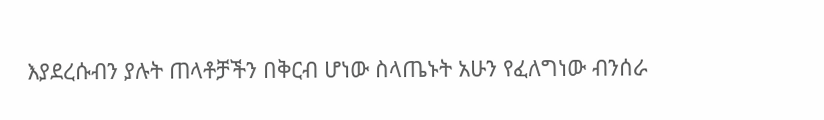እያደረሱብን ያሉት ጠላቶቻችን በቅርብ ሆነው ስላጤኑት አሁን የፈለግነው ብንሰራ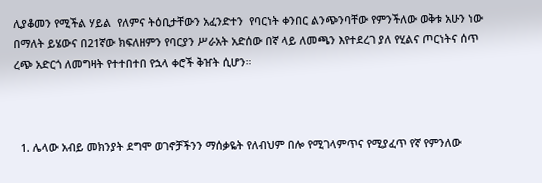ሊያቆመን የሚችል ሃይል  የለምና ትዕቢታቸውን አፈንድተን  የባርነት ቀንበር ልንጭንባቸው የምንችለው ወቅቱ አሁን ነው በማለት ይሄውና በ21ኛው ክፍለዘምን የባርያን ሥራአት አድሰው በኛ ላይ ለመጫን እየተደረገ ያለ የሂልና ጦርነትና ሰጥ ረጭ አድርጎ ለመግዛት የተተበተበ የኋላ ቀሮች ቅዠት ሲሆን።



  1. ሌላው አብይ መክንያት ደግሞ ወገኖቻችንን ማሰቃዬት የለብህም በሎ የሚገላምጥና የሚያፈጥ የኛ የምንለው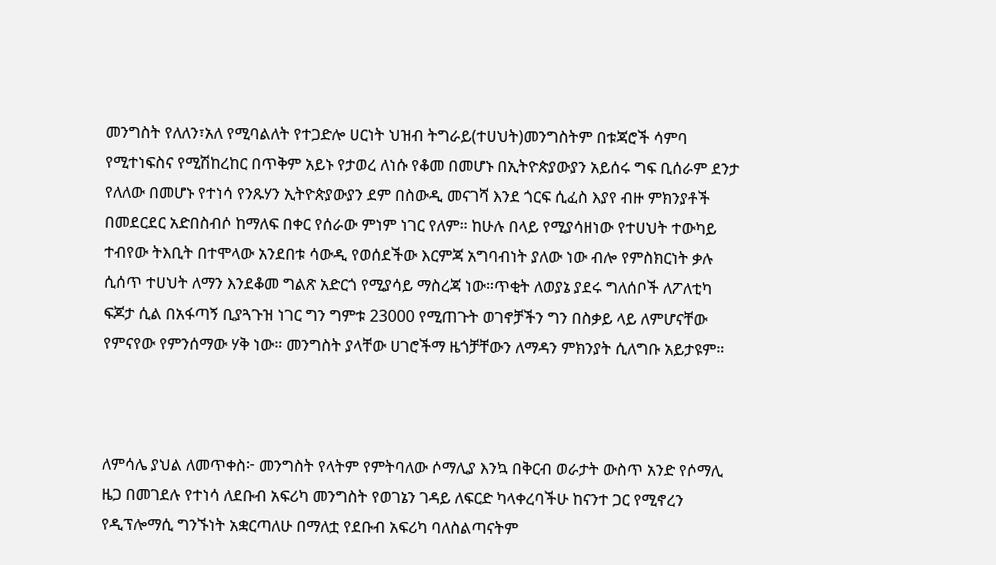መንግስት የለለን፣አለ የሚባልለት የተጋድሎ ሀርነት ህዝብ ትግራይ(ተሀህት)መንግስትም በቱጃሮች ሳምባ የሚተነፍስና የሚሽከረከር በጥቅም አይኑ የታወረ ለነሱ የቆመ በመሆኑ በኢትዮጵያውያን አይሰሩ ግፍ ቢሰራም ደንታ የለለው በመሆኑ የተነሳ የንጹሃን ኢትዮጵያውያን ደም በስውዲ መናገሻ እንደ ጎርፍ ሲፈስ እያየ ብዙ ምክንያቶች በመደርደር አድበስብሶ ከማለፍ በቀር የሰራው ምነም ነገር የለም። ከሁሉ በላይ የሚያሳዘነው የተሀህት ተውካይ ተብየው ትእቢት በተሞላው አንደበቱ ሳውዲ የወሰደችው እርምጃ አግባብነት ያለው ነው ብሎ የምስክርነት ቃሉ ሲሰጥ ተሀህት ለማን እንደቆመ ግልጽ አድርጎ የሚያሳይ ማስረጃ ነው።ጥቂት ለወያኔ ያደሩ ግለሰቦች ለፖለቲካ ፍጆታ ሲል በአፋጣኝ ቢያጓጉዝ ነገር ግን ግምቱ 23000 የሚጠጉት ወገኖቻችን ግን በስቃይ ላይ ለምሆናቸው የምናየው የምንሰማው ሃቅ ነው። መንግስት ያላቸው ሀገሮችማ ዜጎቻቸውን ለማዳን ምክንያት ሲለግቡ አይታዩም።



ለምሳሌ ያህል ለመጥቀስ፦ መንግስት የላትም የምትባለው ሶማሊያ እንኳ በቅርብ ወራታት ውስጥ አንድ የሶማሊ ዜጋ በመገደሉ የተነሳ ለደቡብ አፍሪካ መንግስት የወገኔን ገዳይ ለፍርድ ካላቀረባችሁ ከናንተ ጋር የሚኖረን የዲፕሎማሲ ግንኙነት አቋርጣለሁ በማለቷ የደቡብ አፍሪካ ባለስልጣናትም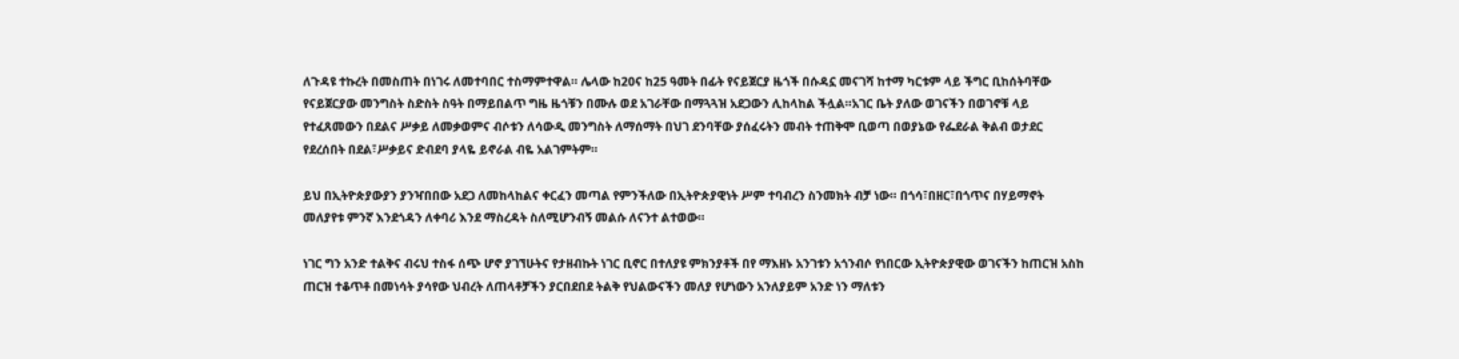ለጉዳዩ ተኩረት በመስጠት በነገሩ ለመተባበር ተስማምተዋል። ሌላው ከ20ና ከ25 ዓመት በፊት የናይጀርያ ዜጎች በሱዳኗ መናገሻ ከተማ ካርቱም ላይ ችግር ቢከሰትባቸው የናይጀርያው መንግስት ስድስት ስዓት በማይበልጥ ግዜ ዜጎቹን በሙሉ ወደ አገራቸው በማጓጓዝ አደጋውን ሊከላከል ችሏል።አገር ቤት ያለው ወገናችን በወገኖቹ ላይ የተፈጸመውን በደልና ሥቃይ ለመቃወምና ብሶቱን ለሳውዲ መንግስት ለማሰማት በህገ ደንባቸው ያሰፈሩትን መብት ተጠቅሞ ቢወጣ በወያኔው የፌደራል ቅልብ ወታደር የደረሰበት በደል፣ሥቃይና ድብደባ ያላዬ ይኖራል ብዬ አልገምትም።

ይህ በኢትዮጵያውያን ያንዣበበው አደጋ ለመከላከልና ቀርፈን መጣል የምንችለው በኢትዮጵያዊነት ሥም ተባብረን ስንመክት ብቻ ነው። በጎሳ፣በዘር፣በጎጥና በሃይማኖት መለያየቱ ምንኛ እንደጎዳን ለቀባሪ እንደ ማስረዳት ስለሚሆንብኝ መልሱ ለናንተ ልተወው።

ነገር ግን አንድ ተልቅና ብሩህ ተስፋ ሰጭ ሆኖ ያገኘሁትና የታዘብኩት ነገር ቢኖር በተለያዩ ምክንያቶች በየ ማእዘኑ አንገቱን አጎንብሶ የነበርው ኢትዮጵያዊው ወገናችን ከጠርዝ አስከ ጠርዝ ተቆጥቶ በመነሳት ያሳየው ህብረት ለጠላቶቻችን ያርበደበደ ትልቅ የህልውናችን መለያ የሆነውን አንለያይም አንድ ነን ማለቱን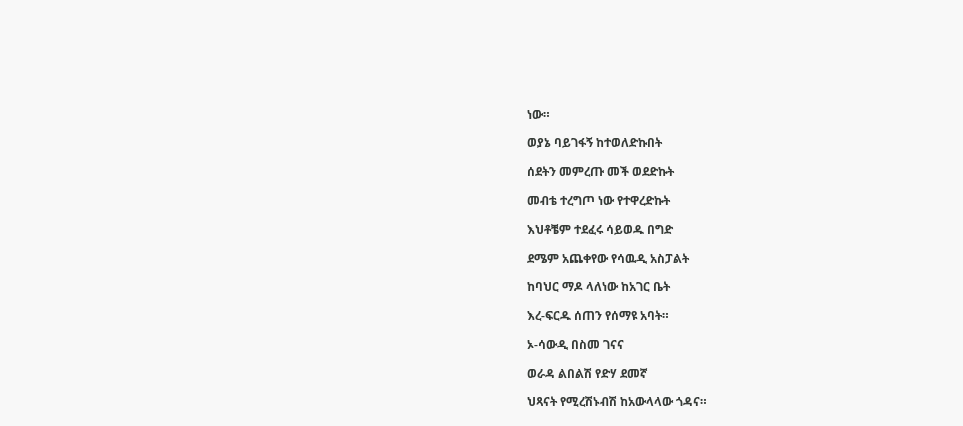ነው።

ወያኔ ባይገፋኝ ከተወለድኩበት

ሰደትን መምረጡ መች ወደድኩት

መብቴ ተረግጦ ነው የተዋረድኩት

እህቶቼም ተደፈሩ ሳይወዱ በግድ

ደሜም አጨቀየው የሳዉዲ አስፓልት

ከባህር ማዶ ላለነው ከአገር ቤት

እረ-ፍርዱ ሰጠን የሰማዩ አባት።

ኦ-ሳውዲ በስመ ገናና

ወራዳ ልበልሽ የድሃ ደመኛ

ህጻናት የሚረሽኑብሽ ከአውላላው ጎዳና።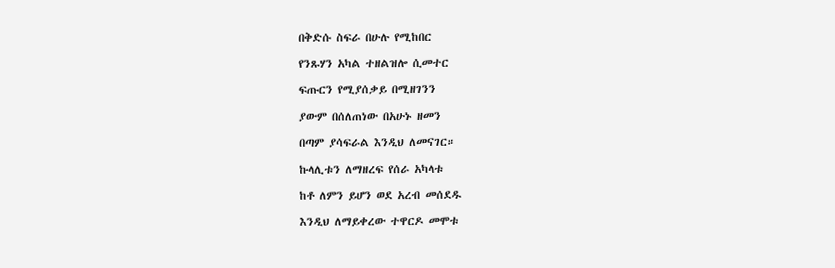በቅድሱ ስፍራ በሁሉ የሚከበር

የንጹሃን አካል ተዘልዝሎ ሲመተር

ፍጡርን የሚያሰቃይ በሚዘገንን

ያውም በሰለጠነው በአሁኑ ዘመን

በጣም ያሳፍራል እንዲህ ለመናገር።

ኩላሊቱን ለማዘረፍ የሰራ አካላቱ

ከቶ ለምን ይሆን ወደ አረብ መሰደዱ

እንዲህ ለማይቀረው ተዋርዶ መሞቱ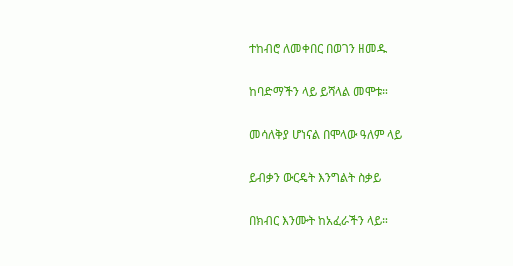ተከብሮ ለመቀበር በወገን ዘመዱ

ከባድማችን ላይ ይሻላል መሞቱ።

መሳለቅያ ሆነናል በሞላው ዓለም ላይ

ይብቃን ውርዴት እንግልት ስቃይ

በክብር እንሙት ከአፈራችን ላይ።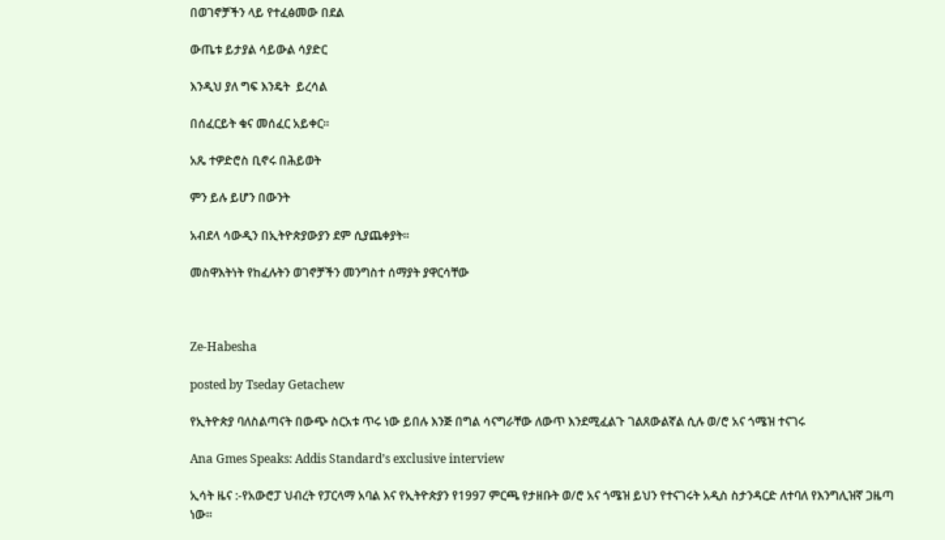በወገኖቻችን ላይ የተፈፅመው በደል

ውጤቱ ይታያል ሳይውል ሳያድር

እንዲህ ያለ ግፍ እንዴት  ይረሳል

በሰፈርይት ቁና መሰፈር አይቀር።

አጼ ተዎድሮስ ቢኖሩ በሕይወት

ምን ይሉ ይሆን በውንት

አብደላ ሳውዲን በኢትዮጵያውያን ደም ሲያጨቀያት።

መስዋእትነት የከፈሉትን ወገኖቻችን መንግስተ ሰማያት ያዋርሳቸው



Ze-Habesha

posted by Tseday Getachew

የኢትዮጵያ ባለስልጣናት በውጭ ስርአቱ ጥሩ ነው ይበሉ እንጅ በግል ሳናግራቸው ለውጥ እንደሚፈልጉ ገልጸውልኛል ሲሉ ወ/ሮ አና ጎሜዝ ተናገሩ

Ana Gmes Speaks: Addis Standard’s exclusive interview

ኢሳት ዜና :-የአውሮፓ ህብረት የፓርላማ አባል እና የኢትዮጵያን የ1997 ምርጫ የታዘቡት ወ/ሮ አና ጎሜዝ ይህን የተናገሩት አዲስ ስታንዳርድ ለተባለ የእንግሊዝኛ ጋዜጣ ነው።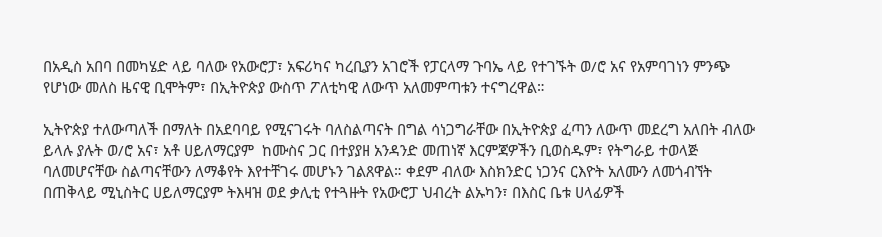በአዲስ አበባ በመካሄድ ላይ ባለው የአውሮፓ፣ አፍሪካና ካረቢያን አገሮች የፓርላማ ጉባኤ ላይ የተገኙት ወ/ሮ አና የአምባገነን ምንጭ የሆነው መለስ ዜናዊ ቢሞትም፣ በኢትዮጵያ ውስጥ ፖለቲካዊ ለውጥ አለመምጣቱን ተናግረዋል።

ኢትዮጵያ ተለውጣለች በማለት በአደባባይ የሚናገሩት ባለስልጣናት በግል ሳነጋግራቸው በኢትዮጵያ ፈጣን ለውጥ መደረግ አለበት ብለው ይላሉ ያሉት ወ/ሮ አና፣ አቶ ሀይለማርያም  ከሙስና ጋር በተያያዘ አንዳንድ መጠነኛ እርምጃዎችን ቢወስዱም፣ የትግራይ ተወላጅ ባለመሆናቸው ስልጣናቸውን ለማቆየት እየተቸገሩ መሆኑን ገልጸዋል። ቀደም ብለው እስክንድር ነጋንና ርእዮት አለሙን ለመጎብኘት በጠቅላይ ሚኒስትር ሀይለማርያም ትእዛዝ ወደ ቃሊቲ የተጓዙት የአውሮፓ ህብረት ልኡካን፣ በእስር ቤቱ ሀላፊዎች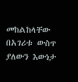መከልከላቸው በአገሪቱ ውስጥ ያለውን እውነታ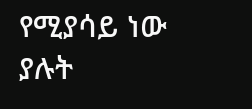የሚያሳይ ነው ያሉት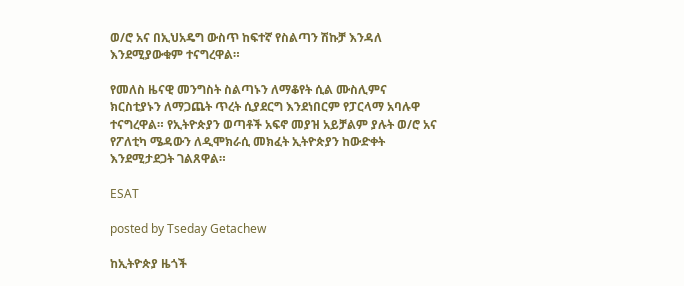ወ/ሮ አና በኢህአዴግ ውስጥ ከፍተኛ የስልጣን ሽኩቻ እንዳለ እንደሚያውቁም ተናግረዋል።

የመለስ ዜናዊ መንግስት ስልጣኑን ለማቆየት ሲል ሙስሊምና ክርስቲያኑን ለማጋጨት ጥረት ሲያደርግ እንደነበርም የፓርላማ አባሉዋ ተናግረዋል። የኢትዮጵያን ወጣቶች አፍኖ መያዝ አይቻልም ያሉት ወ/ሮ አና የፖለቲካ ሜዳውን ለዲሞክራሲ መክፈት ኢትዮጵያን ከውድቀት እንደሚታደጋት ገልጸዋል።

ESAT

posted by Tseday Getachew

ከኢትዮጵያ ዜጎች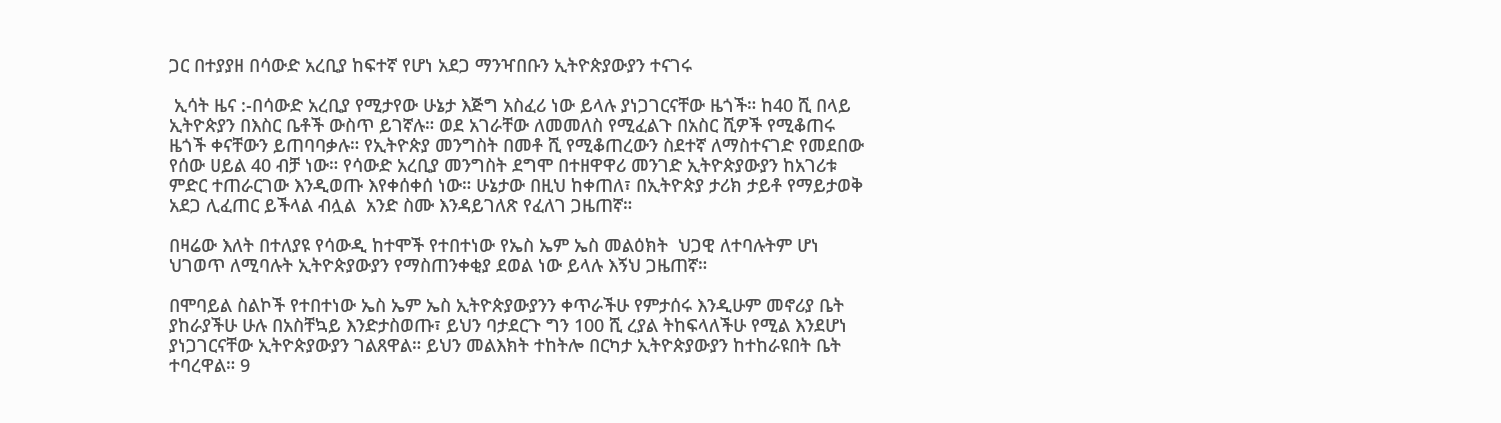ጋር በተያያዘ በሳውድ አረቢያ ከፍተኛ የሆነ አደጋ ማንዣበቡን ኢትዮጵያውያን ተናገሩ

 ኢሳት ዜና :-በሳውድ አረቢያ የሚታየው ሁኔታ እጅግ አስፈሪ ነው ይላሉ ያነጋገርናቸው ዜጎች። ከ40 ሺ በላይ ኢትዮጵያን በእስር ቤቶች ውስጥ ይገኛሉ። ወደ አገራቸው ለመመለስ የሚፈልጉ በአስር ሺዎች የሚቆጠሩ ዜጎች ቀናቸውን ይጠባባቃሉ። የኢትዮጵያ መንግስት በመቶ ሺ የሚቆጠረውን ስደተኛ ለማስተናገድ የመደበው የሰው ሀይል 40 ብቻ ነው። የሳውድ አረቢያ መንግስት ደግሞ በተዘዋዋሪ መንገድ ኢትዮጵያውያን ከአገሪቱ ምድር ተጠራርገው እንዲወጡ እየቀሰቀሰ ነው። ሁኔታው በዚህ ከቀጠለ፣ በኢትዮጵያ ታሪክ ታይቶ የማይታወቅ አደጋ ሊፈጠር ይችላል ብሏል  አንድ ስሙ እንዳይገለጽ የፈለገ ጋዜጠኛ።

በዛሬው እለት በተለያዩ የሳውዲ ከተሞች የተበተነው የኤስ ኤም ኤስ መልዕክት  ህጋዊ ለተባሉትም ሆነ ህገወጥ ለሚባሉት ኢትዮጵያውያን የማስጠንቀቂያ ደወል ነው ይላሉ እኝህ ጋዜጠኛ።

በሞባይል ስልኮች የተበተነው ኤስ ኤም ኤስ ኢትዮጵያውያንን ቀጥራችሁ የምታሰሩ እንዲሁም መኖሪያ ቤት ያከራያችሁ ሁሉ በአስቸኳይ እንድታስወጡ፣ ይህን ባታደርጉ ግን 100 ሺ ረያል ትከፍላለችሁ የሚል እንደሆነ ያነጋገርናቸው ኢትዮጵያውያን ገልጸዋል። ይህን መልእክት ተከትሎ በርካታ ኢትዮጵያውያን ከተከራዩበት ቤት ተባረዋል። 9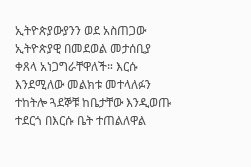ኢትዮጵያውያንን ወደ አስጠጋው ኢትዮጵያዊ በመደወል መታሰቢያ ቀጸላ አነጋግራቸዋለች። እርሱ እንደሚለው መልክቱ መተላለፉን ተከትሎ ጓደኞቹ ከቤታቸው እንዲወጡ ተደርጎ በእርሱ ቤት ተጠልለዋል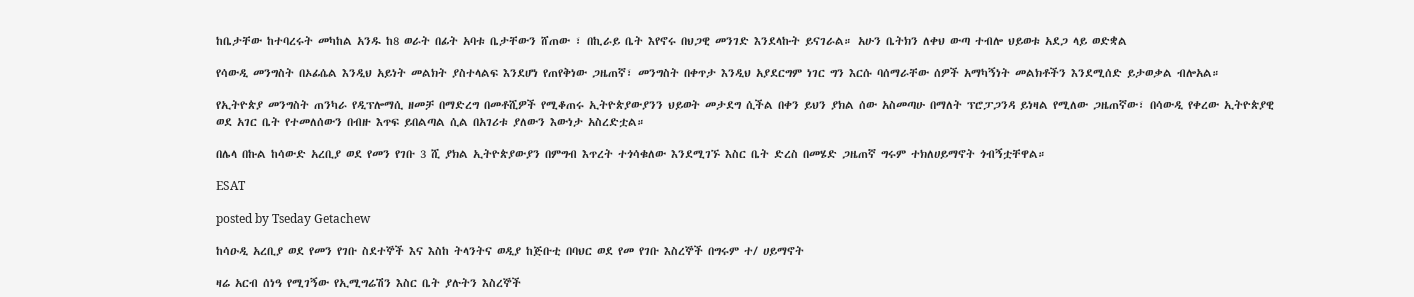ከቤታቸው ከተባረሩት መካከል አንዱ ከ8 ወራት በፊት አባቱ ቤታቸውን ሸጠው ፣ በኪራይ ቤት እየኖሩ በህጋዊ መንገድ እንደላኩት ይናገራል። አሁን ቤትክን ለቀህ ውጣ ተብሎ ህይወቱ አደጋ ላይ ወድቋል

የሳውዲ መንግስት በኦፊሴል እንዲህ አይነት መልክት ያስተላልፍ እንደሆነ የጠየቅነው ጋዜጠኛ፣ መንግስት በቀጥታ እንዲህ አያደርግም ነገር ግን እርሱ ባሰማራቸው ሰዎች አማካኝነት መልክቶችን እንደሚሰድ ይታወቃል ብሎአል።

የኢትዮጵያ መንግስት ጠንካራ የዲፕሎማሲ ዘመቻ በማድረግ በመቶሺዎች የሚቆጠሩ ኢትዮጵያውያንን ህይወት መታደግ ሲችል በቀን ይህን ያክል ሰው አስመጣሁ በማለት ፕሮፓጋንዳ ይነዛል የሚለው ጋዜጠኛው፣ በሳውዲ የቀረው ኢትዮጵያዊ ወደ አገር ቤት የተመለሰውን በብዙ እጥፍ ይበልጣል ሲል በአገሪቱ ያለውን እውነታ አስረድቷል።

በሌላ በኩል ከሳውድ አረቢያ ወደ የመን የገቡ 3 ሺ ያክል ኢትዮጵያውያን በምግብ እጥረት ተጎሳቁለው እንደሚገኙ እስር ቤት ድረስ በመሄድ ጋዜጠኛ ግሩም ተክለሀይማኖት ጎብኝቷቸዋል።

ESAT

posted by Tseday Getachew

ከሳዑዲ አረቢያ ወደ የመን የገቡ ስደተኞች እና እስከ ትላንትና ወዲያ ከጅቡቲ በባህር ወደ የመ የገቡ እስረኞች በግሩም ተ/ ሀይማኖት

ዛሬ አርብ ሰነዓ የሚገኝው የኢሚግሬሽን እስር ቤት ያሉትን እስረኞች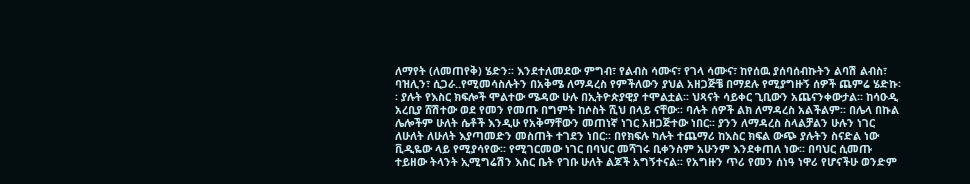ለማየት (ለመጠየቅ) ሄድን፡፡ እንደተለመደው ምግብ፣ የልብስ ሳሙና፣ የገላ ሳሙና፣ ከየሰዉ ያሰባሰብኩትን ልባሽ ልብስ፣ ባዝሊን፣ ሲጋራ..የሚመሳስሉትን በአቅሜ ለማዳረስ የምችለውን ያህል አዘጋጅቼ በማደሉ የሚያግዙኝ ሰዎች ጨምሬ ሄድኩ፡፡ ያሉት የእስር ክፍሎች ሞልተው ሜዳው ሁሉ በኢትዮጵያዊያ ተሞልቷል፡፡ ህጻናት ሳይቀር ጊቢውን አጨናንቀውታል፡፡ ከሳዑዲ አረቢያ ሸሽተው ወደ የመን የመጡ በግምት ከሶስት ሺህ በላይ ናቸው፡፡ ባሉት ሰዎች ልክ ለማዳረስ አልችልም፡፡ በሌላ በኩል ሌሎችም ሁለት ሴቶች እንዲሁ የአቅማቸውን መጠነኛ ነገር አዘጋጅተው ነበር፡፡ ያንን ለማዳረስ ስላልቻልን ሁሉን ነገር ለሁለት ለሁለት እያጣመድን መስጠት ተገደን ነበር፡፡ በየክፍሉ ካሉት ተጨማሪ ከእስር ክፍል ውጭ ያሉትን ስናድል ነው ቪዲዬው ላይ የሚያሳየው፡፡ የሚገርመው ነገር በባህር መሻገሩ ቢቀንስም አሁንም እንደቀጠለ ነው፡፡ በባህር ሲመጡ ተይዘው ትላንት ኢሚግሬሽን እስር ቤት የገቡ ሁለት ልጆች አግኝተናል፡፡ የአግዙን ጥሪ የመን ሰነዓ ነዋሪ የሆናችሁ ወንድም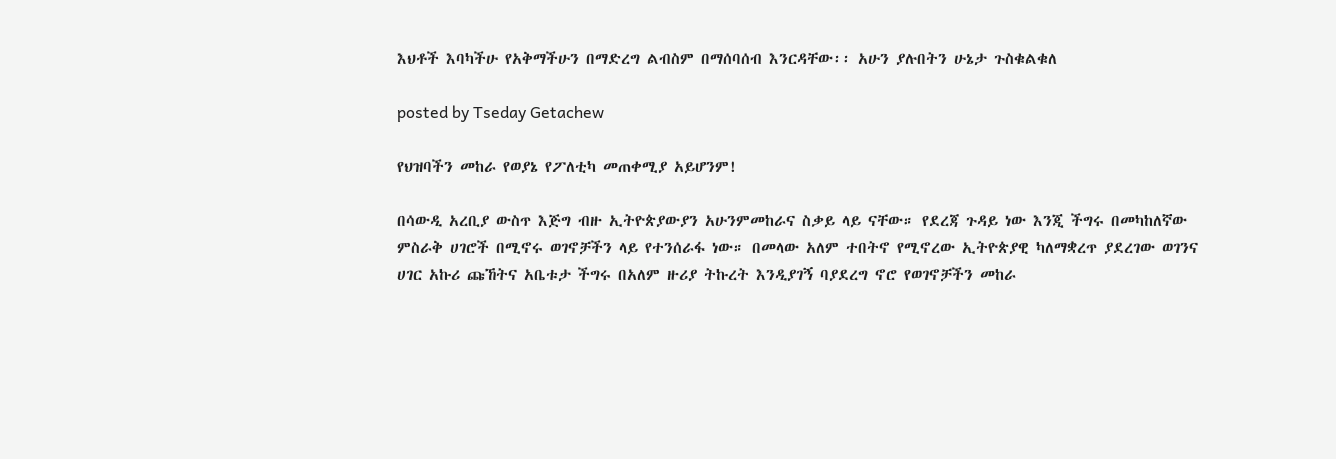እህቶች እባካችሁ የአቅማችሁን በማድረግ ልብስም በማሰባሰብ እንርዳቸው፡፡ አሁን ያሉበትን ሁኔታ ጉስቁልቁለ

posted by Tseday Getachew

የህዝባችን መከራ የወያኔ የፖለቲካ መጠቀሚያ አይሆንም!

በሳውዲ አረቢያ ውስጥ እጅግ ብዙ ኢትዮጵያውያን አሁንምመከራና ስቃይ ላይ ናቸው። የደረጃ ጉዳይ ነው እንጂ ችግሩ በመካከለኛው ምስራቅ ሀገሮች በሚኖሩ ወገኖቻችን ላይ የተንሰራፋ ነው። በመላው አለም ተበትኖ የሚኖረው ኢትዮጵያዊ ካለማቋረጥ ያደረገው ወገንና ሀገር አኩሪ ጩኸትና አቤቱታ ችግሩ በአለም ዙሪያ ትኩረት እንዲያገኝ ባያደረግ ኖሮ የወገኖቻችን መከራ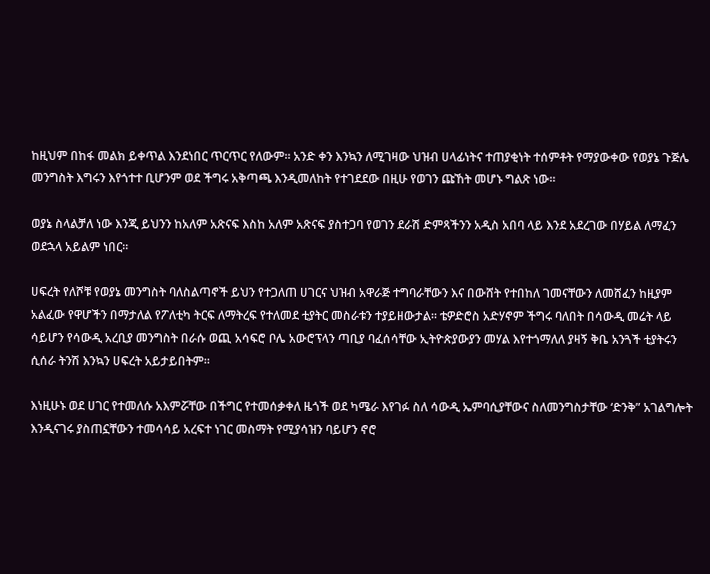ከዚህም በከፋ መልክ ይቀጥል እንደነበር ጥርጥር የለውም። አንድ ቀን እንኳን ለሚገዛው ህዝብ ሀላፊነትና ተጠያቂነት ተሰምቶት የማያውቀው የወያኔ ጉጅሌ መንግስት እግሩን እየጎተተ ቢሆንም ወደ ችግሩ አቅጣጫ እንዲመለከት የተገደደው በዚሁ የወገን ጩኸት መሆኑ ግልጽ ነው።

ወያኔ ስላልቻለ ነው እንጂ ይህንን ከአለም አጽናፍ እስከ አለም አጽናፍ ያስተጋባ የወገን ደራሽ ድምጻችንን አዲስ አበባ ላይ እንደ አደረገው በሃይል ለማፈን ወደኋላ አይልም ነበር።

ሀፍረት የለሾቹ የወያኔ መንግስት ባለስልጣኖች ይህን የተጋለጠ ሀገርና ህዝብ አዋራጅ ተግባራቸውን እና በውሸት የተበከለ ገመናቸውን ለመሸፈን ከዚያም አልፈው የዋሆችን በማታለል የፖለቲካ ትርፍ ለማትረፍ የተለመደ ቲያትር መስራቱን ተያይዘውታል። ቴዎድሮስ አድሃኖም ችግሩ ባለበት በሳውዲ መሬት ላይ ሳይሆን የሳውዲ አረቢያ መንግስት በራሱ ወጪ አሳፍሮ ቦሌ አውሮፕላን ጣቢያ ባፈሰሳቸው ኢትዮጵያውያን መሃል እየተጎማለለ ያዛኝ ቅቤ አንጓች ቲያትሩን ሲሰራ ትንሽ እንኳን ሀፍረት አይታይበትም።

እነዚሁኑ ወደ ሀገር የተመለሱ አእምሯቸው በችግር የተመሰቃቀለ ዜጎች ወደ ካሜራ እየገፉ ስለ ሳውዲ ኤምባሲያቸውና ስለመንግስታቸው ‘ድንቅ” አገልግሎት እንዲናገሩ ያስጠኗቸውን ተመሳሳይ አረፍተ ነገር መስማት የሚያሳዝን ባይሆን ኖሮ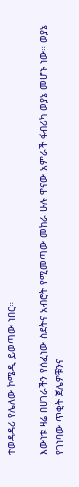ተወዳዳሪ የሌለው ኮሜዲ ይወጣው ነበር።

እውነቱ ዛሬ በሀገራችን የሰፈነው ስደትና አብሮት የሚመጣው መከራ ሁሉ ዋናው አምራች ፋብሪካ ወያኔ መሆኑ ነው። ወያኔ የገነባው ጥቂት ጀሌዎቹንና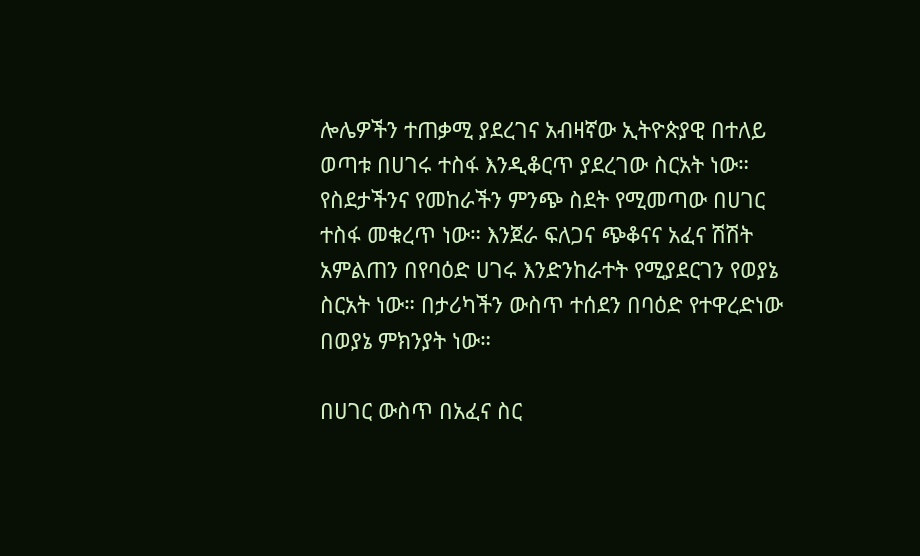ሎሌዎችን ተጠቃሚ ያደረገና አብዛኛው ኢትዮጵያዊ በተለይ ወጣቱ በሀገሩ ተስፋ እንዲቆርጥ ያደረገው ስርአት ነው። የስደታችንና የመከራችን ምንጭ ስደት የሚመጣው በሀገር ተስፋ መቁረጥ ነው። እንጀራ ፍለጋና ጭቆናና አፈና ሽሽት አምልጠን በየባዕድ ሀገሩ እንድንከራተት የሚያደርገን የወያኔ ስርአት ነው። በታሪካችን ውስጥ ተሰደን በባዕድ የተዋረድነው በወያኔ ምክንያት ነው።

በሀገር ውስጥ በአፈና ስር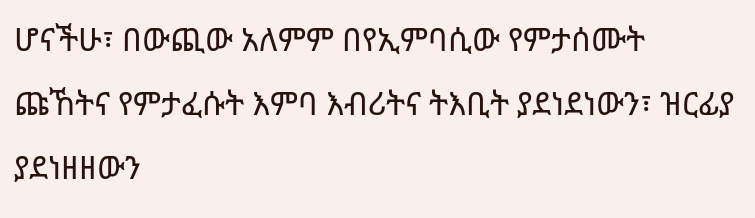ሆናችሁ፣ በውጪው አለምም በየኢምባሲው የምታሰሙት ጩኸትና የምታፈሱት እምባ እብሪትና ትእቢት ያደነደነውን፣ ዝርፊያ ያደነዘዘውን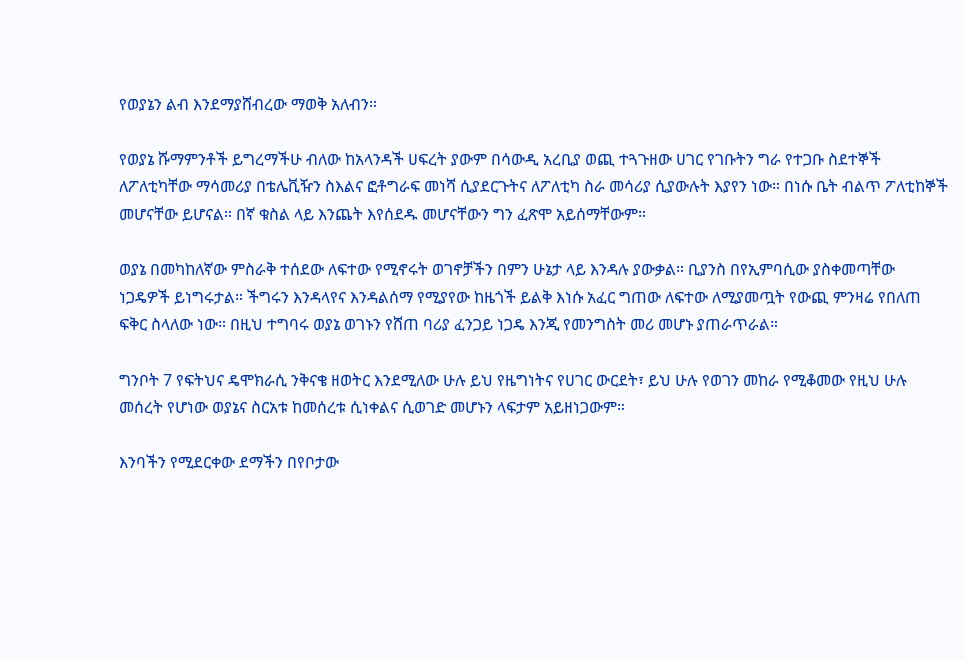የወያኔን ልብ እንደማያሸብረው ማወቅ አለብን።

የወያኔ ሹማምንቶች ይግረማችሁ ብለው ከአላንዳች ሀፍረት ያውም በሳውዲ አረቢያ ወጪ ተጓጉዘው ሀገር የገቡትን ግራ የተጋቡ ስደተኞች ለፖለቲካቸው ማሳመሪያ በቴሌቪዥን ስእልና ፎቶግራፍ መነሻ ሲያደርጉትና ለፖለቲካ ስራ መሳሪያ ሲያውሉት እያየን ነው። በነሱ ቤት ብልጥ ፖለቲከኞች መሆናቸው ይሆናል። በኛ ቁስል ላይ እንጨት እየሰደዱ መሆናቸውን ግን ፈጽሞ አይሰማቸውም።

ወያኔ በመካከለኛው ምስራቅ ተሰደው ለፍተው የሚኖሩት ወገኖቻችን በምን ሁኔታ ላይ እንዳሉ ያውቃል። ቢያንስ በየኢምባሲው ያስቀመጣቸው ነጋዴዎች ይነግሩታል። ችግሩን እንዳላየና እንዳልሰማ የሚያየው ከዜጎች ይልቅ እነሱ አፈር ግጠው ለፍተው ለሚያመጧት የውጪ ምንዛሬ የበለጠ ፍቅር ስላለው ነው። በዚህ ተግባሩ ወያኔ ወገኑን የሸጠ ባሪያ ፈንጋይ ነጋዴ እንጂ የመንግስት መሪ መሆኑ ያጠራጥራል።

ግንቦት 7 የፍትህና ዴሞክራሲ ንቅናቄ ዘወትር እንደሚለው ሁሉ ይህ የዜግነትና የሀገር ውርደት፣ ይህ ሁሉ የወገን መከራ የሚቆመው የዚህ ሁሉ መሰረት የሆነው ወያኔና ስርአቱ ከመሰረቱ ሲነቀልና ሲወገድ መሆኑን ላፍታም አይዘነጋውም።

እንባችን የሚደርቀው ደማችን በየቦታው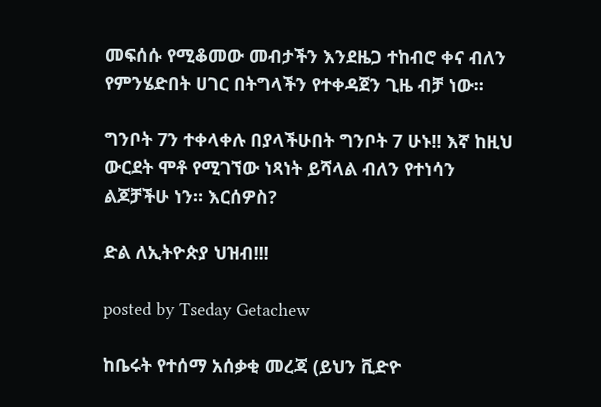መፍሰሱ የሚቆመው መብታችን እንደዜጋ ተከብሮ ቀና ብለን የምንሄድበት ሀገር በትግላችን የተቀዳጀን ጊዜ ብቻ ነው።

ግንቦት 7ን ተቀላቀሉ በያላችሁበት ግንቦት 7 ሁኑ!! እኛ ከዚህ ውርደት ሞቶ የሚገኘው ነጻነት ይሻላል ብለን የተነሳን ልጆቻችሁ ነን። እርሰዎስ?

ድል ለኢትዮጵያ ህዝብ!!!

posted by Tseday Getachew

ከቤሩት የተሰማ አሰቃቂ መረጃ (ይህን ቪድዮ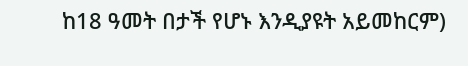ከ18 ዓመት በታች የሆኑ እንዲያዩት አይመከርም)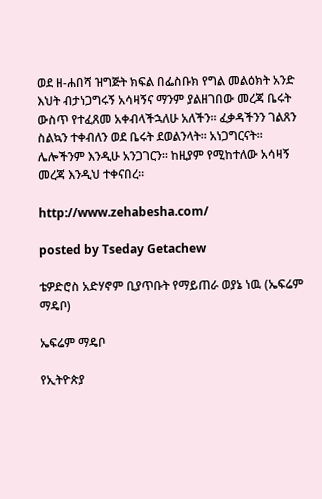ወደ ዘ-ሐበሻ ዝግጅት ክፍል በፌስቡክ የግል መልዕክት አንድ እህት ብታነጋግሩኝ አሳዛኝና ማንም ያልዘገበው መረጃ ቤሩት ውስጥ የተፈጸመ አቀብላችኋለሁ አለችን። ፈቃዳችንን ገልጸን ስልኳን ተቀብለን ወደ ቤሩት ደወልንላት። አነጋግርናት። ሌሎችንም እንዲሁ አንጋገርን። ከዚያም የሚከተለው አሳዛኝ መረጃ እንዲህ ተቀናበረ።

http://www.zehabesha.com/

posted by Tseday Getachew

ቴዎድሮስ አድሃኖም ቢያጥቡት የማይጠራ ወያኔ ነዉ (ኤፍሬም ማዴቦ)

ኤፍሬም ማዴቦ

የኢትዮጵያ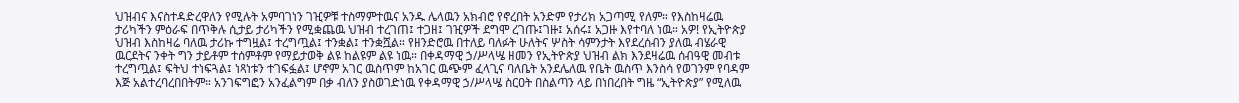ህዝብና እናስተዳድረዋለን የሚሉት አምባገነን ገዢዎቹ ተስማምተዉና አንዱ ሌላዉን አክብሮ የኖረበት አንድም የታሪክ አጋጣሚ የለም። የእስከዛሬዉ ታሪካችን ምዕራፍ በጥቅሉ ሲታይ ታሪካችን የሚቋጨዉ ህዝብ ተረገጠ፤ ተጋዘ፤ ገዢዎች ደግሞ ረገጡ፤ገዙ፤ አሰሩ፤ አጋዙ እየተባለ ነዉ። አዎ! የኢትዮጵያ ህዝብ እስከዛሬ ባለዉ ታሪኩ ተግዟል፤ ተረግጧል፤ ተንቋል፤ ተንቋሿል። የዘንድሮዉ በተለይ ባለፉት ሁለትና ሦስት ሳምንታት እየደረሰብን ያለዉ ብሄራዊ ዉርደትና ንቀት ግን ታይቶም ተሰምቶም የማይታወቅ ልዩ ከልዩም ልዩ ነዉ። በቀዳማዊ ኃ/ሥላሤ ዘመን የኢትዮጵያ ህዝብ ልክ እንደዛሬዉ ሰብዓዊ መብቱ ተረግጧል፤ ፍትህ ተነፍጓል፤ ነጻነቱን ተገፍፏል፤ ሆኖም አገር ዉስጥም ከአገር ዉጭም ፈላጊና ባለቤት አንደሌለዉ የቤት ዉስጥ እንስሳ የወገንም የባዳም እጅ አልተረባረበበትም። አንገፍግፎን አንፈልግም በቃ ብለን ያስወገድነዉ የቀዳማዊ ኃ/ሥላሤ ስርዐት በስልጣን ላይ በነበረበት ግዜ “ኢትዮጵያ” የሚለዉ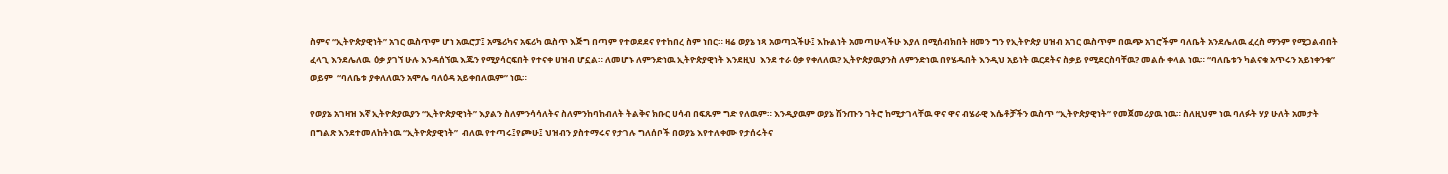ስምና “ኢትዮጵያዊነት” አገር ዉስጥም ሆነ አዉሮፓ፤ አሜሪካና አፍሪካ ዉስጥ እጅግ በጣም የተወደደና የተከበረ ስም ነበር። ዛሬ ወያኔ ነጻ አወጣኋችሁ፤ እኩልነት አመጣሁላችሁ እያለ በሚሰብክበት ዘመን ግን የኢትዮጵያ ሀዝብ አገር ዉስጥም በዉጭ አገሮችም ባለቤት አንደሌለዉ ፈረስ ማንም የሚጋልብበት ፈላጊ እንደሌለዉ  ዕቃ ያገኘ ሁሉ እንዳሰኘዉ እጁን የሚያሳርፍበት የተናቀ ሀዝብ ሆኗል። ለመሆኑ ለምንድነዉ ኢትዮጵያዊነት እንደዚህ  እንደ ተራ ዕቃ የቀለለዉ? ኢትዮጵያዉያንስ ለምንድነዉ በየሄዱበት እንዲህ አይነት ዉርደትና ስቃይ የሚደርስባቸዉ? መልሱ ቀላል ነዉ። “ባለቤቱን ካልናቁ አጥሩን አይነቀንቁ” ወይም  “ባለቤቱ ያቀለለዉን አሞሌ ባለዕዳ አይቀበለዉም” ነዉ።

የወያኔ አገዛዝ እኛ ኢትዮጵያዉያን “ኢትዮጵያዊነት” እያልን ስለምንሳሳለትና ስለምንከባከብለት ትልቅና ክቡር ሀሳብ በፍጹም ግድ የለዉም። እንዲያዉም ወያኔ ሽንጡን ገትሮ ከሚታገላቸዉ ዋና ዋና ብሄራዊ እሴቶቻችን ዉስጥ “ኢትዮጵያዊነት” የመጀመሪያዉ ነዉ። ስለዚህም ነዉ ባለፉት ሃያ ሁለት አመታት በግልጽ እንደተመለከትነዉ “ኢትዮጵያዊነት”  ብለዉ የተጣሩ፤የጮሁ፤ ህዝብን ያስተማሩና የታገሉ ግለሰቦች በወያኔ እየተለቀሙ የታሰሩትና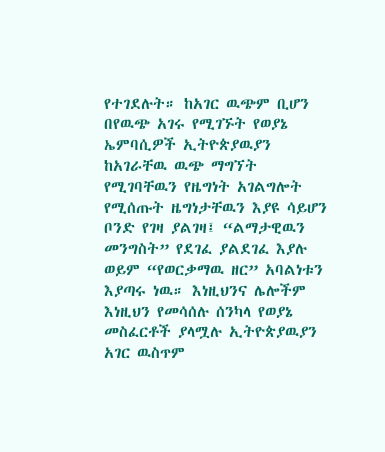የተገደሉት። ከአገር ዉጭም ቢሆን በየዉጭ አገሩ የሚገኙት የወያኔ ኤምባሲዎች ኢትዮጵያዉያን ከአገራቸዉ ዉጭ ማግኘት የሚገባቸዉን የዜግነት አገልግሎት የሚሰጡት ዜግነታቸዉን እያዩ ሳይሆን ቦንድ የገዛ ያልገዛ፤ “ልማታዊዉን መንግስት” የደገፈ ያልደገፈ እያሉ ወይም “የወርቃማዉ ዘር” አባልነቱን እያጣሩ ነዉ። እነዚህንና ሌሎችም እነዚህን የመሳሰሉ ሰንካላ የወያኔ መስፈርቶች ያላሟሉ ኢትዮጵያዉያን አገር ዉስጥም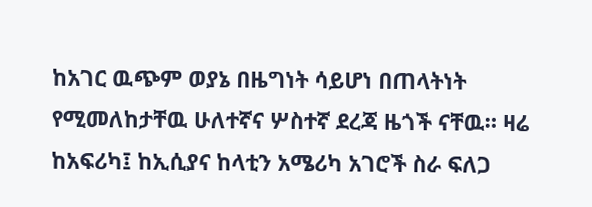ከአገር ዉጭም ወያኔ በዜግነት ሳይሆነ በጠላትነት የሚመለከታቸዉ ሁለተኛና ሦስተኛ ደረጃ ዜጎች ናቸዉ። ዛሬ ከአፍሪካ፤ ከኢሲያና ከላቲን አሜሪካ አገሮች ስራ ፍለጋ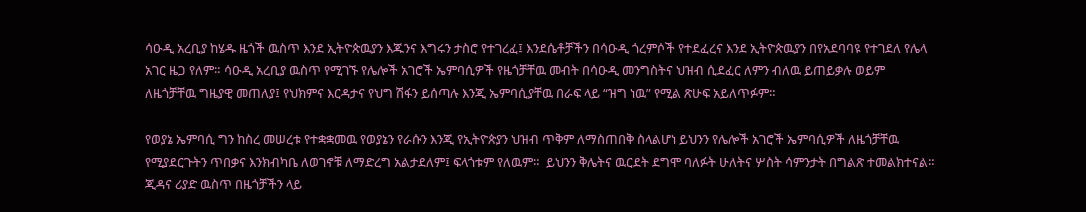ሳዑዲ አረቢያ ከሄዱ ዜጎች ዉስጥ እንደ ኢትዮጵዉያን እጁንና እግሩን ታስሮ የተገረፈ፤ እንደሴቶቻችን በሳዑዲ ጎረምሶች የተደፈረና እንደ ኢትዮጵዉያን በየአደባባዩ የተገደለ የሌላ አገር ዜጋ የለም። ሳዑዲ አረቢያ ዉስጥ የሚገኙ የሌሎች አገሮች ኤምባሲዎች የዜጎቻቸዉ መብት በሳዑዲ መንግስትና ህዝብ ሲደፈር ለምን ብለዉ ይጠይቃሉ ወይም ለዜጎቻቸዉ ግዜያዊ መጠለያ፤ የህክምና እርዳታና የህግ ሽፋን ይሰጣሉ እንጂ ኤምባሲያቸዉ በራፍ ላይ “ዝግ ነዉ” የሚል ጽሁፍ አይለጥፉም።

የወያኔ ኤምባሲ ግን ከስረ መሠረቱ የተቋቋመዉ የወያኔን የራሱን እንጂ የኢትዮጵያን ህዝብ ጥቅም ለማስጠበቅ ስላልሆነ ይህንን የሌሎች አገሮች ኤምባሲዎች ለዜጎቻቸዉ የሚያደርጉትን ጥበቃና እንክብካቤ ለወገኖቹ ለማድረግ አልታደለም፤ ፍላጎቱም የለዉም።  ይህንን ቅሌትና ዉርደት ደግሞ ባለፉት ሁለትና ሦስት ሳምንታት በግልጽ ተመልክተናል። ጂዳና ሪያድ ዉስጥ በዜጎቻችን ላይ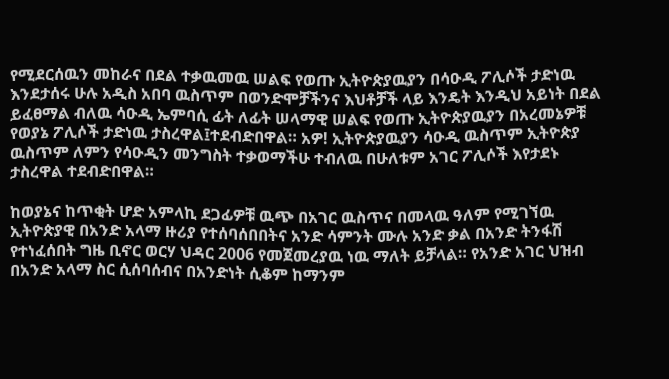የሚደርሰዉን መከራና በደል ተቃዉመዉ ሠልፍ የወጡ ኢትዮጵያዉያን በሳዑዲ ፖሊሶች ታድነዉ እንደታሰሩ ሁሉ አዲስ አበባ ዉስጥም በወንድሞቻችንና እህቶቻች ላይ እንዴት እንዲህ አይነት በደል ይፈፀማል ብለዉ ሳዑዲ ኤምባሲ ፊት ለፊት ሠላማዊ ሠልፍ የወጡ ኢትዮጵያዉያን በአረመኔዎቹ የወያኔ ፖሊሶች ታድነዉ ታስረዋል፤ተደብድበዋል። አዎ! ኢትዮጵያዉያን ሳዑዲ ዉስጥም ኢትዮጵያ ዉስጥም ለምን የሳዑዲን መንግስት ተቃወማችሁ ተብለዉ በሁለቱም አገር ፖሊሶች እየታደኑ ታስረዋል ተደብድበዋል።

ከወያኔና ከጥቂት ሆድ አምላኪ ደጋፊዎቹ ዉጭ በአገር ዉስጥና በመላዉ ዓለም የሚገኘዉ ኢትዮጵያዊ በአንድ አላማ ዙሪያ የተሰባሰበበትና አንድ ሳምንት ሙሉ አንድ ቃል በአንድ ትንፋሽ የተነፈሰበት ግዜ ቢኖር ወርሃ ህዳር 2006 የመጀመረያዉ ነዉ ማለት ይቻላል። የአንድ አገር ህዝብ በአንድ አላማ ስር ሲሰባሰብና በአንድነት ሲቆም ከማንም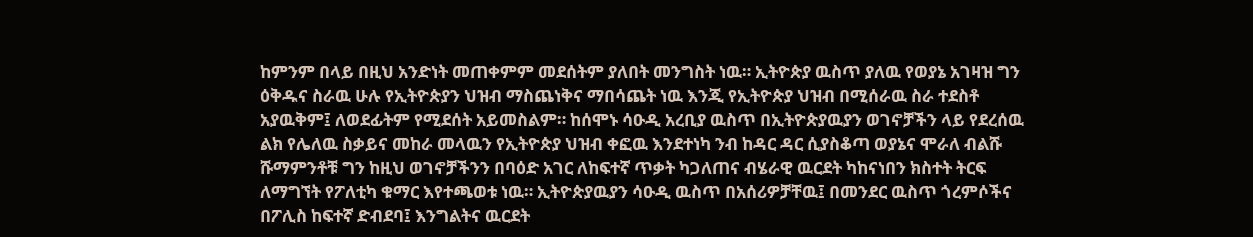ከምንም በላይ በዚህ አንድነት መጠቀምም መደሰትም ያለበት መንግስት ነዉ። ኢትዮጵያ ዉስጥ ያለዉ የወያኔ አገዛዝ ግን ዕቅዱና ስራዉ ሁሉ የኢትዮጵያን ህዝብ ማስጨነቅና ማበሳጨት ነዉ እንጂ የኢትዮጵያ ህዝብ በሚሰራዉ ስራ ተደስቶ አያዉቅም፤ ለወደፊትም የሚደሰት አይመስልም። ከሰሞኑ ሳዑዲ አረቢያ ዉስጥ በኢትዮጵያዉያን ወገኖቻችን ላይ የደረሰዉ ልክ የሌለዉ ስቃይና መከራ መላዉን የኢትዮጵያ ህዝብ ቀፎዉ እንደተነካ ንብ ከዳር ዳር ሲያስቆጣ ወያኔና ሞራለ ብልሹ ሹማምንቶቹ ግን ከዚህ ወገኖቻችንን በባዕድ አገር ለከፍተኛ ጥቃት ካጋለጠና ብሄራዊ ዉርደት ካከናነበን ክስተት ትርፍ ለማግኘት የፖለቲካ ቁማር እየተጫወቱ ነዉ። ኢትዮጵያዉያን ሳዑዲ ዉስጥ በአሰሪዎቻቸዉ፤ በመንደር ዉስጥ ጎረምሶችና በፖሊስ ከፍተኛ ድብደባ፤ እንግልትና ዉርደት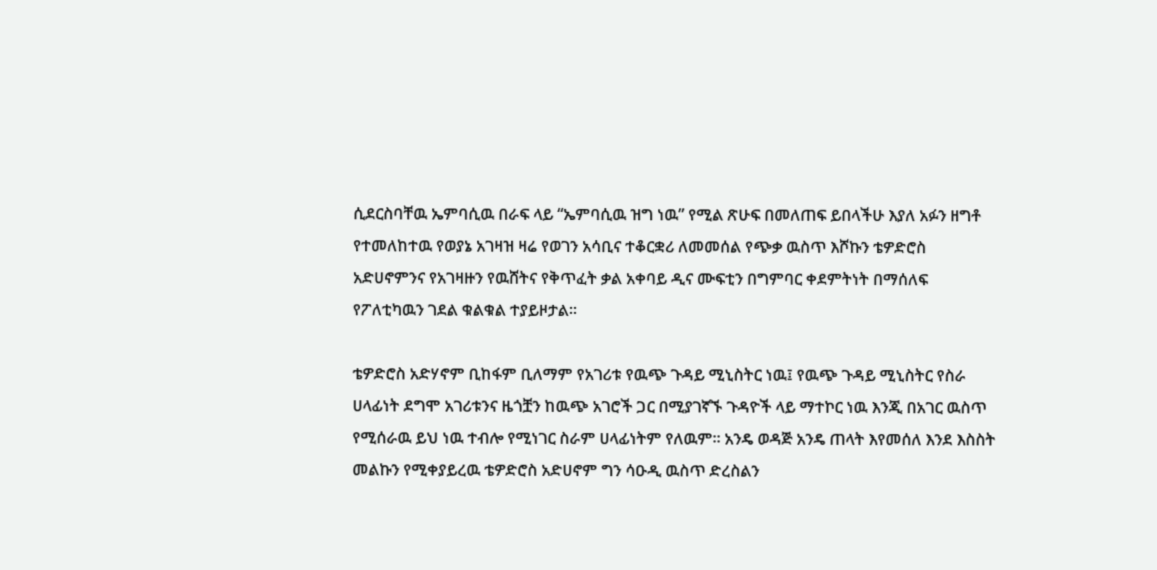ሲደርስባቸዉ ኤምባሲዉ በራፍ ላይ “ኤምባሲዉ ዝግ ነዉ” የሚል ጽሁፍ በመለጠፍ ይበላችሁ እያለ አፉን ዘግቶ የተመለከተዉ የወያኔ አገዛዝ ዛሬ የወገን አሳቢና ተቆርቋሪ ለመመሰል የጭቃ ዉስጥ እሾኩን ቴዎድሮስ አድሀኖምንና የአገዛዙን የዉሸትና የቅጥፈት ቃል አቀባይ ዲና ሙፍቲን በግምባር ቀደምትነት በማሰለፍ የፖለቲካዉን ገደል ቁልቁል ተያይዞታል።

ቴዎድሮስ አድሃኖም ቢከፋም ቢለማም የአገሪቱ የዉጭ ጉዳይ ሚኒስትር ነዉ፤ የዉጭ ጉዳይ ሚኒስትር የስራ ሀላፊነት ደግሞ አገሪቱንና ዜጎቿን ከዉጭ አገሮች ጋር በሚያገኛኙ ጉዳዮች ላይ ማተኮር ነዉ እንጂ በአገር ዉስጥ የሚሰራዉ ይህ ነዉ ተብሎ የሚነገር ስራም ሀላፊነትም የለዉም። አንዴ ወዳጅ አንዴ ጠላት እየመሰለ እንደ እስስት መልኩን የሚቀያይረዉ ቴዎድሮስ አድሀኖም ግን ሳዑዲ ዉስጥ ድረስልን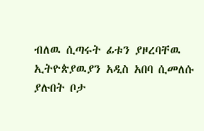ብለዉ ሲጣሩት ፊቱን ያዞረባቸዉ ኢትዮጵያዉያን አዲስ አበባ ሲመለሱ ያሉበት ቦታ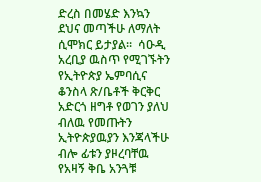ድረስ በመሄድ እንኳን ደህና መጣችሁ ለማለት ሲሞክር ይታያል።  ሳዑዲ አረቢያ ዉስጥ የሚገኙትን የኢትዮጵያ ኤምባሲና ቆንስላ ጽ/ቤቶች ቅርቅር አድርጎ ዘግቶ የወገን ያለህ ብለዉ የመጡትን ኢትዮጵያዉያን እንጃላችሁ ብሎ ፊቱን ያዞረባቸዉ የአዛኝ ቅቤ አንጓቹ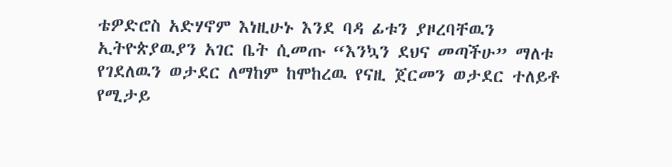ቴዎድሮስ አድሃኖም እነዚሁኑ እንደ ባዳ ፊቱን ያዞረባቸዉን ኢትዮጵያዉያን አገር ቤት ሲመጡ “እንኳን ደህና መጣችሁ” ማለቱ የገደለዉን ወታደር ለማከም ከሞከረዉ የናዚ ጀርመን ወታደር ተለይቶ የሚታይ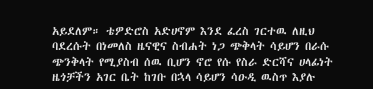አይደለም። ቴዎድሮስ አድሀኖም እንደ ፈረስ ገርተዉ ለዚህ ባደረሱት በነመለስ ዜናዊና ስብሐት ነጋ ጭቅላት ሳይሆን በራሱ ጭንቅላት የሚያስብ ሰዉ ቢሆን ኖሮ የሱ የስራ ድርሻና ሀላፊነት ዜጎቻችን አገር ቤት ከገቡ በኋላ ሳይሆን ሳዑዲ ዉስጥ እያሉ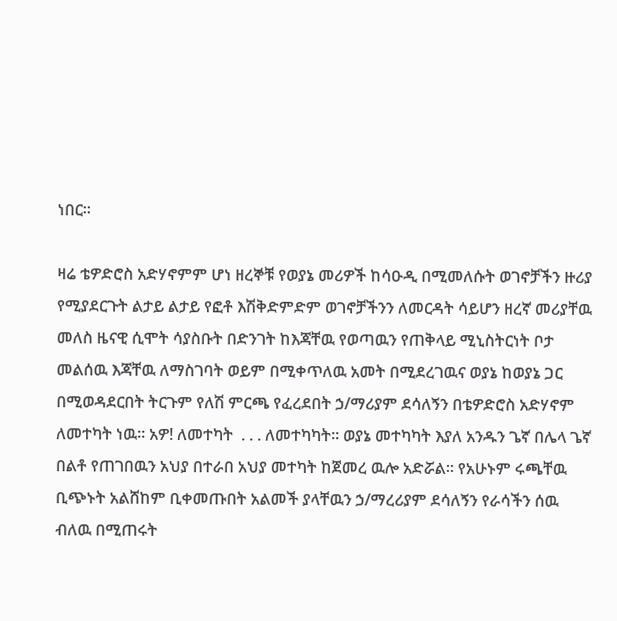ነበር።

ዛሬ ቴዎድሮስ አድሃኖምም ሆነ ዘረኞቹ የወያኔ መሪዎች ከሳዑዲ በሚመለሱት ወገኖቻችን ዙሪያ የሚያደርጉት ልታይ ልታይ የፎቶ እሽቅድምድም ወገኖቻችንን ለመርዳት ሳይሆን ዘረኛ መሪያቸዉ መለስ ዜናዊ ሲሞት ሳያስቡት በድንገት ከእጃቸዉ የወጣዉን የጠቅላይ ሚኒስትርነት ቦታ መልሰዉ እጃቸዉ ለማስገባት ወይም በሚቀጥለዉ አመት በሚደረገዉና ወያኔ ከወያኔ ጋር በሚወዳደርበት ትርጉም የለሽ ምርጫ የፈረደበት ኃ/ማሪያም ደሳለኝን በቴዎድሮስ አድሃኖም ለመተካት ነዉ። አዎ! ለመተካት  . . . ለመተካካት። ወያኔ መተካካት እያለ አንዱን ጌኛ በሌላ ጌኛ በልቶ የጠገበዉን አህያ በተራበ አህያ መተካት ከጀመረ ዉሎ አድሯል። የአሁኑም ሩጫቸዉ ቢጭኑት አልሸከም ቢቀመጡበት አልመች ያላቸዉን ኃ/ማረሪያም ደሳለኝን የራሳችን ሰዉ ብለዉ በሚጠሩት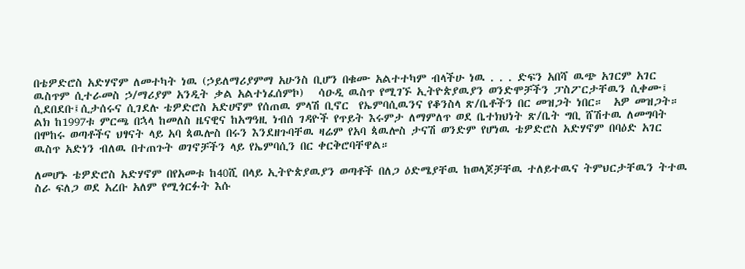በቴዎድሮስ አድሃኖም ለመተካት ነዉ (ኃይለማሪያምማ አሁንስ ቢሆን በቁሙ አልተተካም ብላችሁ ነዉ . . . ድፍን አበሻ ዉጭ አገርም አገር ዉስጥም ሲተራመስ ኃ/ማሪያም አንዲት ቃል አልተነፈሰምኮ)   ሳዑዲ ዉስጥ የሚገኙ ኢትዮጵያዉያን ወንድሞቻችን ፓስፖርታቸዉን ሲቀሙ፤ ሲደበደቡ፤ሲታሰሩና ሲገደሉ ቴዎድሮስ አድሀኖም የሰጠዉ ምላሽ ቢኖር  የኤምባሲዉንና የቆንስላ ጽ/ቤቶችን በር መዝጋት ነበር።  አዎ መዝጋት። ልክ ከ1997ቱ ምርጫ በኋላ ከመለስ ዜናዊና ከአግዓዚ ነብሰ ገዳዮች የጥይት እሩምታ ለማምለጥ ወደ ቤተክህነት ጽ/ቤት ግቢ ሸሽተዉ ለመግባት በሞከሩ ወጣቶችና ህፃናት ላይ አባ ጳዉሎስ በሩን እንደዘጉባቸዉ ዛሬም የአባ ጳዉሎስ ታናሽ ወንድም የሆነዉ ቴዎድሮስ አድሃኖም በባዕድ አገር ዉስጥ አድነን ብለዉ በተጠጉት ወገኖቻችን ላይ የኤምባሲን በር ቀርቅሮባቸዋል።

ለመሆኑ ቴዎድሮስ አድሃኖም በየአመቱ ከ40ሺ በላይ ኢትዮጵያዉያን ወጣቶች በለጋ ዕድሜያቸዉ ከወላጆቻቸዉ ተለይተዉና ትምህርታቸዉን ትተዉ ስራ ፍለጋ ወደ አረቡ አለም የሚጎርፉት እሱ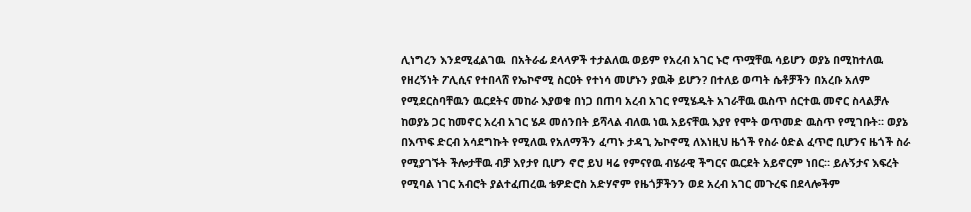ሊነግረን እንደሚፈልገዉ  በአትራፊ ደላላዎች ተታልለዉ ወይም የአረብ አገር ኑሮ ጥሟቸዉ ሳይሆን ወያኔ በሚከተለዉ የዘረኝነት ፖሊሲና የተበላሸ የኤኮኖሚ ስርዐት የተነሳ መሆኑን ያዉቅ ይሆን? በተለይ ወጣት ሴቶቻችን በአረቡ አለም የሚደርስባቸዉን ዉርደትና መከራ እያወቁ በነጋ በጠባ አረብ አገር የሚሄዱት አገራቸዉ ዉስጥ ሰርተዉ መኖር ስላልቻሉ ከወያኔ ጋር ከመኖር አረብ አገር ሄዶ መሰንበት ይሻላል ብለዉ ነዉ አይናቸዉ እያየ የሞት ወጥመድ ዉስጥ የሚገቡት። ወያኔ በእጥፍ ድርብ አሳደግኩት የሚለዉ የአለማችን ፈጣኑ ታዳጊ ኤኮኖሚ ለእነዚህ ዜጎች የስራ ዕድል ፈጥሮ ቢሆንና ዜጎች ስራ የሚያገኙት ችሎታቸዉ ብቻ እየታየ ቢሆን ኖሮ ይህ ዛሬ የምናየዉ ብሄራዊ ችግርና ዉርደት አይኖርም ነበር። ይሉኝታና እፍረት የሚባል ነገር አብሮት ያልተፈጠረዉ ቴዎድሮስ አድሃኖም የዜጎቻችንን ወደ አረብ አገር መጉረፍ በደላሎችም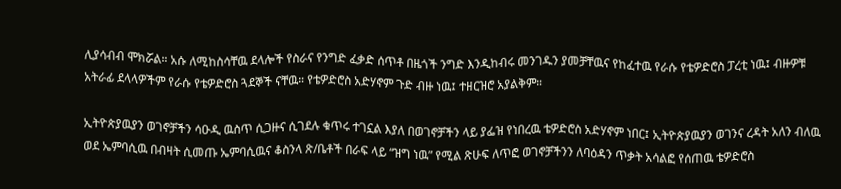ሊያሳብብ ሞክሯል። አሱ ለሚከስሳቸዉ ደላሎች የስራና የንግድ ፈቃድ ሰጥቶ በዜጎች ንግድ እንዲከብሩ መንገዱን ያመቻቸዉና የከፈተዉ የራሱ የቴዎድሮስ ፓረቲ ነዉ፤ ብዙዎቹ አትራፊ ደላላዎችም የራሱ የቴዎድሮስ ጓደኞች ናቸዉ። የቴዎድሮስ አድሃኖም ጉድ ብዙ ነዉ፤ ተዘርዝሮ አያልቅም።

ኢትዮጵያዉያን ወገኖቻችን ሳዑዲ ዉስጥ ሲጋዙና ሲገደሉ ቁጥሩ ተገኗል እያለ በወገኖቻችን ላይ ያፌዝ የነበረዉ ቴዎድሮስ አድሃኖም ነበር፤ ኢትዮጵያዉያን ወገንና ረዳት አለን ብለዉ ወደ ኤምባሲዉ በብዛት ሲመጡ ኤምባሲዉና ቆስንላ ጽ/ቤቶች በራፍ ላይ “ዝግ ነዉ” የሚል ጽሁፍ ለጥፎ ወገኖቻችንን ለባዕዳን ጥቃት አሳልፎ የሰጠዉ ቴዎድሮስ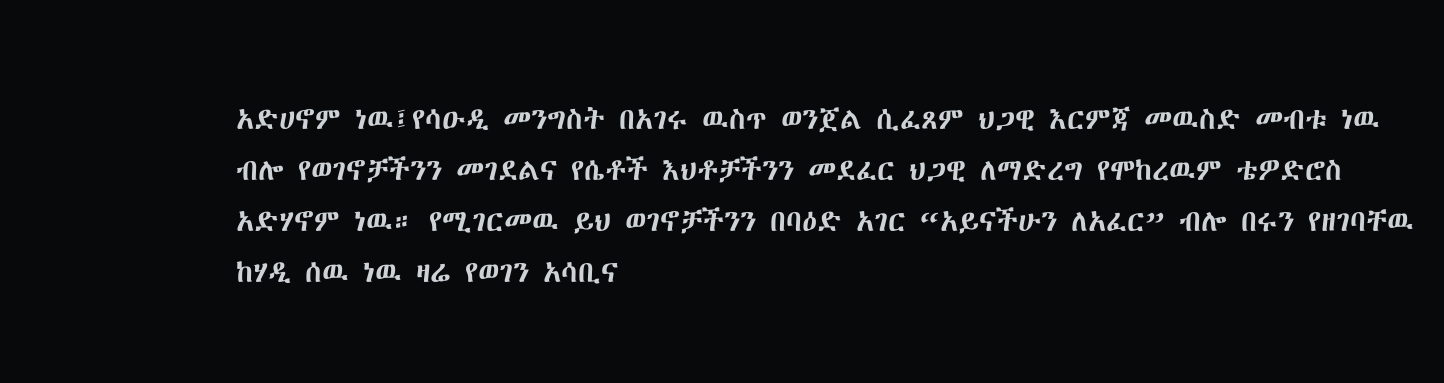አድሀኖም ነዉ፤የሳዑዲ መንግስት በአገሩ ዉስጥ ወንጀል ሲፈጸም ህጋዊ እርምጃ መዉስድ መብቱ ነዉ ብሎ የወገኖቻችንን መገደልና የሴቶች እህቶቻችንን መደፈር ህጋዊ ለማድረግ የሞከረዉም ቴዎድሮስ አድሃኖም ነዉ። የሚገርመዉ ይህ ወገኖቻችንን በባዕድ አገር “አይናችሁን ለአፈር” ብሎ በሩን የዘገባቸዉ ከሃዲ ሰዉ ነዉ ዛሬ የወገን አሳቢና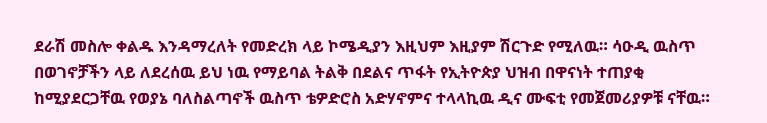ደራሽ መስሎ ቀልዱ እንዳማረለት የመድረክ ላይ ኮሜዲያን እዚህም እዚያም ሽርጉድ የሚለዉ። ሳዑዲ ዉስጥ በወገኖቻችን ላይ ለደረሰዉ ይህ ነዉ የማይባል ትልቅ በደልና ጥፋት የኢትዮጵያ ህዝብ በዋናነት ተጠያቂ ከሚያደርጋቸዉ የወያኔ ባለስልጣኖች ዉስጥ ቴዎድሮስ አድሃኖምና ተላላኪዉ ዲና ሙፍቲ የመጀመሪያዎቹ ናቸዉ።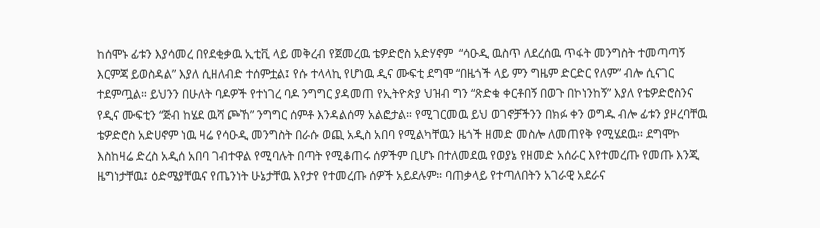ከሰሞኑ ፊቱን እያሳመረ በየደቂቃዉ ኢቲቪ ላይ መቅረብ የጀመረዉ ቴዎድሮስ አድሃኖም  “ሳዑዲ ዉስጥ ለደረሰዉ ጥፋት መንግስት ተመጣጣኝ እርምጃ ይወስዳል” እያለ ሲዘለብድ ተሰምቷል፤ የሱ ተላላኪ የሆነዉ ዲና ሙፍቲ ደግሞ “በዜጎች ላይ ምን ግዜም ድርድር የለም” ብሎ ሲናገር ተደምጧል። ይህንን በሁለት ባዶዎች የተነገረ ባዶ ንግግር ያዳመጠ የኢትዮጵያ ህዝብ ግን “ጽድቁ ቀርቶበኝ በወጉ በኮነንከኝ” እያለ የቴዎድሮስንና የዲና ሙፍቲን “ጅብ ከሄደ ዉሻ ጮኸ” ንግግር ሰምቶ እንዳልሰማ አልፎታል። የሚገርመዉ ይህ ወገኖቻችንን በክፉ ቀን ወግዱ ብሎ ፊቱን ያዞረባቸዉ ቴዎድሮስ አድሀኖም ነዉ ዛሬ የሳዑዲ መንግስት በራሱ ወጪ አዲስ አበባ የሚልካቸዉን ዜጎች ዘመድ መስሎ ለመጠየቅ የሚሄደዉ። ደግሞኮ እስከዛሬ ድረስ አዲሰ አበባ ገብተዋል የሚባሉት በጣት የሚቆጠሩ ሰዎችም ቢሆኑ በተለመደዉ የወያኔ የዘመድ አሰራር እየተመረጡ የመጡ እንጂ ዜግነታቸዉ፤ ዕድሜያቸዉና የጤንነት ሁኔታቸዉ እየታየ የተመረጡ ሰዎች አይደሉም። ባጠቃላይ የተጣለበትን አገራዊ አደራና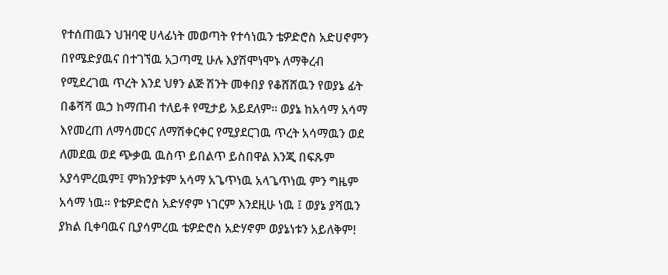የተሰጠዉን ህዝባዊ ሀላፊነት መወጣት የተሳነዉን ቴዎድሮስ አድሀኖምን በየሜድያዉና በተገኘዉ አጋጣሚ ሁሉ እያሽሞነሞኑ ለማቅረብ የሚደረገዉ ጥረት እንደ ህፃን ልጅ ሽንት መቀበያ የቆሸሸዉን የወያኔ ፊት በቆሻሻ ዉኃ ከማጠብ ተለይቶ የሚታይ አይደለም። ወያኔ ከአሳማ አሳማ እየመረጠ ለማሳመርና ለማሽቀርቀር የሚያደርገዉ ጥረት አሳማዉን ወደ ለመደዉ ወደ ጭቃዉ ዉስጥ ይበልጥ ይስበዋል እንጂ በፍጹም አያሳምረዉም፤ ምክንያቱም አሳማ አጌጥነዉ አላጌጥነዉ ምን ግዜም አሳማ ነዉ። የቴዎድሮስ አድሃኖም ነገርም እንደዚሁ ነዉ ፤ ወያኔ ያሻዉን ያክል ቢቀባዉና ቢያሳምረዉ ቴዎድሮስ አድሃኖም ወያኔነቱን አይለቅም!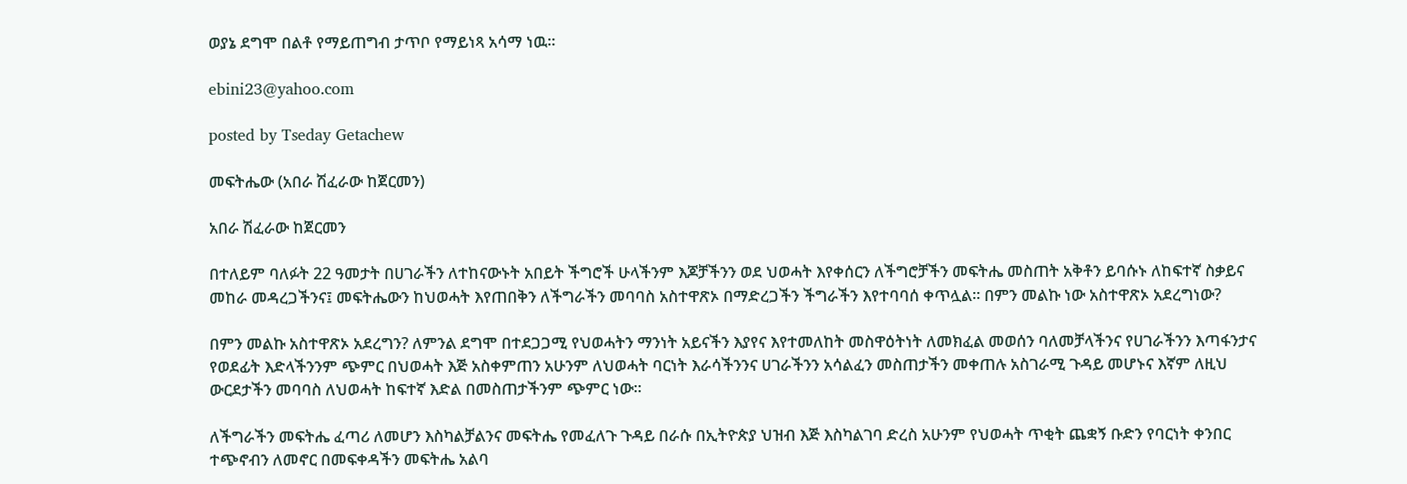ወያኔ ደግሞ በልቶ የማይጠግብ ታጥቦ የማይነጻ አሳማ ነዉ።

ebini23@yahoo.com

posted by Tseday Getachew

መፍትሔው (አበራ ሽፈራው ከጀርመን)

አበራ ሽፈራው ከጀርመን

በተለይም ባለፉት 22 ዓመታት በሀገራችን ለተከናውኑት አበይት ችግሮች ሁላችንም እጆቻችንን ወደ ህወሓት እየቀሰርን ለችግሮቻችን መፍትሔ መስጠት አቅቶን ይባሱኑ ለከፍተኛ ስቃይና መከራ መዳረጋችንና፤ መፍትሔውን ከህወሓት እየጠበቅን ለችግራችን መባባስ አስተዋጽኦ በማድረጋችን ችግራችን እየተባባሰ ቀጥሏል። በምን መልኩ ነው አስተዋጽኦ አደረግነው?

በምን መልኩ አስተዋጽኦ አደረግን? ለምንል ደግሞ በተደጋጋሚ የህወሓትን ማንነት አይናችን እያየና እየተመለከት መስዋዕትነት ለመክፈል መወሰን ባለመቻላችንና የሀገራችንን እጣፋንታና የወደፊት እድላችንንም ጭምር በህወሓት እጅ አስቀምጠን አሁንም ለህወሓት ባርነት እራሳችንንና ሀገራችንን አሳልፈን መስጠታችን መቀጠሉ አስገራሚ ጉዳይ መሆኑና እኛም ለዚህ ውርደታችን መባባስ ለህወሓት ከፍተኛ እድል በመስጠታችንም ጭምር ነው።

ለችግራችን መፍትሔ ፈጣሪ ለመሆን እስካልቻልንና መፍትሔ የመፈለጉ ጉዳይ በራሱ በኢትዮጵያ ህዝብ እጅ እስካልገባ ድረስ አሁንም የህወሓት ጥቂት ጨቋኝ ቡድን የባርነት ቀንበር ተጭኖብን ለመኖር በመፍቀዳችን መፍትሔ አልባ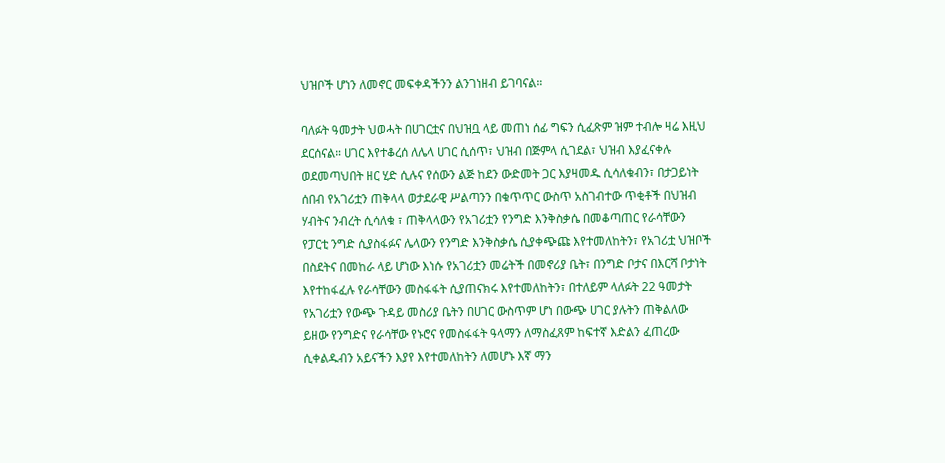ህዝቦች ሆነን ለመኖር መፍቀዳችንን ልንገነዘብ ይገባናል።

ባለፉት ዓመታት ህወሓት በሀገርቷና በህዝቧ ላይ መጠነ ሰፊ ግፍን ሲፈጽም ዝም ተብሎ ዛሬ እዚህ ደርሰናል። ሀገር እየተቆረሰ ለሌላ ሀገር ሲሰጥ፣ ህዝብ በጅምላ ሲገደል፣ ህዝብ እያፈናቀሉ ወደመጣህበት ዘር ሂድ ሲሉና የሰውን ልጅ ከደን ውድመት ጋር እያዛመዱ ሲሳለቁብን፣ በታጋይነት ሰበብ የአገሪቷን ጠቅላላ ወታደራዊ ሥልጣንን በቁጥጥር ውስጥ አስገብተው ጥቂቶች በህዝብ ሃብትና ንብረት ሲሳለቁ ፣ ጠቅላላውን የአገሪቷን የንግድ እንቅስቃሴ በመቆጣጠር የራሳቸውን የፓርቲ ንግድ ሲያስፋፉና ሌላውን የንግድ እንቅስቃሴ ሲያቀጭጩ እየተመለከትን፣ የአገሪቷ ህዝቦች በስደትና በመከራ ላይ ሆነው እነሱ የአገሪቷን መሬትች በመኖሪያ ቤት፣ በንግድ ቦታና በእርሻ ቦታነት እየተከፋፈሉ የራሳቸውን መስፋፋት ሲያጠናክሩ እየተመለከትን፣ በተለይም ላለፉት 22 ዓመታት የአገሪቷን የውጭ ጉዳይ መስሪያ ቤትን በሀገር ውስጥም ሆነ በውጭ ሀገር ያሉትን ጠቅልለው ይዘው የንግድና የራሳቸው የኑሮና የመስፋፋት ዓላማን ለማስፈጸም ከፍተኛ እድልን ፈጠረው ሲቀልዱብን አይናችን እያየ እየተመለከትን ለመሆኑ እኛ ማን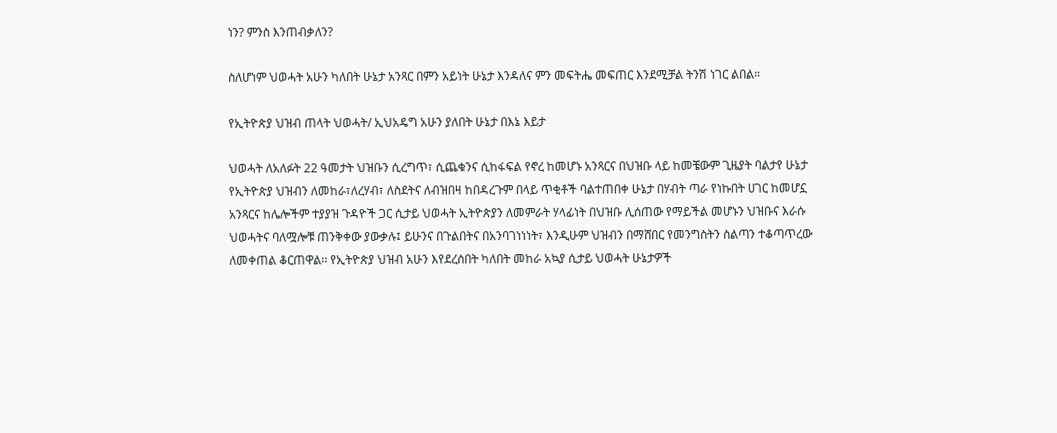ነን? ምንስ እንጠብቃለን?

ስለሆነም ህወሓት አሁን ካለበት ሁኔታ አንጻር በምን አይነት ሁኔታ እንዳለና ምን መፍትሔ መፍጠር እንደሚቻል ትንሽ ነገር ልበል።

የኢትዮጵያ ህዝብ ጠላት ህወሓት/ ኢህአዴግ አሁን ያለበት ሁኔታ በእኔ እይታ

ህወሓት ለአለፉት 22 ዓመታት ህዝቡን ሲረግጥ፣ ሲጨቁንና ሲከፋፍል የኖረ ከመሆኑ አንጻርና በህዝቡ ላይ ከመቼውም ጊዜያት ባልታየ ሁኔታ የኢትዮጵያ ህዝብን ለመከራ፣ለረሃብ፣ ለስደትና ለብዝበዛ ከበዳረጉም በላይ ጥቂቶች ባልተጠበቀ ሁኔታ በሃብት ጣራ የነኩበት ሀገር ከመሆኗ አንጻርና ከሌሎችም ተያያዝ ጉዳዮች ጋር ሲታይ ህወሓት ኢትዮጵያን ለመምራት ሃላፊነት በህዝቡ ሊሰጠው የማይችል መሆኑን ህዝቡና እራሱ ህወሓትና ባለሟሎቹ ጠንቅቀው ያውቃሉ፤ ይሁንና በጉልበትና በአንባገነነነት፣ እንዲሁም ህዝብን በማሸበር የመንግስትን ስልጣን ተቆጣጥረው ለመቀጠል ቆርጠዋል፡፡ የኢትዮጵያ ህዝብ አሁን እየደረሰበት ካለበት መከራ አኳያ ሲታይ ህወሓት ሁኔታዎች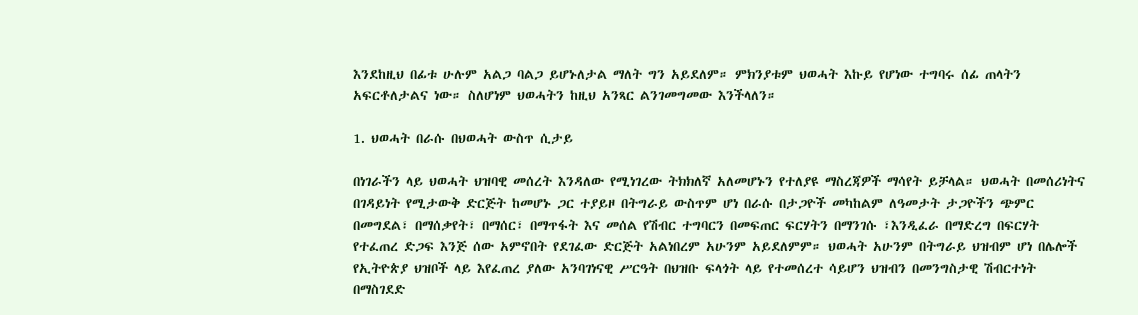እንደከዚህ በፊቱ ሁሉም አልጋ ባልጋ ይሆኑለታል ማለት ግን አይደለም። ምክንያቱም ህወሓት እኩይ የሆነው ተግባሩ ሰፊ ጠላትን አፍርቶለታልና ነው። ስለሆነም ህወሓትን ከዚህ አንጻር ልንገመግመው እንችላለን።

1. ህወሓት በራሱ በህወሓት ውስጥ ሲታይ

በነገራችን ላይ ህወሓት ህዝባዊ መሰረት እንዳለው የሚነገረው ትክክለኛ አለመሆኑን የተለያዩ ማስረጃዎች ማሳየት ይቻላል። ህወሓት በመሰሪነትና በገዳይነት የሚታውቅ ድርጅት ከመሆኑ ጋር ተያይዞ በትግራይ ውስጥም ሆነ በራሱ በታጋዮች መካከልም ለዓመታት ታጋዮችን ጭምር በመግደል፣ በማሰቃየት፣ በማሰር፣ በማጥፋት እና መሰል የሽብር ተግባርን በመፍጠር ፍርሃትን በማንገሱ ፣እንዲፈራ በማድረግ በፍርሃት የተፈጠረ ድጋፍ እንጅ ሰው አምኖበት የደገፈው ድርጅት አልነበረም አሁንም አይደለምም። ህወሓት አሁንም በትግራይ ህዝብም ሆነ በሌሎች የኢትዮጵያ ህዝቦች ላይ እየፈጠረ ያለው አንባገነናዊ ሥርዓት በህዝቡ ፍላጎት ላይ የተመሰረተ ሳይሆን ህዝብን በመንግስታዊ ሽብርተነት በማስገደድ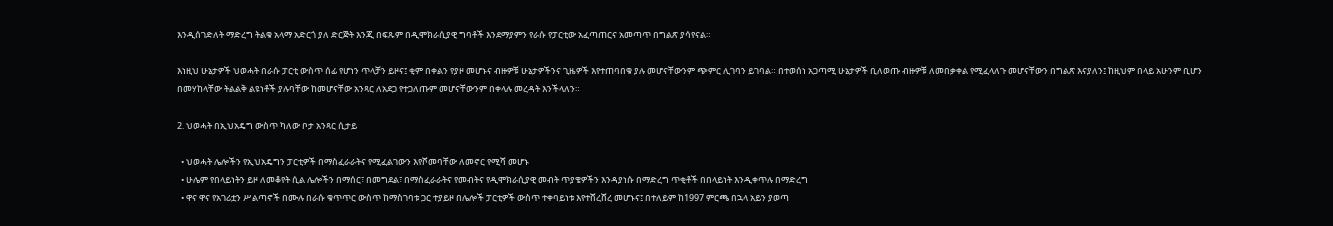እንዲሰገድለት ማድረግ ትልቁ አላማ አድርጎ ያለ ድርጅት እንጂ በፍጹም በዲሞክራሲያዊ ግባቶች እንደማያምን የራሱ የፓርቲው አፈጣጠርና አመጣጥ በግልጽ ያሳየናል።

እነዚህ ሁኔታዎች ህወሓት በራሱ ፓርቲ ውስጥ ሰፊ የሆነን ጥላቻን ይዞና፤ ቂም በቀልን የያዞ መሆኑና ብዙዎቹ ሁኔታዎችንና ጊዜዎች እየተጠባበቁ ያሉ መሆናቸውንም ጭምር ሊገባን ይገባል። በተወሰነ አጋጣሚ ሁኔታዎች ቢለወጡ ብዙዎቹ ለመበቃቀል የሚፈላለጉ መሆናቸውን በግልጽ እናያለን፤ ከዚህም በላይ አሁንም ቢሆን በመሃከላቸው ትልልቅ ልዩነቶች ያሉባቸው ከመሆናቸው አንጻር ለአደጋ የተጋለጡም መሆናቸውንም በቀላሉ መረዳት እንችላለን።

2. ህወሓት በኢህአዴግ ውስጥ ካለው ቦታ አንጻር ሲታይ

  • ህወሓት ሌሎችን የኢህአዴግን ፓርቲዎች በማስፈራራትና የሚፈልገውን እየሾመባቸው ለመኖር የሚሻ መሆኑ
  • ሁሌም የበላይነትን ይዞ ለመቆየት ሲል ሌሎችን በማሰር፣ በመግደል፣ በማስፈራራትና የመብትና የዲሞክራሲያዊ መብት ጥያቄዎችን እንዳያነሱ በማድረግ ጥቂቶች በበላይነት እንዲቀጥሉ በማድረግ
  • ዋና ዋና የአገሪቷን ሥልጣኖች በሙሉ በራሱ ቁጥጥር ውስጥ ከማስገባቱ ጋር ተያይዞ በሌሎች ፓርቲዎች ውስጥ ተቀባይነቱ እየተሸረሸረ መሆኑና፤ በተለይም ከ1997 ምርጫ በኋላ አይን ያወጣ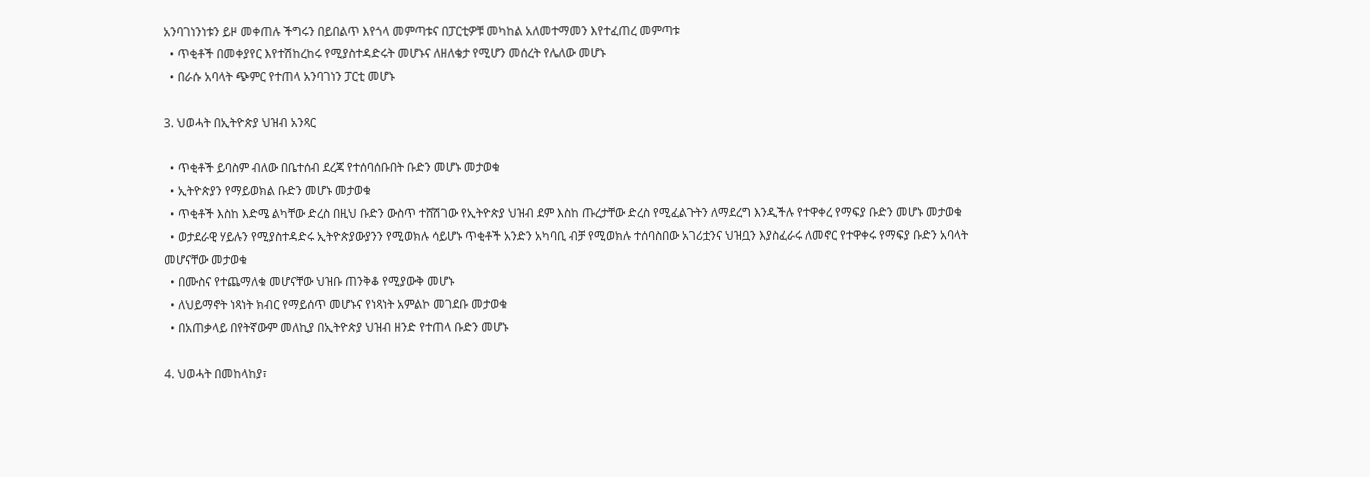አንባገነንነቱን ይዞ መቀጠሉ ችግሩን በይበልጥ እየጎላ መምጣቱና በፓርቲዎቹ መካከል አለመተማመን እየተፈጠረ መምጣቱ
  • ጥቂቶች በመቀያየር እየተሽከረከሩ የሚያስተዳድሩት መሆኑና ለዘለቄታ የሚሆን መሰረት የሌለው መሆኑ
  • በራሱ አባላት ጭምር የተጠላ አንባገነን ፓርቲ መሆኑ

3. ህወሓት በኢትዮጵያ ህዝብ አንጻር

  • ጥቂቶች ይባስም ብለው በቤተሰብ ደረጃ የተሰባሰቡበት ቡድን መሆኑ መታወቁ
  • ኢትዮጵያን የማይወክል ቡድን መሆኑ መታወቁ
  • ጥቂቶች እስከ እድሜ ልካቸው ድረስ በዚህ ቡድን ውስጥ ተሸሽገው የኢትዮጵያ ህዝብ ደም እስከ ጡረታቸው ድረስ የሚፈልጉትን ለማደረግ እንዲችሉ የተዋቀረ የማፍያ ቡድን መሆኑ መታወቁ
  • ወታደራዊ ሃይሉን የሚያስተዳድሩ ኢትዮጵያውያንን የሚወክሉ ሳይሆኑ ጥቂቶች አንድን አካባቢ ብቻ የሚወክሉ ተሰባስበው አገሪቷንና ህዝቧን እያስፈራሩ ለመኖር የተዋቀሩ የማፍያ ቡድን አባላት መሆናቸው መታወቁ
  • በሙስና የተጨማለቁ መሆናቸው ህዝቡ ጠንቅቆ የሚያውቅ መሆኑ
  • ለህይማኖት ነጻነት ክብር የማይሰጥ መሆኑና የነጻነት አምልኮ መገደቡ መታወቁ
  • በአጠቃላይ በየትኛውም መለኪያ በኢትዮጵያ ህዝብ ዘንድ የተጠላ ቡድን መሆኑ

4. ህወሓት በመከላከያ፣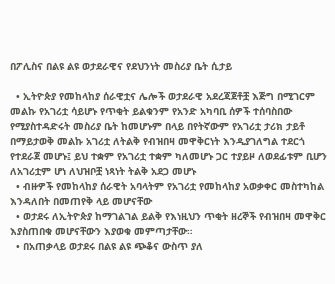በፖሊስና በልዩ ልዩ ወታደራዊና የደህንነት መስሪያ ቤት ሲታይ

  • ኢትዮጵያ የመከላከያ ሰራዊቷና ሌሎች ወታደራዊ አደረጃጀቶቿ እጅግ በሚገርም መልኩ የአገሪቷ ሳይሆኑ የጥቂት ይልቁንም የአንድ አካባቢ ሰዎች ተሰባስበው የሚያስተዳድሩት መስሪያ ቤት ከመሆኑም በላይ በየትኛውም የአገሪቷ ታሪክ ታይቶ በማይታወቅ መልኩ አገሪቷ ለትልቅ የብዝበዛ መዋቅርነት እንዲያገለግል ተደርጎ የተደራጀ መሆኑ፤ ይህ ተቋም የአገሪቷ ተቋም ካለመሆኑ ጋር ተያይዞ ለወደፊቱም ቢሆን ለአገሪቷም ሆነ ለህዝቦቿ ነጻነት ትልቅ አደጋ መሆኑ
  • ብዙዎች የመከላከያ ሰራዊት አባላትም የአገሪቷ የመከላከያ አወቃቀር መስተካከል እንዳለበት በመጠየቅ ላይ መሆናቸው
  • ወታደሩ ለኢትዮጵያ ከማገልገል ይልቅ የእነዚህን ጥቂት ዘረኞች የብዝበዛ መዋቅር እያስጠበቁ መሆናቸውን እያወቁ መምጣታቸው።
  • በአጠቃላይ ወታደሩ በልዩ ልዩ ጭቆና ውስጥ ያለ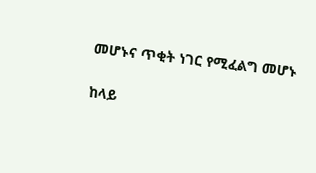መሆኑና ጥቂት ነገር የሚፈልግ መሆኑ

ከላይ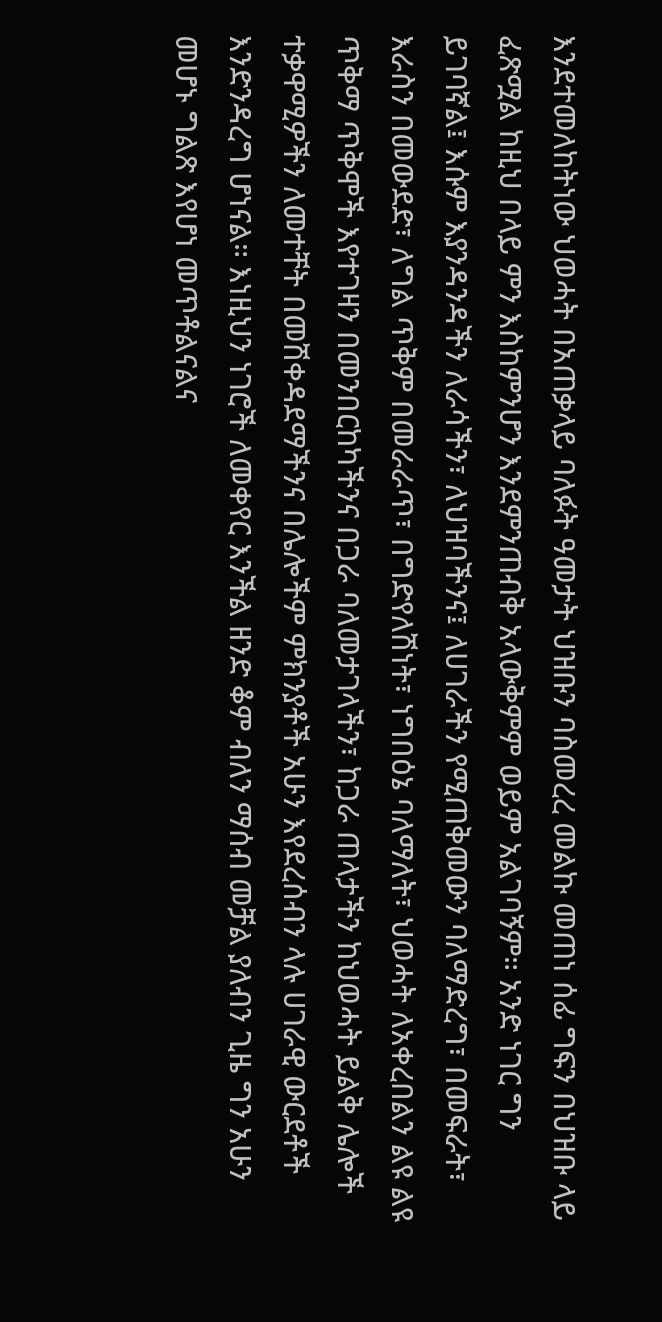እንደተመለከትነው ህወሓት በአጠቃላይ ባለፉት ዓመታት ህዝቡን ባስመረረ መልኩ መጠነ ሰፊ ግፍን በህዝቡ ላይ ፈጽሟል ከዚህ በላይ ምን እስከምንሆን እንደምንጠብቅ አላውቅምም ወይም አልገባኝም። አንድ ነገር ግን ይገባኛል፤ እሱም እያንዳንዳችን ለራሳችን፣ ለህዝባችንና፤ ለሀገራችን የሚጠቅመውን ባለማድረግ፣ በመፍራት፣ እራስን በመውደድ፣ ለግል ጥቅም በመራራጥ፣ በግድየለሽነት፣ ነግበዕኔ ባለማለት፣ ህወሓት ለአቀረበልን ልዩ ልዩ ጥቅማ ጥቅሞች እየተገዛን በመንበርከካችንና በጋራ ባለመታገላችን፣ ከጋራ ጠላታችን ከህወሓት ይልቅ ሌሎች ተቃዋሚዎችን ለመተቸት በመሽቀዳደማችንና በሌሎችም ምክንያቶች አሁን እየደረሰብን ላሉ ሀገራዊ ውርደቶች እንድንዳረግ ሆነናል። እነዚህን ነገሮች ለመቀየር እንችል ዘንድ ቆም ብለን ማሰብ መቻል ያለብን ጊዜ ግን አሁን መሆኑ ግልጽ እየሆነ መጥቶልናልና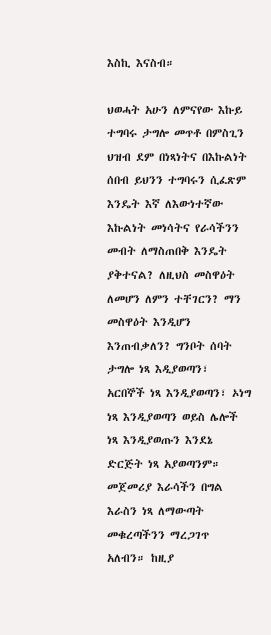እስኪ እናስብ።

ህወሓት አሁን ለምናየው እኩይ ተግባሩ ታግሎ መጥቶ በምስጊን ህዝብ ደም በነጻነትና በእኩልነት ሰበብ ይህንን ተግባሩን ሲፈጽም እንዴት እኛ ለእውነተኛው እኩልነት መነሳትና የራሳችንን መብት ለማስጠበቅ እንዴት ያቅተናል? ለዚህስ መስዋዕት ለመሆን ለምን ተቸገርን? ማን መስዋዕት እንዲሆን እንጠብቃለን? ግንቦት ሰባት ታግሎ ነጻ እዲያወጣን፣ አርበኞች ነጻ እንዲያወጣን፣ ኦነግ ነጻ እንዲያወጣን ወይስ ሌሎች ነጻ እንዲያወጡን እንደኔ ድርጅት ነጻ አያወጣንም። መጀመሪያ እራሳችን በግል እራስን ነጻ ለማውጣት መቁረጣችንን ማረጋገጥ አለብን። ከዚያ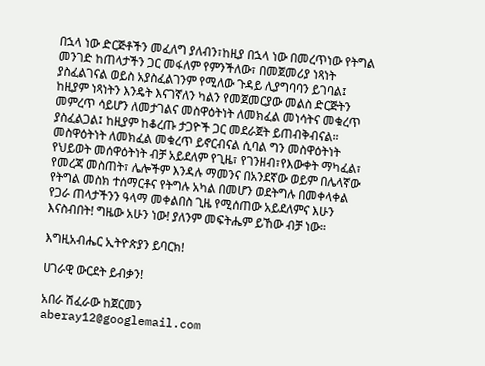በኋላ ነው ድርጅቶችን መፈለግ ያለብን፣ከዚያ በኋላ ነው በመረጥነው የትግል መንገድ ከጠላታችን ጋር መፋለም የምንችለው፣ በመጀመሪያ ነጻነት ያስፈልገናል ወይስ አያስፈልገንም የሚለው ጉዳይ ሊያግባባን ይገባል፤ ከዚያም ነጻነትን እንዴት እናገኛለን ካልን የመጀመርያው መልስ ድርጅትን መምረጥ ሳይሆን ለመታገልና መስዋዕትነት ለመክፈል መነሳትና መቁረጥ ያስፈልጋል፤ ከዚያም ከቆረጡ ታጋዮች ጋር መደራጀት ይጠብቅብናል። መስዋዕትነት ለመክፈል መቁረጥ ይኖርብናል ሲባል ግን መስዋዕትነት የህይወት መሰዋዕትነት ብቻ አይደለም የጊዜ፣ የገንዘብ፣የእውቀት ማካፈል፣ የመረጃ መስጠት፣ ሌሎችም እንዳሉ ማመንና በአንደኛው ወይም በሌላኛው የትግል መስክ ተሰማርቶና የትግሉ አካል በመሆን ወደትግሉ በመቀላቀል የጋራ ጠላታችንን ዓላማ መቀልበስ ጊዜ የሚሰጠው አይደለምና እሁን እናስብበት! ግዜው አሁን ነው! ያለንም መፍትሔም ይኸው ብቻ ነው።

እግዚአብሔር ኢትዮጵያን ይባርክ!

ሀገራዊ ውርደት ይብቃን!

አበራ ሽፈራው ከጀርመን
aberay12@googlemail.com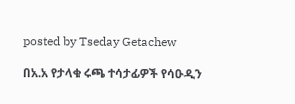posted by Tseday Getachew

በአ.አ የታላቁ ሩጫ ተሳታፊዎች የሳዑዲን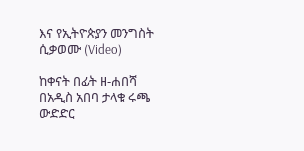እና የኢትዮጵያን መንግስት ሲቃወሙ (Video)

ከቀናት በፊት ዘ-ሐበሻ በአዲስ አበባ ታላቁ ሩጫ ውድድር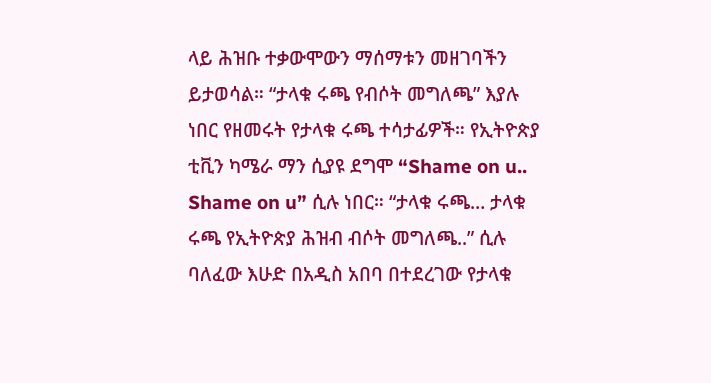ላይ ሕዝቡ ተቃውሞውን ማሰማቱን መዘገባችን ይታወሳል። “ታላቁ ሩጫ የብሶት መግለጫ” እያሉ ነበር የዘመሩት የታላቁ ሩጫ ተሳታፊዎች። የኢትዮጵያ ቲቪን ካሜራ ማን ሲያዩ ደግሞ “Shame on u.. Shame on u” ሲሉ ነበር። “ታላቁ ሩጫ… ታላቁ ሩጫ የኢትዮጵያ ሕዝብ ብሶት መግለጫ..” ሲሉ ባለፈው እሁድ በአዲስ አበባ በተደረገው የታላቁ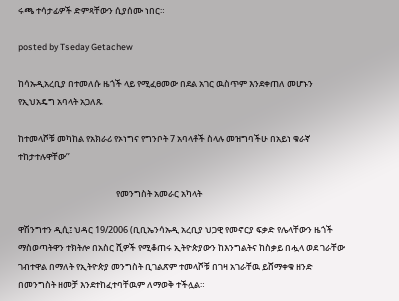ሩጫ ተሳታፊዎች ድምጻቸውን ሲያሰሙ ነበር።

posted by Tseday Getachew

ከሳኡዲአረቢያ በተመለሱ ዜጎች ላይ የሚፈፀመው በደል አገር ዉስጥም እንደቀጠለ መሆኑን የኢህአዴግ አባላት አጋለጹ

ከተመላሾቹ መካከል የአክራሪ የኦነግና የግንቦት 7 አባላቶች ስላሉ መዝግባችሁ በአይነ ቁራኛ ተከታተሉዋቸው’’

                                                 የመንግስት አመራር አካላት

ዋሽንግተን ዲሲ፤ ህዳር 19/2006 (ቢቢኤንሳኡዲ አረቢያ ህጋዊ የመኖርያ ፍቃድ የሌላቸውን ዜጎች ማስወጣትዋን ተክትሎ በአስር ሺዎች የሚቆጠሩ ኢትዮጵያውን ከእንግልትና ከስቃይ በሗላ ወደ ገራቸው ገብተዋል በማለት የኢትዮጵያ መንግስት ቢገልጽም ተመላሾቹ በገዛ አገራቸዉ ይሸማቀቁ ዘንድ በመንግስት ዘመቻ እንደተከፈተባቸዉም ለማወቅ ተችሏል።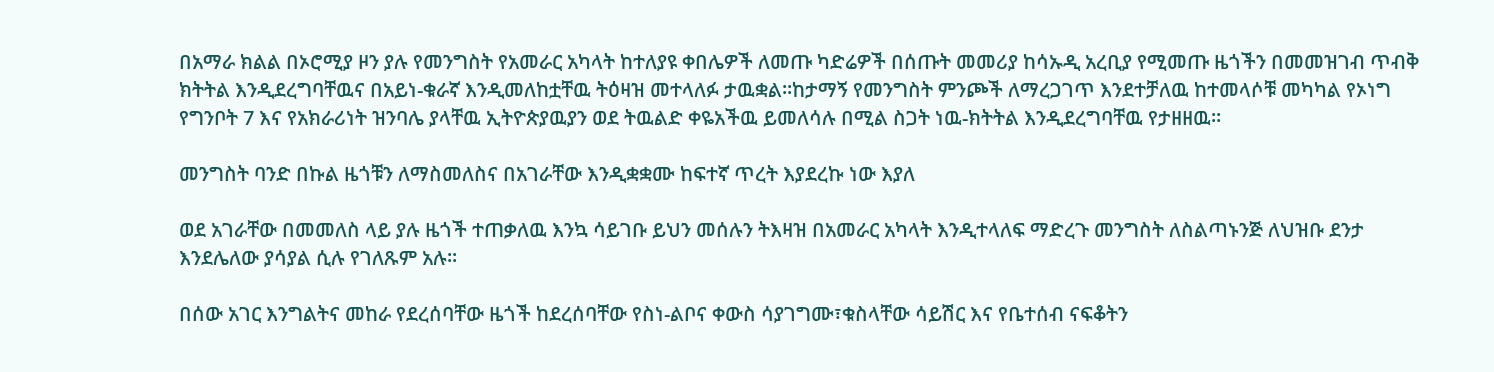በአማራ ክልል በኦሮሚያ ዞን ያሉ የመንግስት የአመራር አካላት ከተለያዩ ቀበሌዎች ለመጡ ካድሬዎች በሰጡት መመሪያ ከሳኡዲ አረቢያ የሚመጡ ዜጎችን በመመዝገብ ጥብቅ ክትትል እንዲደረግባቸዉና በአይነ-ቁራኛ እንዲመለከቷቸዉ ትዕዛዝ መተላለፉ ታዉቋል፡፡ከታማኝ የመንግስት ምንጮች ለማረጋገጥ እንደተቻለዉ ከተመላሶቹ መካካል የኦነግ የግንቦት 7 እና የአክራሪነት ዝንባሌ ያላቸዉ ኢትዮጵያዉያን ወደ ትዉልድ ቀዬአችዉ ይመለሳሉ በሚል ስጋት ነዉ-ክትትል እንዲደረግባቸዉ የታዘዘዉ።

መንግስት ባንድ በኩል ዜጎቹን ለማስመለስና በአገራቸው እንዲቋቋሙ ከፍተኛ ጥረት እያደረኩ ነው እያለ

ወደ አገራቸው በመመለስ ላይ ያሉ ዜጎች ተጠቃለዉ እንኳ ሳይገቡ ይህን መሰሉን ትእዛዝ በአመራር አካላት እንዲተላለፍ ማድረጉ መንግስት ለስልጣኑንጅ ለህዝቡ ደንታ እንደሌለው ያሳያል ሲሉ የገለጹም አሉ፡፡

በሰው አገር እንግልትና መከራ የደረሰባቸው ዜጎች ከደረሰባቸው የስነ-ልቦና ቀውስ ሳያገግሙ፣ቁስላቸው ሳይሽር እና የቤተሰብ ናፍቆትን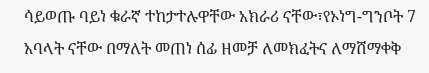ሳይወጡ ባይነ ቁራኛ ተከታተሉዋቸው አክራሪ ናቸው፣የኦነግ-ግንቦት 7 አባላት ናቸው በማለት መጠነ ሰፊ ዘመቻ ለመክፈትና ለማሸማቀቅ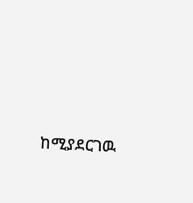ከሚያደርገዉ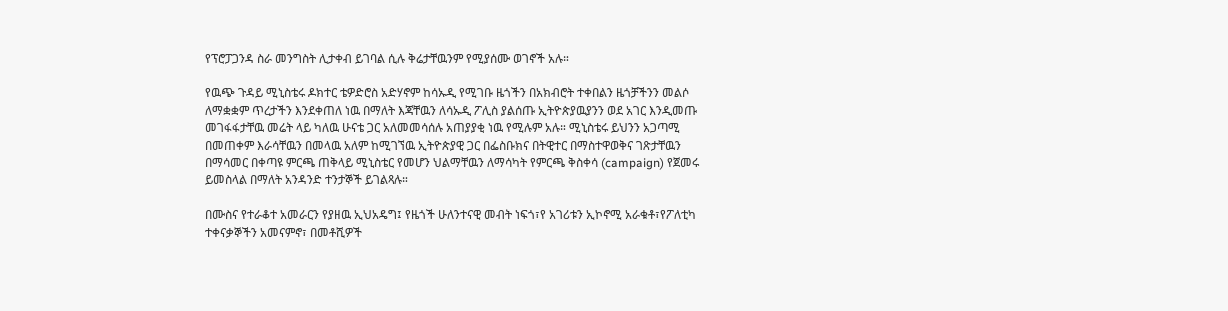የፕሮፓጋንዳ ስራ መንግስት ሊታቀብ ይገባል ሲሉ ቅሬታቸዉንም የሚያሰሙ ወገኖች አሉ።

የዉጭ ጉዳይ ሚኒስቴሩ ዶክተር ቴዎድሮስ አድሃኖም ከሳኡዲ የሚገቡ ዜጎችን በአክብሮት ተቀበልን ዜጎቻችንን መልሶ ለማቋቋም ጥረታችን እንደቀጠለ ነዉ በማለት እጃቸዉን ለሳኡዲ ፖሊስ ያልሰጡ ኢትዮጵያዉያንን ወደ አገር እንዲመጡ መገፋፋታቸዉ መሬት ላይ ካለዉ ሁናቴ ጋር አለመመሳሰሉ አጠያያቂ ነዉ የሚሉም አሉ። ሚኒስቴሩ ይህንን አጋጣሚ በመጠቀም እራሳቸዉን በመላዉ አለም ከሚገኘዉ ኢትዮጵያዊ ጋር በፌስቡክና በትዊተር በማስተዋወቅና ገጽታቸዉን በማሳመር በቀጣዩ ምርጫ ጠቅላይ ሚኒስቴር የመሆን ህልማቸዉን ለማሳካት የምርጫ ቅስቀሳ (campaign) የጀመሩ ይመስላል በማለት አንዳንድ ተንታኞች ይገልጻሉ።

በሙስና የተራቆተ አመራርን የያዘዉ ኢህአዴግ፤ የዜጎች ሁለንተናዊ መብት ነፍጎ፣የ አገሪቱን ኢኮኖሚ አራቁቶ፣የፖለቲካ ተቀናቃኞችን አመናምኖ፣ በመቶሺዎች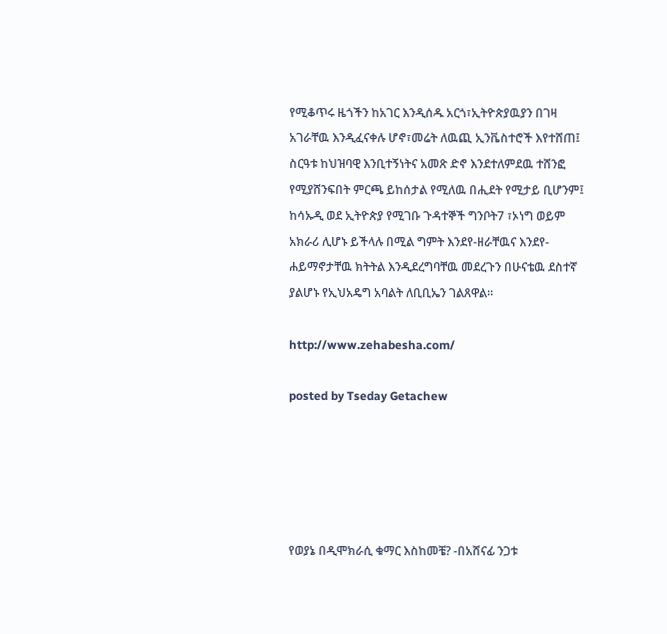የሚቆጥሩ ዜጎችን ከአገር እንዲሰዱ አርጎ፣ኢትዮጵያዉያን በገዛ አገራቸዉ እንዲፈናቀሉ ሆኖ፣መሬት ለዉጪ ኢንቬስተሮች እየተሸጠ፤ ስርዓቱ ከህዝባዊ እንቢተኝነትና አመጽ ድኖ እንደተለምደዉ ተሸንፎ የሚያሸንፍበት ምርጫ ይከሰታል የሚለዉ በሒደት የሚታይ ቢሆንም፤ ከሳኡዲ ወደ ኢትዮጵያ የሚገቡ ጉዳተኞች ግንቦት7 ፣ኦነግ ወይም  አክራሪ ሊሆኑ ይችላሉ በሚል ግምት እንደየ-ዘራቸዉና እንደየ-ሐይማኖታቸዉ ክትትል እንዲደረግባቸዉ መደረጉን በሁናቴዉ ደስተኛ ያልሆኑ የኢህአዴግ አባልት ለቢቢኤን ገልጸዋል።

http://www.zehabesha.com/

posted by Tseday Getachew





የወያኔ በዲሞክራሲ ቁማር እስከመቼ? -በአሸናፊ ንጋቱ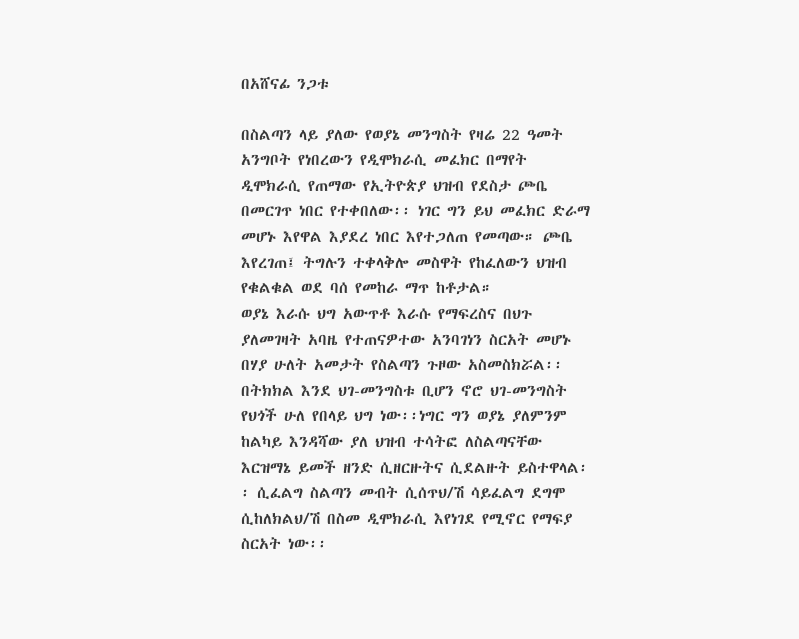በአሸናፊ ንጋቱ

በስልጣን ላይ ያለው የወያኔ መንግስት የዛሬ 22 ዓመት አንግቦት የነበረውን የዲሞክራሲ መፈክር በማየት ዲሞክራሲ የጠማው የኢትዮጵያ ህዝብ የደስታ ጮቤ በመርገጥ ነበር የተቀበለው፡፡ ነገር ግን ይህ መፈክር ድራማ መሆኑ እየዋል እያደረ ነበር እየተጋለጠ የመጣው። ጮቤ እየረገጠ፤ ትግሉን ተቀላቅሎ መስዋት የከፈለውን ህዝብ የቁልቁል ወደ ባሰ የመከራ ማጥ ከቶታል።
ወያኔ እራሱ ህግ አውጥቶ እራሱ የማፍረስና በህጉ ያለመገዛት አባዜ የተጠናዎተው አንባገነን ስርአት መሆኑ በሃያ ሁለት አመታት የስልጣን ጉዞው አስመስክሯል፡፡ በትክክል እንደ ህገ-መንግስቱ ቢሆን ኖሮ ህገ-መንግስት የህጎች ሁለ የበላይ ህግ ነው፡፡ነግር ግን ወያኔ ያለምንም ከልካይ እንዳሻው ያለ ህዝብ ተሳትፎ ለስልጣናቸው እርዝማኔ ይመች ዘንድ ሲዘርዙትና ሲደልዙት ይስተዋላል፡፡ ሲፈልግ ስልጣን መብት ሲሰጥህ/ሽ ሳይፈልግ ደግሞ ሲከለክልህ/ሽ በስመ ዲሞክራሲ እየነገደ የሚኖር የማፍያ ስርአት ነው፡፡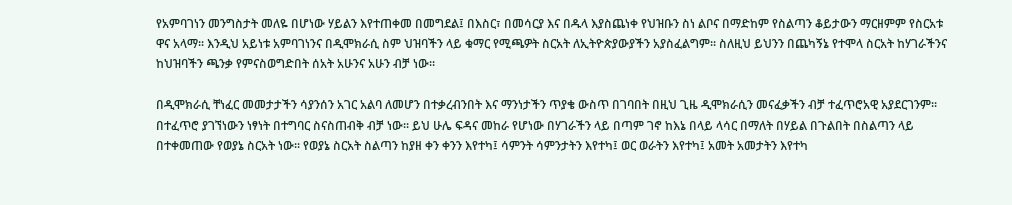የአምባገነን መንግስታት መለዬ በሆነው ሃይልን እየተጠቀመ በመግደል፤ በእስር፣ በመሳርያ እና በዱላ እያስጨነቀ የህዝቡን ስነ ልቦና በማድከም የስልጣን ቆይታውን ማርዘምም የስርአቱ ዋና አላማ፡፡ እንዲህ አይነቱ አምባገነንና በዲሞክራሲ ስም ህዝባችን ላይ ቁማር የሚጫዎት ስርአት ለኢትዮጵያውያችን አያስፈልግም፡፡ ስለዚህ ይህንን በጨካኝኔ የተሞላ ስርአት ከሃገራችንና ከህዝባችን ጫንቃ የምናስወግድበት ሰአት አሁንና አሁን ብቻ ነው።

በዲሞክራሲ ቸነፈር መመታታችን ሳያንሰን አገር አልባ ለመሆን በተቃረብንበት እና ማንነታችን ጥያቄ ውስጥ በገባበት በዚህ ጊዜ ዲሞክራሲን መናፈቃችን ብቻ ተፈጥሮአዊ አያደርገንም፡፡ በተፈጥሮ ያገኘነውን ነፃነት በተግባር ስናስጠብቅ ብቻ ነው፡፡ ይህ ሁሌ ፍዳና መከራ የሆነው በሃገራችን ላይ በጣም ገኖ ከእኔ በላይ ላሳር በማለት በሃይል በጉልበት በስልጣን ላይ በተቀመጠው የወያኔ ስርአት ነው፡፡ የወያኔ ስርአት ስልጣን ከያዘ ቀን ቀንን እየተካ፤ ሳምንት ሳምንታትን እየተካ፤ ወር ወራትን እየተካ፤ አመት አመታትን እየተካ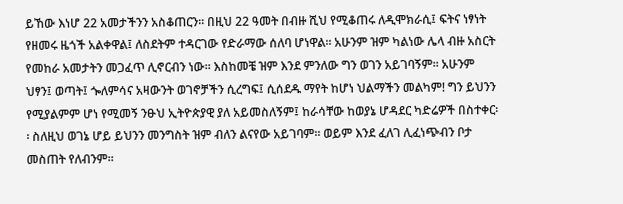ይኸው እነሆ 22 አመታችንን አስቆጠርን፡፡ በዚህ 22 ዓመት በብዙ ሺህ የሚቆጠሩ ለዲሞክራሲ፤ ፍትና ነፃነት የዘመሩ ዜጎች አልቀዋል፤ ለስደትም ተዳርገው የድራማው ሰለባ ሆነዋል፡፡ አሁንም ዝም ካልነው ሌላ ብዙ አስርት የመከራ አመታትን መጋፈጥ ሊኖርብን ነው፡፡ እስከመቼ ዝም እንደ ምንለው ግን ወገን አይገባኝም፡፡ አሁንም ህፃን፤ ወጣት፤ ጐለምሳና አዛውንት ወገኖቻችን ሲረግፍ፤ ሲሰደዱ ማየት ከሆነ ህልማችን መልካም! ግን ይህንን የሚያልምም ሆነ የሚመኝ ንፁህ ኢትዮጵያዊ ያለ አይመስለኝም፤ ከራሳቸው ከወያኔ ሆዳደር ካድሬዎች በስተቀር፡፡ ስለዚህ ወገኔ ሆይ ይህንን መንግስት ዝም ብለን ልናየው አይገባም፡፡ ወይም እንደ ፈለገ ሊፈነጭብን ቦታ መስጠት የለብንም፡፡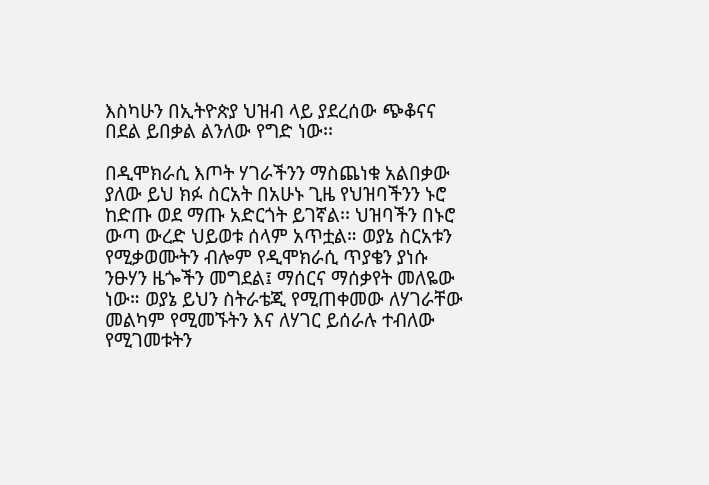እስካሁን በኢትዮጵያ ህዝብ ላይ ያደረሰው ጭቆናና በደል ይበቃል ልንለው የግድ ነው፡፡

በዲሞክራሲ እጦት ሃገራችንን ማስጨነቁ አልበቃው ያለው ይህ ክፉ ስርአት በአሁኑ ጊዜ የህዝባችንን ኑሮ ከድጡ ወደ ማጡ አድርጎት ይገኛል፡፡ ህዝባችን በኑሮ ውጣ ውረድ ህይወቱ ሰላም አጥቷል። ወያኔ ስርአቱን የሚቃወሙትን ብሎም የዲሞክራሲ ጥያቄን ያነሱ ንፁሃን ዜጐችን መግደል፤ ማሰርና ማሰቃየት መለዬው ነው። ወያኔ ይህን ስትራቴጂ የሚጠቀመው ለሃገራቸው መልካም የሚመኙትን እና ለሃገር ይሰራሉ ተብለው የሚገመቱትን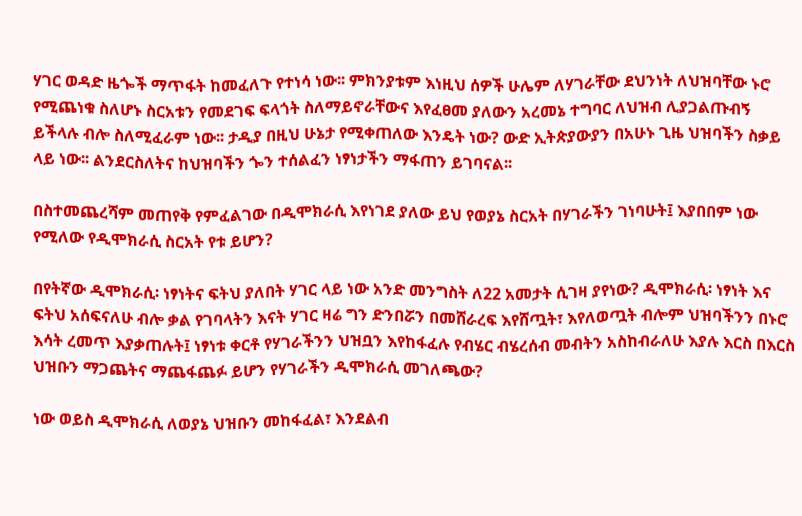ሃገር ወዳድ ዜጐች ማጥፋት ከመፈለጉ የተነሳ ነው፡፡ ምክንያቱም እነዚህ ሰዎች ሁሌም ለሃገራቸው ደህንነት ለህዝባቸው ኑሮ የሚጨነቁ ስለሆኑ ስርአቱን የመደገፍ ፍላጎት ስለማይኖራቸውና እየፈፀመ ያለውን አረመኔ ተግባር ለህዝብ ሊያጋልጡብኝ ይችላሉ ብሎ ስለሚፈራም ነው፡፡ ታዲያ በዚህ ሁኔታ የሚቀጠለው እንዴት ነው? ውድ ኢትጵያውያን በአሁኑ ጊዜ ህዝባችን ስቃይ ላይ ነው፡፡ ልንደርስለትና ከህዝባችን ጐን ተሰልፈን ነፃነታችን ማፋጠን ይገባናል፡፡

በስተመጨረሻም መጠየቅ የምፈልገው በዲሞክራሲ እየነገደ ያለው ይህ የወያኔ ስርአት በሃገራችን ገነባሁት፤ እያበበም ነው የሚለው የዲሞክራሲ ስርአት የቱ ይሆን?

በየትኛው ዲሞክራሲ፡ ነፃነትና ፍትህ ያለበት ሃገር ላይ ነው አንድ መንግስት ለ22 አመታት ሲገዛ ያየነው? ዲሞክራሲ፡ ነፃነት እና ፍትህ አሰፍናለሁ ብሎ ቃል የገባላትን እናት ሃገር ዛሬ ግን ድንበሯን በመሸራረፍ እየሸጧት፣ እየለወጧት ብሎም ህዝባችንን በኑሮ እሳት ረመጥ እያቃጠሉት፤ ነፃነቱ ቀርቶ የሃገራችንን ህዝቧን እየከፋፈሉ የብሄር ብሄረሰብ መብትን አስከብራለሁ እያሉ እርስ በእርስ ህዝቡን ማጋጨትና ማጨፋጨፉ ይሆን የሃገራችን ዲሞክራሲ መገለጫው?

ነው ወይስ ዲሞክራሲ ለወያኔ ህዝቡን መከፋፈል፣ እንደልብ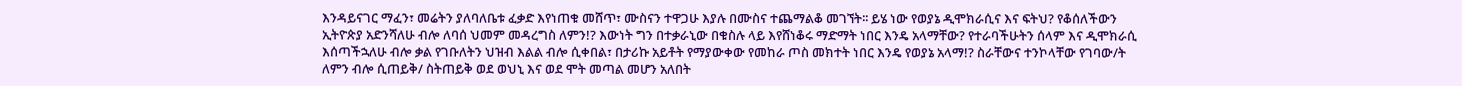እንዳይናገር ማፈን፣ መሬትን ያለባለቤቱ ፈቃድ እየነጠቁ መሸጥ፣ ሙስናን ተዋጋሁ እያሉ በሙስና ተጨማልቆ መገኘት፡፡ ይሄ ነው የወያኔ ዲሞክራሲና እና ፍትህ? የቆሰለችውን ኢትዮጵያ አድንሻለሁ ብሎ ለባሰ ህመም መዳረግስ ለምን!? እውነት ግን በተቃራኒው በቁስሉ ላይ እየሸነቆሩ ማድማት ነበር እንዴ አላማቸው? የተራባችሁትን ሰላም እና ዲሞክራሲ እሰጣችኋለሁ ብሎ ቃል የገቡለትን ህዝብ እልል ብሎ ሲቀበል፣ በታሪኩ አይቶት የማያውቀው የመከራ ጦስ መክተት ነበር እንዴ የወያኔ አላማ!? ስራቸውና ተንኮላቸው የገባው/ት ለምን ብሎ ሲጠይቅ/ ስትጠይቅ ወደ ወህኒ እና ወደ ሞት መጣል መሆን አለበት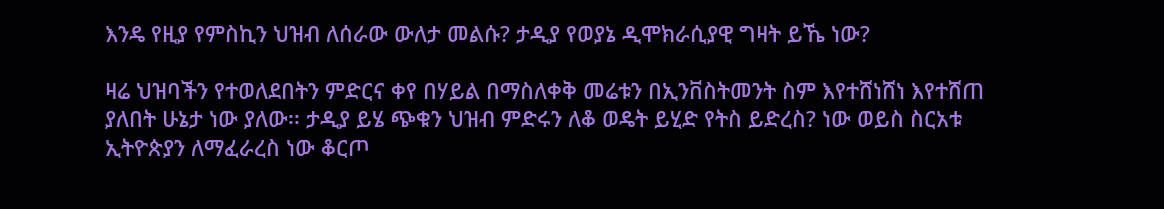እንዴ የዚያ የምስኪን ህዝብ ለሰራው ውለታ መልሱ? ታዲያ የወያኔ ዲሞክራሲያዊ ግዛት ይኼ ነው?

ዛሬ ህዝባችን የተወለደበትን ምድርና ቀየ በሃይል በማስለቀቅ መሬቱን በኢንቨስትመንት ስም እየተሸነሸነ እየተሸጠ ያለበት ሁኔታ ነው ያለው፡፡ ታዲያ ይሄ ጭቁን ህዝብ ምድሩን ለቆ ወዴት ይሂድ የትስ ይድረስ? ነው ወይስ ስርአቱ ኢትዮጵያን ለማፈራረስ ነው ቆርጦ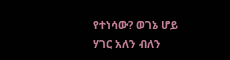የተነሳው? ወገኔ ሆይ ሃገር አለን ብለን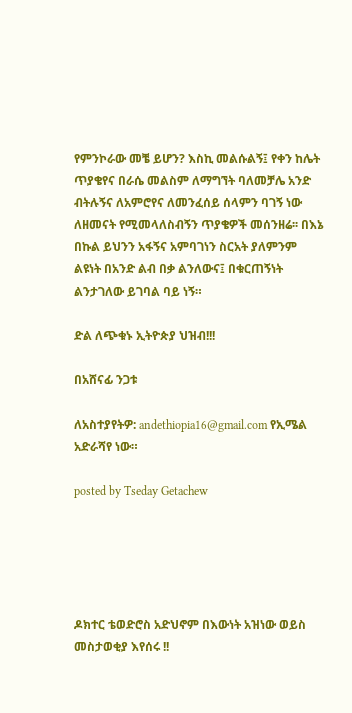የምንኮራው መቼ ይሆን? እስኪ መልሱልኝ፤ የቀን ከሌት ጥያቄየና በራሴ መልስም ለማግኘት ባለመቻሌ አንድ ብትሉኝና ለአምሮየና ለመንፈሰይ ሰላምን ባገኝ ነው ለዘመናት የሚመላለስብኝን ጥያቄዎች መሰንዘሬ፡፡ በእኔ በኩል ይህንን አፋኝና አምባገነን ስርአት ያለምንም ልዩነት በአንድ ልብ በቃ ልንለውና፤ በቁርጠኝነት ልንታገለው ይገባል ባይ ነኝ።

ድል ለጭቁኑ ኢትዮጵያ ህዝብ!!!

በአሸናፊ ንጋቱ

ለአስተያየትዎ: andethiopia16@gmail.com የኢሜል አድራሻየ ነው።

posted by Tseday Getachew





ዶክተር ቴወድሮስ አድህኖም በእውነት አዝነው ወይስ መስታወቂያ እየሰሩ !!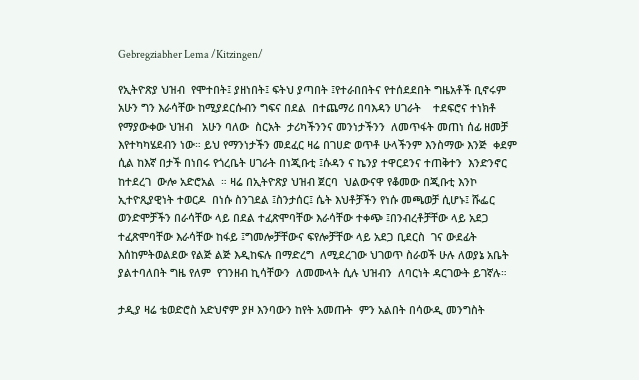Gebregziabher Lema /Kitzingen/

የኢትዮጽያ ህዝብ  የሞተበት፤ ያዘነበት፤ ፍትህ ያጣበት ፤የተራበበትና የተሰደደበት ግዜአቶች ቢኖሩም   አሁን ግን እራሳቸው ከሚያደርሱብን ግፍና በደል  በተጨማሪ በባእዳን ሀገራት    ተደፍሮና ተነክቶ የማያውቀው ህዝብ   አሁን ባለው  ስርአት  ታሪካችንንና መንነታችንን  ለመጥፋት መጠነ ሰፊ ዘመቻ እየተካካሄደብን ነው። ይህ የማንነታችን መደፈር ዛሬ በገሀድ ወጥቶ ሁላችንም እንስማው እንጅ  ቀደም ሲል ከእኛ በታች በነበሩ የጎረቤት ሀገራት በነጂቡቲ ፤ሱዳን ና ኬንያ ተዋርደንና ተጠቅተን  እንድንኖር ከተደረገ  ውሎ አድሮአል  ። ዛሬ በኢትዮጽያ ህዝብ ጀርባ  ህልውናዋ የቆመው በጂቡቲ እንኮ ኢተዮጺያዊነት ተወርዶ  በነሱ ስንገደል ፤ስንታሰር፤ ሴት እህቶቻችን የነሱ መጫወቻ ሲሆኑ፤ ሹፌር ወንድሞቻችን በራሳቸው ላይ በደል ተፈጽሞባቸው እራሳቸው ተቀጭ ፤በንብረቶቻቸው ላይ አደጋ ተፈጽሞባቸው እራሳቸው ከፋይ ፤ግመሎቻቸውና ፍየሎቻቸው ላይ አደጋ ቢደርስ  ገና ውደፊት እሰከምትወልደው የልጅ ልጅ እዲከፍሉ በማድረግ  ለሚደረገው ህገወጥ ስራወች ሁሉ ለወያኔ አቤት ያልተባለበት ግዜ የለም  የገንዘብ ኪሳቸውን  ለመሙላት ሲሉ ህዝብን  ለባርነት ዳርገውት ይገኛሉ።

ታዲያ ዛሬ ቴወድሮስ አድህኖም ያዞ እንባውን ከየት አመጡት  ምን አልበት በሳውዲ መንግስት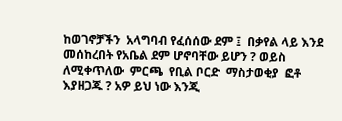ከወገኖቻችን  አላግባብ የፈሰሰው ደም ፤  በቃየል ላይ እንደ መሰከረበት የአቤል ደም ሆኖባቸው ይሆን ? ወይስ  ለሚቀጥለው  ምርጫ  የቢል ቦርድ  ማስታወቂያ  ፎቶ  እያዘጋጁ ? አዎ ይህ ነው እንጂ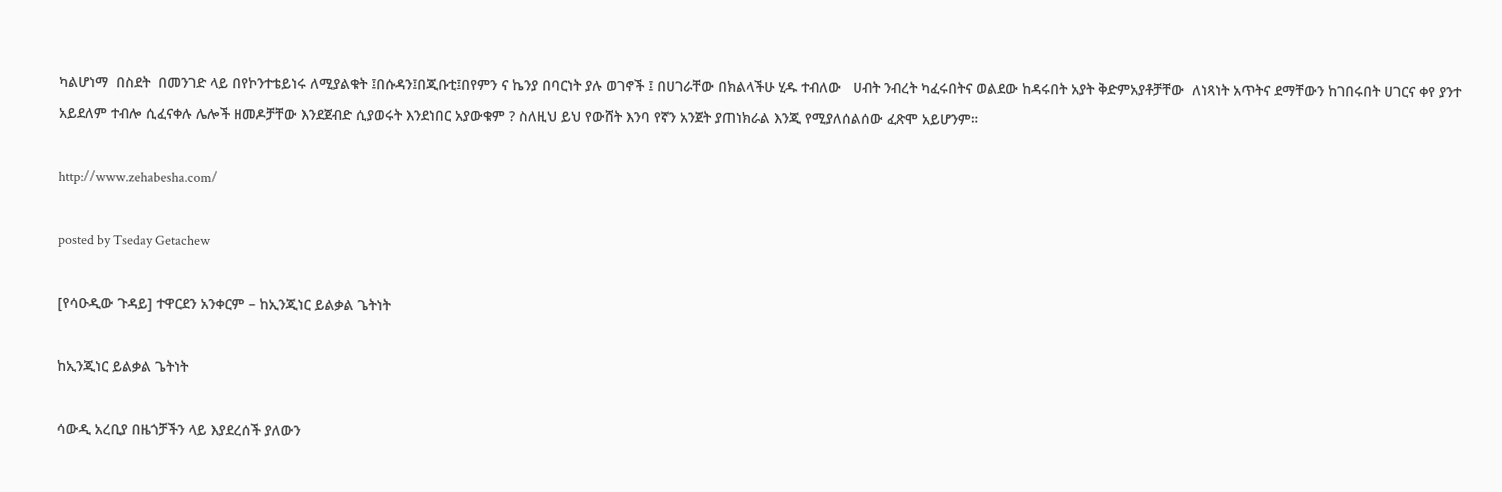ካልሆነማ  በስደት  በመንገድ ላይ በየኮንተቴይነሩ ለሚያልቁት ፤በሱዳን፤በጂቡቲ፤በየምን ና ኬንያ በባርነት ያሉ ወገኖች ፤ በሀገራቸው በክልላችሁ ሂዱ ተብለው   ሀብት ንብረት ካፈሩበትና ወልደው ከዳሩበት አያት ቅድምአያቶቻቸው  ለነጻነት አጥትና ደማቸውን ከገበሩበት ሀገርና ቀየ ያንተ አይደለም ተብሎ ሲፈናቀሉ ሌሎች ዘመዶቻቸው እንደጀብድ ሲያወሩት እንደነበር አያውቁም ? ስለዚህ ይህ የውሸት እንባ የኛን አንጀት ያጠነክራል እንጂ የሚያለሰልሰው ፈጽሞ አይሆንም።

http://www.zehabesha.com/

posted by Tseday Getachew

[የሳዑዲው ጉዳይ] ተዋርደን አንቀርም – ከኢንጂነር ይልቃል ጌትነት

ከኢንጂነር ይልቃል ጌትነት

ሳውዲ አረቢያ በዜጎቻችን ላይ እያደረሰች ያለውን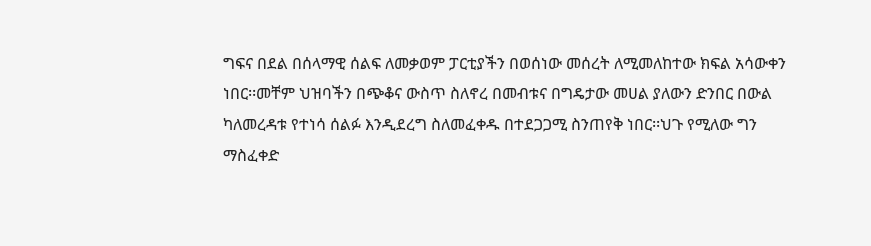ግፍና በደል በሰላማዊ ሰልፍ ለመቃወም ፓርቲያችን በወሰነው መሰረት ለሚመለከተው ክፍል አሳውቀን ነበር፡፡መቸም ህዝባችን በጭቆና ውስጥ ስለኖረ በመብቱና በግዴታው መሀል ያለውን ድንበር በውል ካለመረዳቱ የተነሳ ሰልፉ እንዲደረግ ስለመፈቀዱ በተደጋጋሚ ስንጠየቅ ነበር፡፡ህጉ የሚለው ግን ማስፈቀድ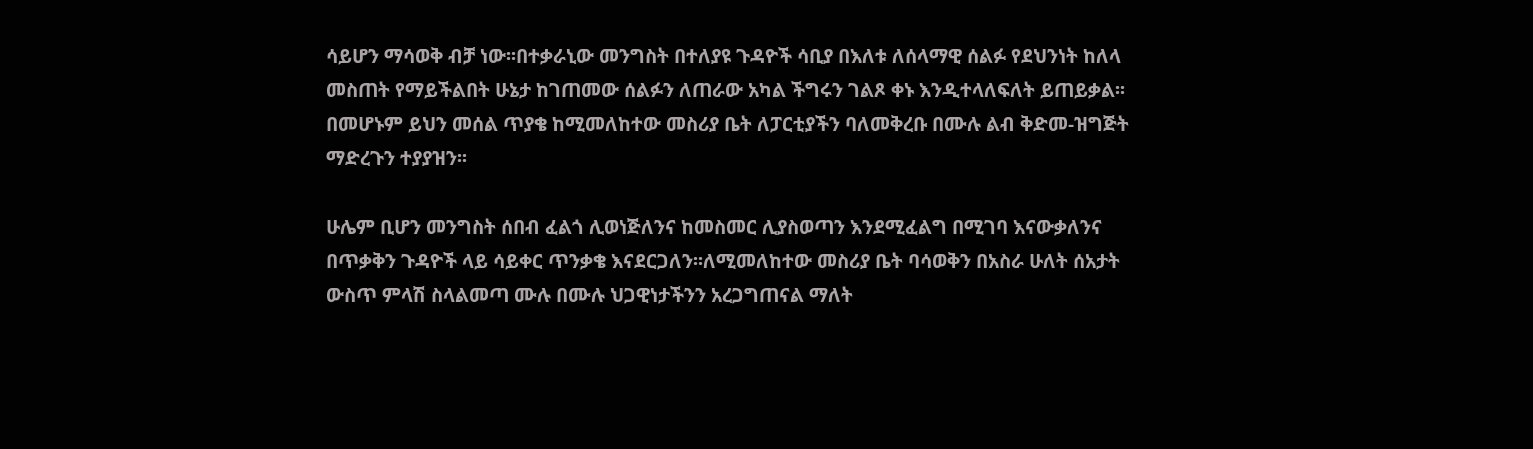ሳይሆን ማሳወቅ ብቻ ነው፡፡በተቃራኒው መንግስት በተለያዩ ጉዳዮች ሳቢያ በእለቱ ለሰላማዊ ሰልፉ የደህንነት ከለላ መስጠት የማይችልበት ሁኔታ ከገጠመው ሰልፉን ለጠራው አካል ችግሩን ገልጾ ቀኑ እንዲተላለፍለት ይጠይቃል፡፡በመሆኑም ይህን መሰል ጥያቄ ከሚመለከተው መስሪያ ቤት ለፓርቲያችን ባለመቅረቡ በሙሉ ልብ ቅድመ-ዝግጅት ማድረጉን ተያያዝን፡፡

ሁሌም ቢሆን መንግስት ሰበብ ፈልጎ ሊወነጅለንና ከመስመር ሊያስወጣን እንደሚፈልግ በሚገባ እናውቃለንና በጥቃቅን ጉዳዮች ላይ ሳይቀር ጥንቃቄ እናደርጋለን፡፡ለሚመለከተው መስሪያ ቤት ባሳወቅን በአስራ ሁለት ሰአታት ውስጥ ምላሽ ስላልመጣ ሙሉ በሙሉ ህጋዊነታችንን አረጋግጠናል ማለት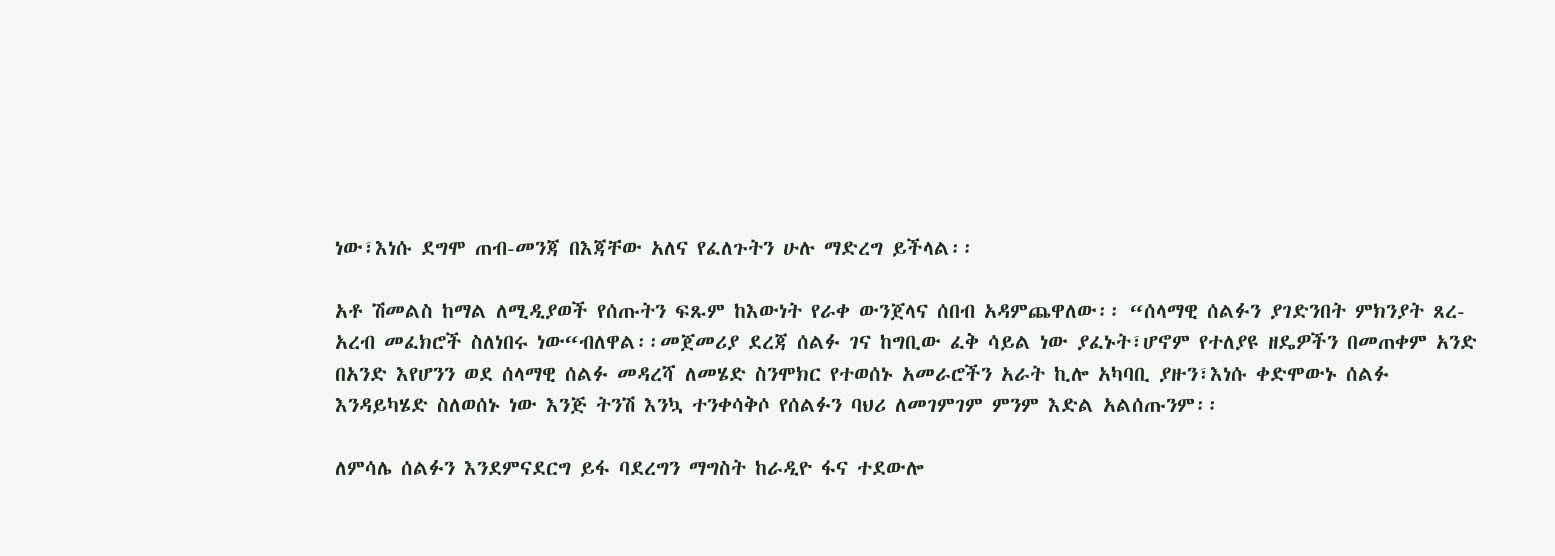ነው፣እነሱ ደግሞ ጠብ-መንጃ በእጃቸው አለና የፈለጉትን ሁሉ ማድረግ ይችላል፡፡

አቶ ሽመልስ ከማል ለሚዲያወች የሰጡትን ፍጹም ከእውነት የራቀ ውንጀላና ሰበብ አዳምጨዋለው፡፡ “ሰላማዊ ሰልፉን ያገድንበት ምክንያት ጸረ-አረብ መፈክሮች ስለነበሩ ነው“ብለዋል፡፡መጀመሪያ ደረጃ ሰልፉ ገና ከግቢው ፈቅ ሳይል ነው ያፈኑት፣ሆኖም የተለያዩ ዘዴዎችን በመጠቀም አንድ በአንድ እየሆንን ወደ ሰላማዊ ሰልፉ መዳረሻ ለመሄድ ስንሞክር የተወሰኑ አመራሮችን አራት ኪሎ አካባቢ ያዙን፣እነሱ ቀድሞውኑ ሰልፉ እንዳይካሄድ ስለወሰኑ ነው እንጅ ትንሽ እንኳ ተንቀሳቅሶ የሰልፉን ባህሪ ለመገምገም ምንም እድል አልሰጡንም፡፡

ለምሳሌ ሰልፉን እንደምናደርግ ይፋ ባደረግን ማግስት ከራዲዮ ፋና ተደውሎ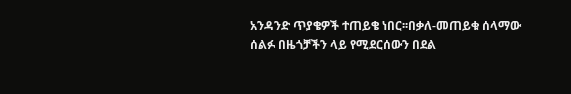አንዳንድ ጥያቄዎች ተጠይቄ ነበር፡፡በቃለ-መጠይቁ ሰላማው ሰልፉ በዜጎቻችን ላይ የሚደርሰውን በደል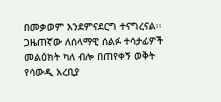በመቃወም እንደምናደርግ ተናግረናል፡፡ጋዜጠኛው ለሰላማዊ ሰልፉ ተሳታፊዎች መልዕክት ካለ ብሎ በጠየቀኝ ወቅት የሳውዲ አረቢያ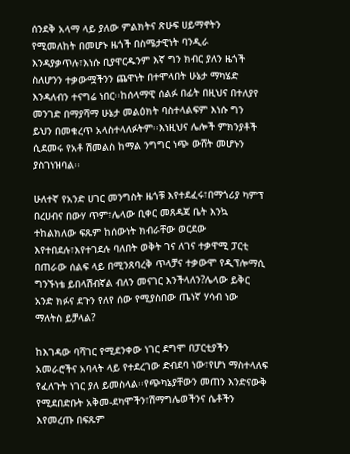ሰንደቅ አላማ ላይ ያለው ምልክትና ጽሁፍ ሀይማኖትን የሚመለከት በመሆኑ ዜጎች በስሜታዊነት ባንዲራ እንዳያቃጥሉ፣እነሱ ቢያዋርዱንም እኛ ግን ክብር ያለን ዜጎች ስለሆንን ተቃውሟችንን ጨዋነት በተሞላበት ሁኔታ ማካሄድ እንዳለብን ተናግሬ ነበር፡፡ከሰላማዊ ሰልፉ በፊት በዚህና በተለያየ መንገድ በማያሻማ ሁኔታ መልዕክት ባስተላልፍም እነሱ ግን ይህን በመቁረጥ አላስተላለፉትም፡፡እነዚህና ሌሎች ምክንያቶች ሲደመሩ የአቶ ሽመልስ ከማል ንግግር ነጭ ውሸት መሆኑን ያስገነዝባል፡፡

ሁለተኛ የአንድ ሀገር መንግስት ዜጎቹ እየተደፈሩ፣በማጎሪያ ካምፕ በረሀብና በውሃ ጥም፣ሌላው ቢቀር መጸዳጃ ቤት እንኳ ተከልክለው ፍጹም ከሰውነት ክብራቸው ወርደው እየተበደሉ፣እየተገደሉ ባለበት ወቅት ገና ለገና ተቃዋሚ ፓርቲ በጠራው ሰልፍ ላይ በሚንጸባረቅ ጥላቻና ተቃውሞ የዲፕሎማሲ ግንኙነቴ ይበላሽብኛል ብለን መናገር እንችላለን?ሌላው ይቅር አንድ ክፉና ደጉን የለየ ሰው የሚያስበው ጤነኛ ሃሳብ ነው ማለትስ ይቻላል?

ከእገዳው ባሻገር የሚደንቀው ነገር ደግሞ በፓርቲያችን አመራሮችና አባላት ላይ የተደረገው ድብደባ ነው፣የሆነ ማስተላለፍ የፈለጉት ነገር ያለ ይመስላል፡፡የጭካኔያቸውን መጠን እንድናውቅ የሚደበድቡት አቅመ-ደካሞችን፣ሽማግሌወችንና ሴቶችን እየመረጡ በፍጹም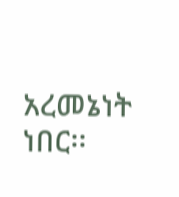አረመኔነት ነበር፡፡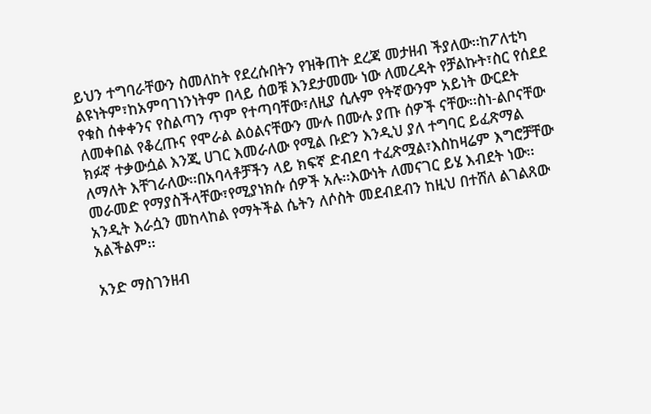ይህን ተግባራቸውን ስመለከት የደረሱበትን የዝቅጠት ደረጃ መታዘብ ችያለው፡፡ከፖለቲካ ልዩነትም፣ከአምባገነንነትም በላይ ሰወቹ እንደታመሙ ነው ለመረዳት የቻልኩት፣ስር የሰደደ የቁስ ሰቀቀንና የስልጣን ጥም የተጣባቸው፣ለዚያ ሲሉም የትኛውንም አይነት ውርደት ለመቀበል የቆረጡና የሞራል ልዕልናቸውን ሙሉ በሙሉ ያጡ ሰዎች ናቸው፡፡ስነ-ልቦናቸው ክፉኛ ተቃውሷል እንጂ ሀገር እመራለው የሚል ቡድን እንዲህ ያለ ተግባር ይፈጽማል ለማለት እቸገራለው፡፡በአባላቶቻችን ላይ ክፍኛ ድብደባ ተፈጽሟል፣እስከዛሬም እግሮቻቸው መራመድ የማያስችላቸው፣የሚያነክሱ ሰዎች አሉ፡፡እውነት ለመናገር ይሄ እብደት ነው፡፡አንዲት እራሷን መከላከል የማትችል ሴትን ለሶስት መደብደብን ከዚህ በተሸለ ልገልጸው አልችልም፡፡

አንድ ማስገንዘብ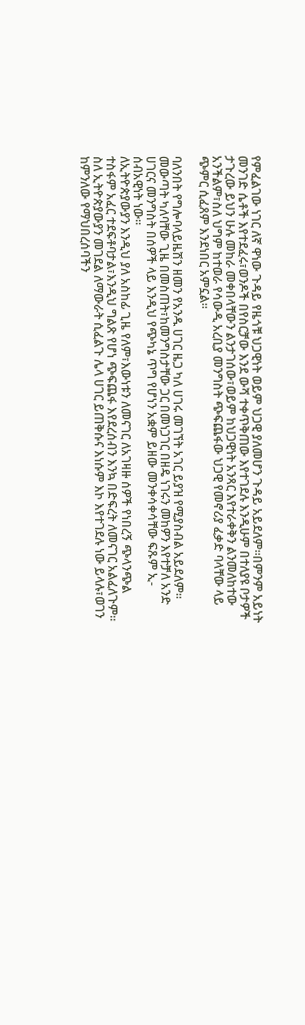የምፈልገው ነገር ለኛ ዋነው ጉዳይ የዜጎቹ ህጋዊነት ወይም ህጋዊ ያለመሆን ጉዳይ አይደለም፡፡በምንም አይነት መንገድ ሴቶች እየተደፈሩ፣ወንዶች በየስርቻው እንደ ውሻ ተቀጥቅጠው እየተገደሉ እንዲሁም በተለያዩ ቦታዎች ታጉረው ይህን ሁሉ መከራ መቀበላቸውን ልንታገሰው፣ወይም ከህጋዊነት አንጻር እየተራቀቅን ልንመለከተው አንችልም፣ስለ ህግም ከተወራ የሳውዲ አረቢያ መንግስት ጭፍጨፋው ህጋዊ የመኖሪያ ፈቃድ ባላቸው ላይ ጭምር ሲፈጸም እንደነበር አምኗል፡፡

ባለንበት የግሎባላይዜሽን ዘመን የአንዱ ሀገር ዜጋ ካለ ሀገሩ መገኘት አገር ይያዝ የሚያስብል አይደለም፡፡መውጣት ካለባቸው ጊዜ በመስጠት፣ከመንግስታቸው ጋር በመነጋገር በዘዴ ነገሩን መከዎን እየተቻለ አንድ ሀገርና መንግስት በሰዎች ላይ እንዲህ የጭካኔ ጥግ የሆነን አቋም ይዘው መንቀሳቀሳቸው ፍጹም ኢ-ሰብአዊነት ነው፡፡
ለኢትዮጵያውያን እንዲህ ያለ አስከፊ ጊዜ የለም፣እውነቱን ለመናገር ለአገዛዙ ሰዎች የነበረኝ ጭላንጭል ተስፋም አፈር ተደፍቶባታል፣እንዲህ ግልጽ የሆነ ጭፍጨፋ እየደረሰብን እንኳ በድፍረት ለመናገር አልፈለጉም፡፡ስለ ኢትዮጵያውያን መገደል ለማውራት ሲፈልጉ ሌላ ሀገር ይጠቅሱና እነሱም እኮ እየተገደሉ ነው ይላሉ፣ወገን ከምንለው የማህበረሰባችን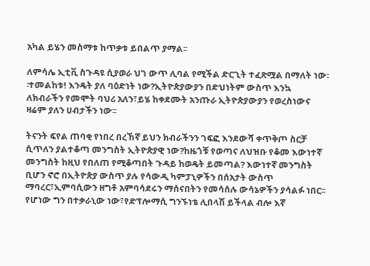አካል ይሄን መስማቱ ከጥቃቱ ይበልጥ ያማል፡፡

ለምሳሌ ኢቲቪ ስጉዳዩ ሲያወራ ህገ ውጥ ሊባል የሚችል ድርጊት ተፈጽሟል በማለት ነው፡፡ተመልከቱ! እንዴት ያለ ባዕድነት ነው?ኢትዮጵያውያን በድህነትም ውስጥ እንኳ ለክብራችን የመሞት ባህሪ አለን፣ይሄ ከቀደሙት አንጡራ ኢትዮጵያውያን የወረስነውና ዛሬም ያለን ሀብታችን ነው፡፡

ትናንት ፍየል ጠባቂ የነበረ በረኸኛ ይህን ክብራችንን ገፍፎ እንደውሻ ቀጥቅጦ ስርቻ ሲጥለን ያልተቆጣ መንግስት ኢትዮጵያዊ ነው?ከዜጎቹ የወጣና ለህዝቡ የቆመ እውነተኛ መንግስት ከዚህ የበለጠ የሚቆጣበት ጉዳይ ከወዴት ይመጣል? እውነተኛ መንግስት ቢሆን ኖሮ በኢትዮጵያ ውስጥ ያሉ የሳውዲ ካምፓኒዎችን በሰአታት ውስጥ ማባረር፣ኢምባሲውን ዘግቶ አምባሳደሩን ማሰናበትን የመሳሰሉ ውሳኔዎችን ያሳልፉ ነበር፡፡የሆነው ግን በተቃራኒው ነው፣የድፕሎማሲ ግንኙነቴ ሊበላሽ ይችላል ብሎ እኛ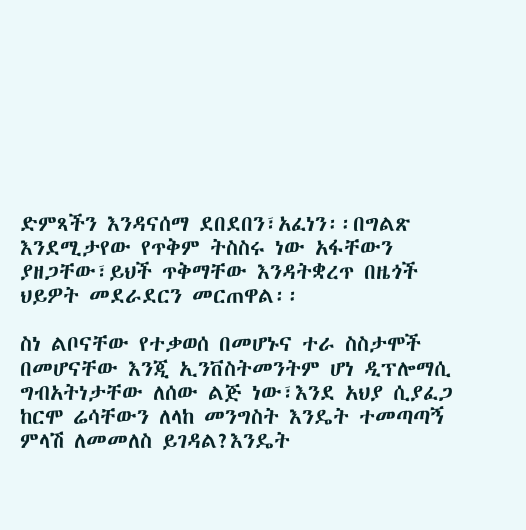ድምጻችን እንዳናሰማ ደበደበን፣አፈነን፡፡በግልጽ እንደሚታየው የጥቅም ትስስሩ ነው አፋቸውን ያዘጋቸው፣ይህች ጥቅማቸው እንዳትቋረጥ በዜጎች ህይዎት መደራደርን መርጠዋል፡፡

ስነ ልቦናቸው የተቃወሰ በመሆኑና ተራ ስስታሞች በመሆናቸው እንጂ ኢንቨስትመንትም ሆነ ዲፕሎማሲ ግብአትነታቸው ለሰው ልጅ ነው፣እንደ አህያ ሲያፈጋ ከርሞ ሬሳቸውን ለላከ መንግስት እንዴት ተመጣጣኝ ምላሽ ለመመለስ ይገዳል?እንዴት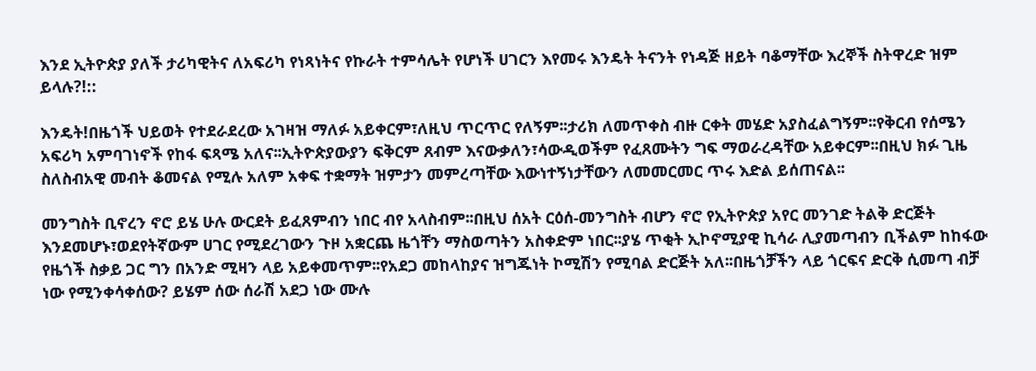እንደ ኢትዮጵያ ያለች ታሪካዊትና ለአፍሪካ የነጻነትና የኩራት ተምሳሌት የሆነች ሀገርን እየመሩ እንዴት ትናንት የነዳጅ ዘይት ባቆማቸው እረኞች ስትዋረድ ዝም ይላሉ?!::

እንዴት!በዜጎች ህይወት የተደራደረው አገዛዝ ማለፉ አይቀርም፣ለዚህ ጥርጥር የለኝም፡፡ታሪክ ለመጥቀስ ብዙ ርቀት መሄድ አያስፈልግኝም፡፡የቅርብ የሰሜን አፍሪካ አምባገነኖች የከፋ ፍጻሜ አለና፡፡ኢትዮጵያውያን ፍቅርም ጸብም እናውቃለን፣ሳውዲወችም የፈጸሙትን ግፍ ማወራረዳቸው አይቀርም፡፡በዚህ ክፉ ጊዜ ስለስብአዊ መብት ቆመናል የሚሉ አለም አቀፍ ተቋማት ዝምታን መምረጣቸው እውነተኝነታቸውን ለመመርመር ጥሩ እድል ይሰጠናል፡፡

መንግስት ቢኖረን ኖሮ ይሄ ሁሉ ውርደት ይፈጸምብን ነበር ብየ አላስብም፡፡በዚህ ሰአት ርዕሰ-መንግስት ብሆን ኖሮ የኢትዮጵያ አየር መንገድ ትልቅ ድርጅት እንደመሆኑ፣ወደየትኛውም ሀገር የሚደረገውን ጉዞ አቋርጨ ዜጎቸን ማስወጣትን አስቀድም ነበር፡፡ያሄ ጥቂት ኢኮኖሚያዊ ኪሳራ ሊያመጣብን ቢችልም ከከፋው የዜጎች ስቃይ ጋር ግን በአንድ ሚዛን ላይ አይቀመጥም፡፡የአደጋ መከላከያና ዝግጁነት ኮሚሽን የሚባል ድርጅት አለ፡፡በዜጎቻችን ላይ ጎርፍና ድርቅ ሲመጣ ብቻ ነው የሚንቀሳቀሰው? ይሄም ሰው ሰራሽ አደጋ ነው ሙሉ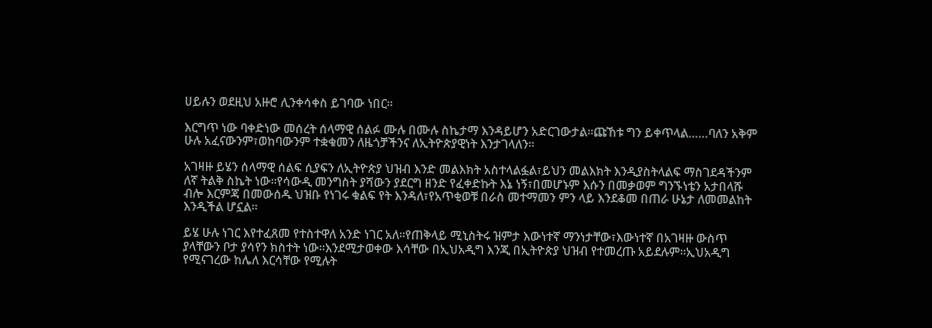ሀይሉን ወደዚህ አዙሮ ሊንቀሳቀስ ይገባው ነበር፡፡

እርግጥ ነው ባቀድነው መሰረት ሰላማዊ ሰልፉ ሙሉ በሙሉ ስኬታማ እንዳይሆን አድርገውታል፡፡ጩኸቱ ግን ይቀጥላል……ባለን አቅም ሁሉ አፈናውንም፣ወከባውንም ተቋቁመን ለዜጎቻችንና ለኢትዮጵያዊነት እንታገላለን፡፡

አገዛዙ ይሄን ሰላማዊ ሰልፍ ሲያፍን ለኢትዮጵያ ህዝብ እንድ መልእክት አስተላልፏል፣ይህን መልእክት እንዲያስትላልፍ ማስገደዳችንም ለኛ ትልቅ ስኬት ነው፡፡የሳውዲ መንግስት ያሻውን ያደርግ ዘንድ የፈቀድኩት እኔ ነኝ፣በመሆኑም እሱን በመቃወም ግንኙነቴን አታበላሹ ብሎ እርምጃ በመውሰዱ ህዝቡ የነገሩ ቁልፍ የት እንዳለ፣የአጥቂወቹ በራስ መተማመን ምን ላይ እንደቆመ በጠራ ሁኔታ ለመመልከት እንዲችል ሆኗል፡፡

ይሄ ሁሉ ነገር እየተፈጸመ የተስተዋለ አንድ ነገር አለ፡፡የጠቅላይ ሚኒስትሩ ዝምታ እውነተኛ ማንነታቸው፣እውነተኛ በአገዛዙ ውስጥ ያላቸውን ቦታ ያሳየን ክስተት ነው፡፡እንደሚታወቀው እሳቸው በኢህአዲግ እንጂ በኢትዮጵያ ህዝብ የተመረጡ አይደሉም፡፡ኢህአዲግ የሚናገረው ከሌለ እርሳቸው የሚሉት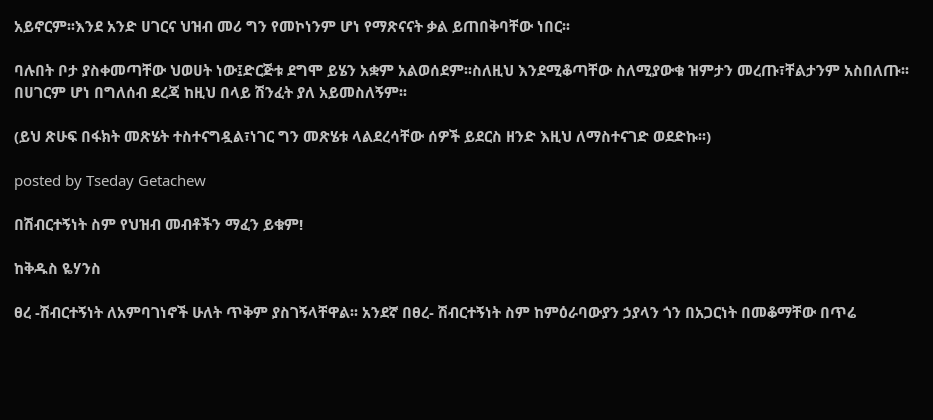አይኖርም፡፡እንደ አንድ ሀገርና ህዝብ መሪ ግን የመኮነንም ሆነ የማጽናናት ቃል ይጠበቅባቸው ነበር፡፡

ባሉበት ቦታ ያስቀመጣቸው ህወሀት ነው፤ድርጅቱ ደግሞ ይሄን አቋም አልወሰደም፡፡ስለዚህ እንደሚቆጣቸው ስለሚያውቁ ዝምታን መረጡ፣ቸልታንም አስበለጡ፡፡በሀገርም ሆነ በግለሰብ ደረጃ ከዚህ በላይ ሽንፈት ያለ አይመስለኝም፡፡

(ይህ ጽሁፍ በፋክት መጽሄት ተስተናግዷል፣ነገር ግን መጽሄቱ ላልደረሳቸው ሰዎች ይደርስ ዘንድ እዚህ ለማስተናገድ ወደድኩ፡፡)

posted by Tseday Getachew

በሽብርተኝነት ስም የህዝብ መብቶችን ማፈን ይቁም!

ከቅዱስ ዬሃንስ

ፀረ -ሽብርተኝነት ለአምባገነኖች ሁለት ጥቅም ያስገኝላቸዋል፡፡ አንደኛ በፀረ- ሽብርተኝነት ስም ከምዕራባውያን ኃያላን ጎን በአጋርነት በመቆማቸው በጥሬ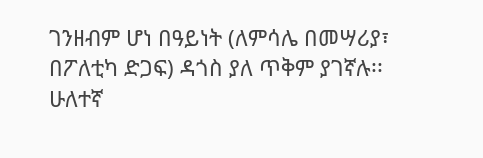ገንዘብም ሆነ በዓይነት (ለምሳሌ በመሣሪያ፣ በፖለቲካ ድጋፍ) ዳጎስ ያለ ጥቅም ያገኛሉ፡፡ ሁለተኛ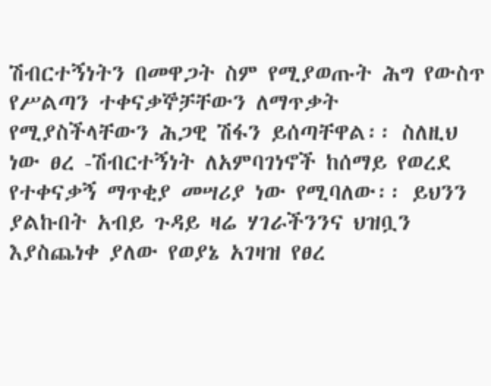ሽብርተኝነትን በመዋጋት ስም የሚያወጡት ሕግ የውስጥ የሥልጣን ተቀናቃኞቻቸውን ለማጥቃት የሚያስችላቸውን ሕጋዊ ሽፋን ይሰጣቸዋል፡፡ ስለዚህ ነው ፀረ -ሽብርተኝነት ለአምባገነኖች ከሰማይ የወረደ የተቀናቃኝ ማጥቂያ መሣሪያ ነው የሚባለው፡፡ ይህንን ያልኩበት አብይ ጉዳይ ዛሬ ሃገራችንንና ህዝቧን እያስጨነቀ ያለው የወያኔ አገዛዝ የፀረ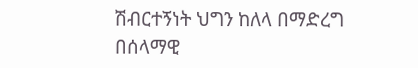ሽብርተኝነት ህግን ከለላ በማድረግ በሰላማዊ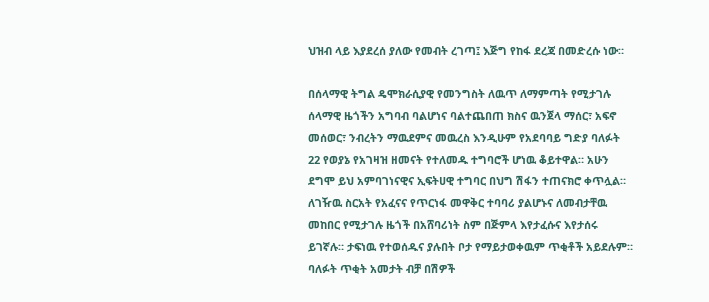ህዝብ ላይ እያደረሰ ያለው የመብት ረገጣ፤ እጅግ የከፋ ደረጃ በመድረሱ ነው።

በሰላማዊ ትግል ዴሞክራሲያዊ የመንግስት ለዉጥ ለማምጣት የሚታገሉ ሰላማዊ ዜጎችን አግባብ ባልሆነና ባልተጨበጠ ክስና ዉንጀላ ማሰር፣ አፍኖ መሰወር፣ ንብረትን ማዉደምና መዉረስ እንዲሁም የአደባባይ ግድያ ባለፉት 22 የወያኔ የአገዛዝ ዘመናት የተለመዱ ተግባሮች ሆነዉ ቆይተዋል። አሁን ደግሞ ይህ አምባገነናዊና ኢፍትሀዊ ተግባር በህግ ሽፋን ተጠናክሮ ቀጥሏል። ለገዥዉ ስርአት የአፈናና የጥርነፋ መዋቅር ተባባሪ ያልሆኑና ለመብታቸዉ መከበር የሚታገሉ ዜጎች በአሸባሪነት ስም በጅምላ እየታፈሱና እየታሰሩ ይገኛሉ። ታፍነዉ የተወሰዱና ያሉበት ቦታ የማይታወቀዉም ጥቂቶች አይደሉም። ባለፉት ጥቂት አመታት ብቻ በሽዎች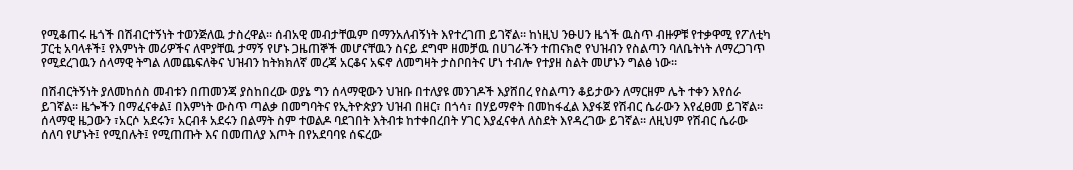የሚቆጠሩ ዜጎች በሽብርተኝነት ተወንጅለዉ ታስረዋል። ሰብአዊ መብታቸዉም በማንአለብኝነት እየተረገጠ ይገኛል። ከነዚህ ንፁሀን ዜጎች ዉስጥ ብዙዎቹ የተቃዋሚ የፖለቲካ ፓርቲ አባላቶች፤ የእምነት መሪዎችና ለሞያቸዉ ታማኝ የሆኑ ጋዜጠኞች መሆናቸዉን ስናይ ደግሞ ዘመቻዉ በሀገራችን ተጠናክሮ የህዝብን የስልጣን ባለቤትነት ለማረጋገጥ የሚደረገዉን ሰላማዊ ትግል ለመጨፍለቅና ህዝብን ከትክክለኛ መረጃ አርቆና አፍኖ ለመግዛት ታስቦበትና ሆነ ተብሎ የተያዘ ስልት መሆኑን ግልፅ ነው።

በሽብርትኝነት ያለመከሰስ መብቱን በጠመንጃ ያስከበረው ወያኔ ግን ሰላማዊውን ህዝቡ በተለያዩ መንገዶች እያሸበረ የስልጣን ቆይታውን ለማርዘም ሌት ተቀን እየሰራ ይገኛል። ዜጐችን በማፈናቀል፤ በእምነት ውስጥ ጣልቃ በመግባትና የኢትዮጵያን ህዝብ በዘር፣ በጎሳ፣ በሃይማኖት በመከፋፈል እያፋጀ የሽብር ሴራውን እየፈፀመ ይገኛል። ሰላማዊ ዜጋውን ፣አርሶ አደሩን፣ አርብቶ አደሩን በልማት ስም ተወልዶ ባደገበት እትብቱ ከተቀበረበት ሃገር እያፈናቀለ ለስደት እየዳረገው ይገኛል፡፡ ለዚህም የሽብር ሴራው ሰለባ የሆኑት፤ የሚበሉት፤ የሚጠጡት እና በመጠለያ እጦት በየአደባባዩ ሰፍረው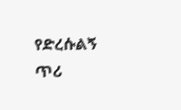የድረሱልኝ ጥሪ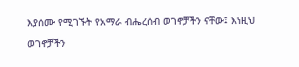እያሰሙ የሚገኙት የአማራ ብሔረሰብ ወገኖቻችን ናቸው፤ እነዚህ ወገኖቻችን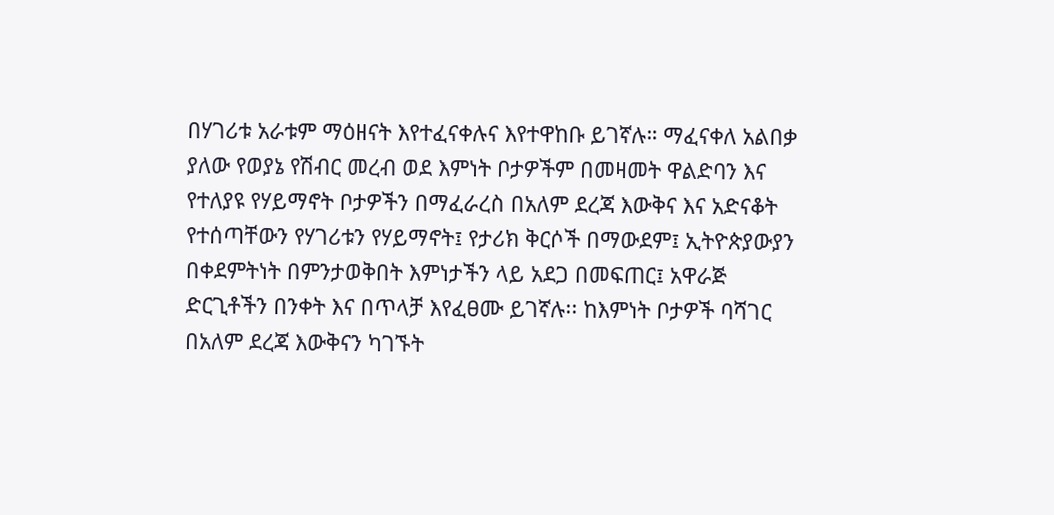በሃገሪቱ አራቱም ማዕዘናት እየተፈናቀሉና እየተዋከቡ ይገኛሉ። ማፈናቀለ አልበቃ ያለው የወያኔ የሽብር መረብ ወደ እምነት ቦታዎችም በመዛመት ዋልድባን እና የተለያዩ የሃይማኖት ቦታዎችን በማፈራረስ በአለም ደረጃ እውቅና እና አድናቆት የተሰጣቸውን የሃገሪቱን የሃይማኖት፤ የታሪክ ቅርሶች በማውደም፤ ኢትዮጵያውያን በቀደምትነት በምንታወቅበት እምነታችን ላይ አደጋ በመፍጠር፤ አዋራጅ ድርጊቶችን በንቀት እና በጥላቻ እየፈፀሙ ይገኛሉ፡፡ ከእምነት ቦታዎች ባሻገር በአለም ደረጃ እውቅናን ካገኙት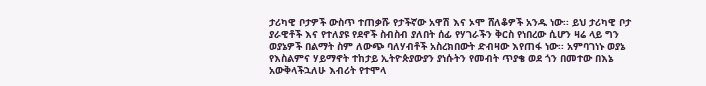ታሪካዊ ቦታዎች ውስጥ ተጠቃሹ የታችኛው አዋሽ እና ኦሞ ሸለቆዎች አንዱ ነው፡፡ ይህ ታሪካዊ ቦታ ያራዊቶች እና የተለያዩ የደኖች ስብስብ ያለበት ሰፊ የሃገራችን ቅርስ የነበረው ሲሆን ዛሬ ላይ ግን ወያኔዎች በልማት ስም ለውጭ ባለሃብቶች አስረክበውት ድብዛው እየጠፋ ነው፡፡ አምባገነኑ ወያኔ የእስልምና ሃይማኖት ተከታይ ኢትዮጵያውያን ያነሱትን የመብት ጥያቄ ወደ ጎን በመተው በእኔ አውቅላችኋለሁ እብሪት የተሞላ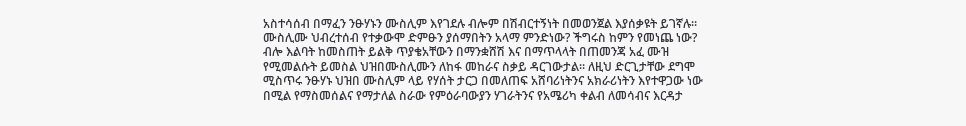አስተሳሰብ በማፈን ንፁሃኑን ሙስሊም እየገደሉ ብሎም በሽብርተኝነት በመወንጀል እያሰቃዩት ይገኛሉ። ሙስሊሙ ህብረተሰብ የተቃውሞ ድምፁን ያሰማበትን አላማ ምንድነው? ችግሩስ ከምን የመነጨ ነው? ብሎ እልባት ከመስጠት ይልቅ ጥያቄአቸውን በማንቋሸሽ እና በማጥላላት በጠመንጃ አፈ ሙዝ የሚመልሱት ይመስል ህዝበሙስሊሙን ለከፋ መከራና ስቃይ ዳርገውታል። ለዚህ ድርጊታቸው ደግሞ ሚስጥሩ ንፁሃኑ ህዝበ ሙስሊም ላይ የሃሰት ታርጋ በመለጠፍ አሸባሪነትንና አክራሪነትን እየተዋጋው ነው በሚል የማስመሰልና የማታለል ስራው የምዕራባውያን ሃገራትንና የአሜሪካ ቀልብ ለመሳብና እርዳታ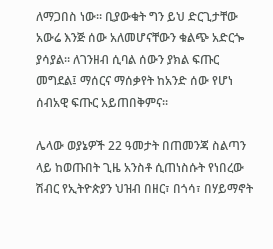ለማጋበስ ነው። ቢያውቁት ግን ይህ ድርጊታቸው አውሬ እንጅ ሰው አለመሆናቸውን ቁልጭ አድርጐ ያሳያል። ለገንዘብ ሲባል ሰውን ያክል ፍጡር መግደል፤ ማሰርና ማሰቃየት ከአንድ ሰው የሆነ ሰብአዊ ፍጡር አይጠበቅምና።

ሌላው ወያኔዎች 22 ዓመታት በጠመንጃ ስልጣን ላይ ከወጡበት ጊዜ አንስቶ ሲጠነስሱት የነበረው ሽብር የኢትዮጵያን ህዝብ በዘር፣ በጎሳ፣ በሃይማኖት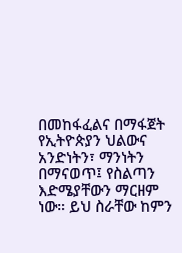በመከፋፈልና በማፋጀት የኢትዮጵያን ህልውና አንድነትን፣ ማንነትን በማናወጥ፤ የስልጣን እድሜያቸውን ማርዘም ነው። ይህ ስራቸው ከምን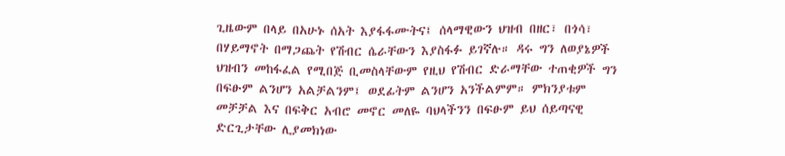ጊዜውም በላይ በአሁኑ ሰአት እያፋፋሙትና፤ ሰላማዊውን ህዝብ በዘር፣ በጎሳ፣ በሃይማኖት በማጋጨት የሽብር ሴራቸውን እያስፋፉ ይገኛሉ። ዳሩ ግን ለወያኔዎች ህዝብን መከፋፈል የሚበጅ ቢመስላቸውም የዚህ የሽብር ድራማቸው ተጠቂዎች ግን በፍፁም ልንሆን አልቻልንም፤ ወደፊትም ልንሆን አንችልምም። ምክንያቱም መቻቻል እና በፍቅር አብሮ መኖር መለዬ ባህላችንን በፍፁም ይህ ሰይጣናዊ ድርጊታቸው ሊያመክነው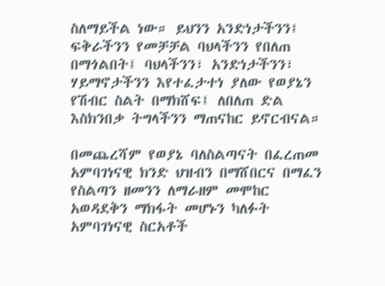ስለማይችል ነው። ይህንን አንድነታችንን፤ ፍቅራችንን የመቻቻል ባህላችንን የበለጠ በማጎልበት፤ ባህላችንን፣ አንድነታችንን፣ ሃይማኖታችንን እየተፈታተነ ያለው የወያኔን የሽብር ስልት በማክሸፍ፤ ለበለጠ ድል እስክንበቃ ትግላችንን ማጠናከር ይኖርብናል።

በመጨረሻም የወያኔ ባለስልጣናት በፈረጠመ አምባገነናዊ ክንድ ህዝብን በማሸበርና በማፈን የስልጣን ዘመንን ለማራዘም መሞከር አወዳደቅን ማክፋት መሆኑን ካለፉት አምባገነናዊ ስርአቶች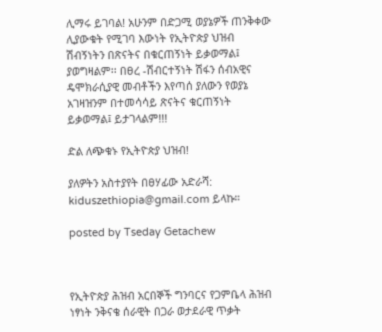ሊማሩ ይገባል! አሁንም በድጋሚ ወያኔዎች ጠንቅቀው ሊያውቁት የሚገባ እውነት የኢትዮጵያ ህዝብ ሽብኝነትን በጽናትና በቁርጠኝነት ይቃወማል፤ ያወግዛልም፡፡ በፀረ -ሽብርተኝነት ሽፋን ሰብአዊና ዴሞክራሲያዊ መብቶችን እየጣሰ ያለውን የወያኔ አገዛዝንም በተመሳሳይ ጽናትና ቁርጠኝነት ይቃወማል፤ ይታገላልም!!!

ድል ለጭቁኑ የኢትዮጵያ ህዝብ!

ያለዎትን አስተያየት በፀሃፊው አድራሻ: kiduszethiopia@gmail.com ይላኩ።

posted by Tseday Getachew



የኢትዮጵያ ሕዝብ አርበኞች ግንባርና የጋምቤላ ሕዝብ ነፃነት ንቅናቄ ሰራዊት በጋራ ወታደራዊ ጥቃት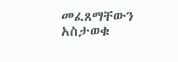መፈጸማቸውን አስታወቁ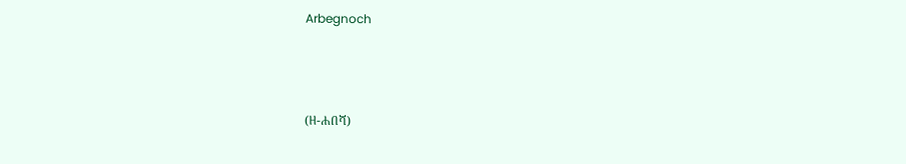Arbegnoch



(ዘ-ሐበሻ)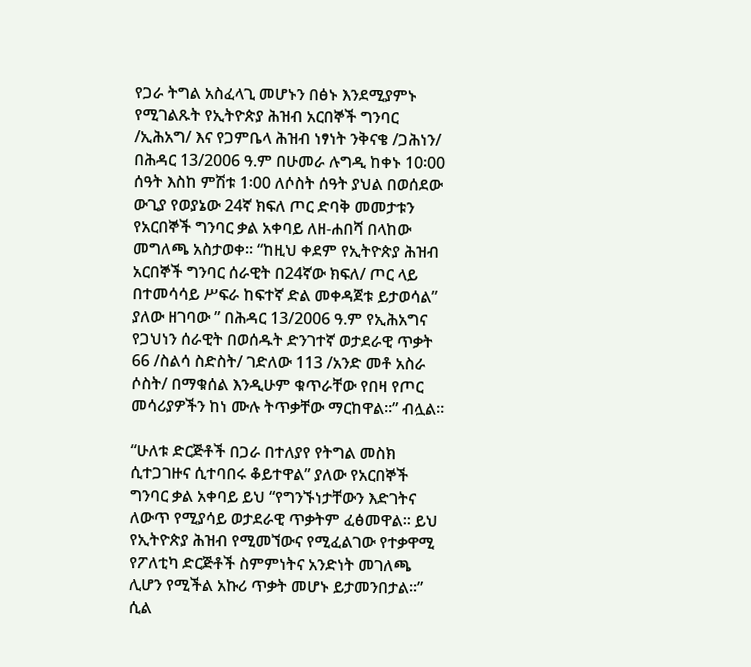የጋራ ትግል አስፈላጊ መሆኑን በፅኑ እንደሚያምኑ የሚገልጹት የኢትዮጵያ ሕዝብ አርበኞች ግንባር /ኢሕአግ/ እና የጋምቤላ ሕዝብ ነፃነት ንቅናቄ /ጋሕነን/ በሕዳር 13/2006 ዓ.ም በሁመራ ሉግዲ ከቀኑ 10፡00 ሰዓት እስከ ምሽቱ 1፡00 ለሶስት ሰዓት ያህል በወሰደው ውጊያ የወያኔው 24ኛ ክፍለ ጦር ድባቅ መመታቱን የአርበኞች ግንባር ቃል አቀባይ ለዘ-ሐበሻ በላከው መግለጫ አስታወቀ። “ከዚህ ቀደም የኢትዮጵያ ሕዝብ አርበኞች ግንባር ሰራዊት በ24ኛው ክፍለ/ ጦር ላይ በተመሳሳይ ሥፍራ ከፍተኛ ድል መቀዳጀቱ ይታወሳል” ያለው ዘገባው ” በሕዳር 13/2006 ዓ.ም የኢሕአግና የጋህነን ሰራዊት በወሰዱት ድንገተኛ ወታደራዊ ጥቃት 66 /ስልሳ ስድስት/ ገድለው 113 /አንድ መቶ አስራ ሶስት/ በማቁሰል እንዲሁም ቁጥራቸው የበዛ የጦር መሳሪያዎችን ከነ ሙሉ ትጥቃቸው ማርከዋል።” ብሏል።

“ሁለቱ ድርጅቶች በጋራ በተለያየ የትግል መስክ ሲተጋገዙና ሲተባበሩ ቆይተዋል” ያለው የአርበኞች ግንባር ቃል አቀባይ ይህ “የግንኙነታቸውን እድገትና ለውጥ የሚያሳይ ወታደራዊ ጥቃትም ፈፅመዋል። ይህ የኢትዮጵያ ሕዝብ የሚመኘውና የሚፈልገው የተቃዋሚ የፖለቲካ ድርጅቶች ስምምነትና አንድነት መገለጫ ሊሆን የሚችል አኩሪ ጥቃት መሆኑ ይታመንበታል።” ሲል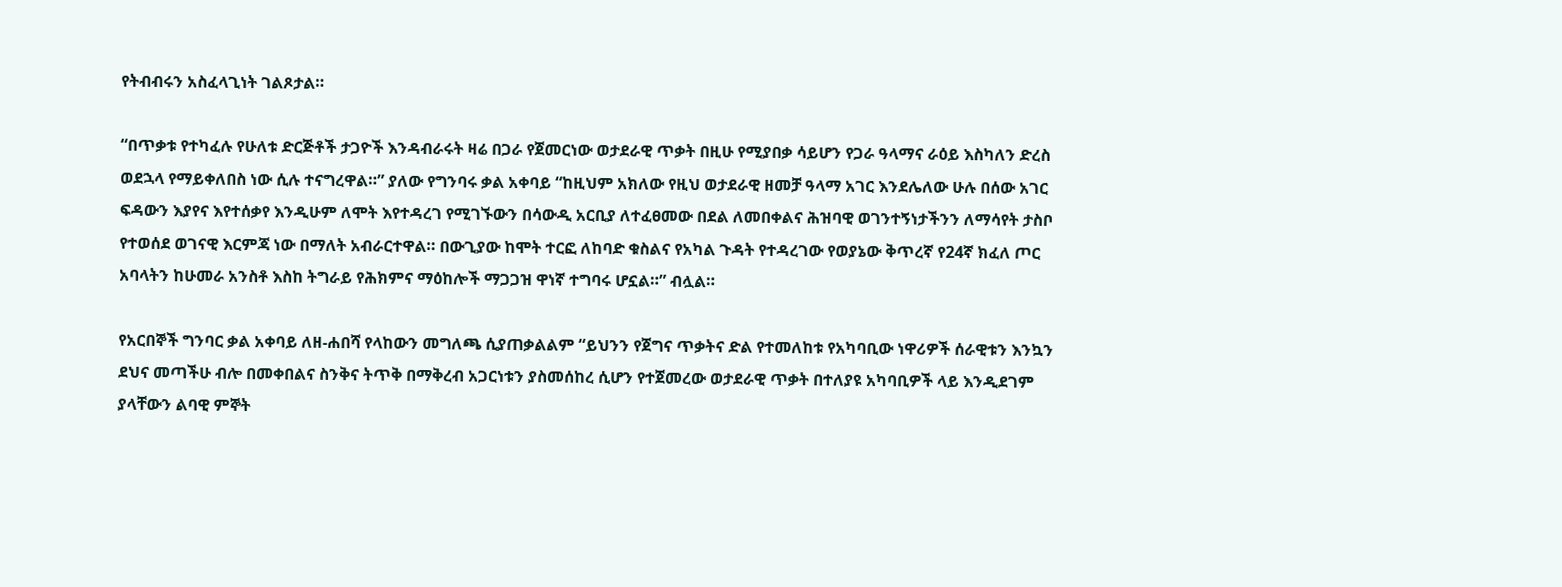የትብብሩን አስፈላጊነት ገልጾታል።

“በጥቃቱ የተካፈሉ የሁለቱ ድርጅቶች ታጋዮች እንዳብራሩት ዛሬ በጋራ የጀመርነው ወታደራዊ ጥቃት በዚሁ የሚያበቃ ሳይሆን የጋራ ዓላማና ራዕይ እስካለን ድረስ ወደኋላ የማይቀለበስ ነው ሲሉ ተናግረዋል።” ያለው የግንባሩ ቃል አቀባይ “ከዚህም አክለው የዚህ ወታደራዊ ዘመቻ ዓላማ አገር እንደሌለው ሁሉ በሰው አገር ፍዳውን እያየና እየተሰቃየ እንዲሁም ለሞት እየተዳረገ የሚገኙውን በሳውዲ አርቢያ ለተፈፀመው በደል ለመበቀልና ሕዝባዊ ወገንተኝነታችንን ለማሳየት ታስቦ የተወሰደ ወገናዊ እርምጃ ነው በማለት አብራርተዋል። በውጊያው ከሞት ተርፎ ለከባድ ቁስልና የአካል ጉዳት የተዳረገው የወያኔው ቅጥረኛ የ24ኛ ክፈለ ጦር አባላትን ከሁመራ አንስቶ እስከ ትግራይ የሕክምና ማዕከሎች ማጋጋዝ ዋነኛ ተግባሩ ሆኗል።” ብሏል።

የአርበኞች ግንባር ቃል አቀባይ ለዘ-ሐበሻ የላከውን መግለጫ ሲያጠቃልልም “ይህንን የጀግና ጥቃትና ድል የተመለከቱ የአካባቢው ነዋሪዎች ሰራዊቱን እንኳን ደህና መጣችሁ ብሎ በመቀበልና ስንቅና ትጥቅ በማቅረብ አጋርነቱን ያስመሰከረ ሲሆን የተጀመረው ወታደራዊ ጥቃት በተለያዩ አካባቢዎች ላይ እንዲደገም ያላቸውን ልባዊ ምኞት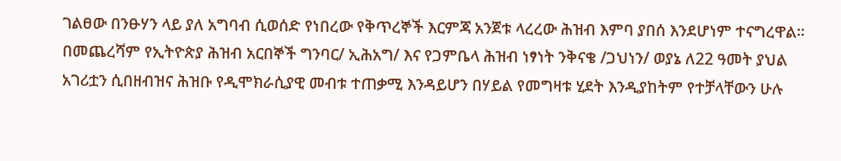ገልፀው በንፁሃን ላይ ያለ አግባብ ሲወሰድ የነበረው የቅጥረኞች እርምጃ አንጀቱ ላረረው ሕዝብ እምባ ያበሰ እንደሆነም ተናግረዋል። በመጨረሻም የኢትዮጵያ ሕዝብ አርበኞች ግንባር/ ኢሕአግ/ እና የጋምቤላ ሕዝብ ነፃነት ንቅናቄ /ጋህነን/ ወያኔ ለ22 ዓመት ያህል አገሪቷን ሲበዘብዝና ሕዝቡ የዲሞክራሲያዊ መብቱ ተጠቃሚ እንዳይሆን በሃይል የመግዛቱ ሂደት እንዲያከትም የተቻላቸውን ሁሉ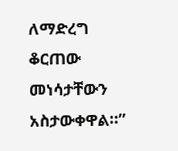ለማድረግ ቆርጠው መነሳታቸውን አስታውቀዋል።”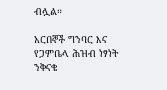ብሏል።

አርበኞች ግንባር እና የጋምቤላ ሕዝብ ነፃነት ንቅናቄ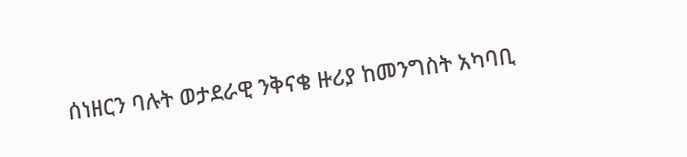ሰነዘርን ባሉት ወታደራዊ ንቅናቄ ዙሪያ ከመንግስት አካባቢ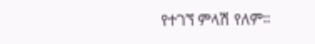የተገኘ ምላሽ የለም።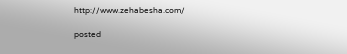http://www.zehabesha.com/

posted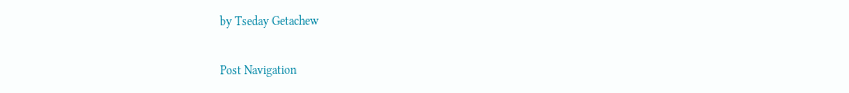by Tseday Getachew

Post Navigation